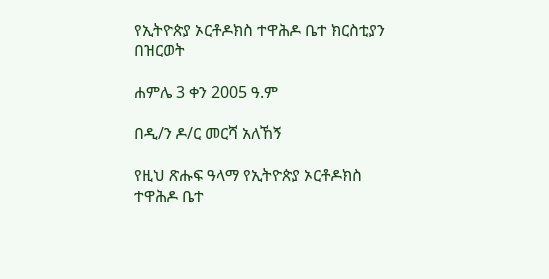የኢትዮጵያ ኦርቶዶክስ ተዋሕዶ ቤተ ክርስቲያን በዝርወት

ሐምሌ 3 ቀን 2005 ዓ.ም

በዲ/ን ዶ/ር መርሻ አለኸኝ

የዚህ ጽሑፍ ዓላማ የኢትዮጵያ ኦርቶዶክስ ተዋሕዶ ቤተ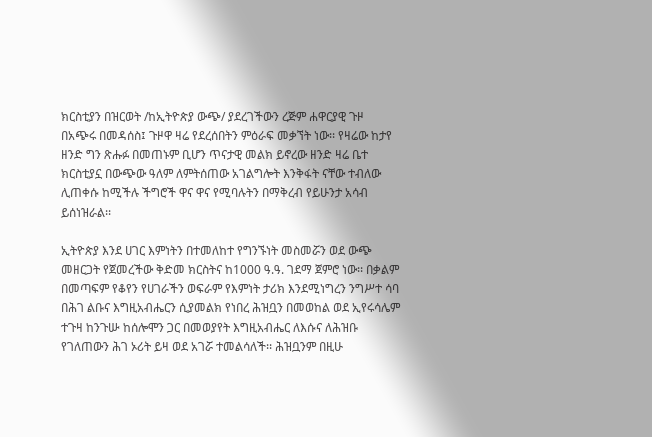ክርስቲያን በዝርወት /ከኢትዮጵያ ውጭ/ ያደረገችውን ረጅም ሐዋርያዊ ጉዞ በአጭሩ በመዳሰስ፤ ጉዞዋ ዛሬ የደረሰበትን ምዕራፍ መቃኘት ነው፡፡ የዛሬው ከታየ ዘንድ ግን ጽሑፉ በመጠኑም ቢሆን ጥናታዊ መልክ ይኖረው ዘንድ ዛሬ ቤተ ክርስቲያኗ በውጭው ዓለም ለምትሰጠው አገልግሎት እንቅፋት ናቸው ተብለው ሊጠቀሱ ከሚችሉ ችግሮች ዋና ዋና የሚባሉትን በማቅረብ የይሁንታ አሳብ ይሰነዝራል፡፡

ኢትዮጵያ እንደ ሀገር እምነትን በተመለከተ የግንኙነት መስመሯን ወደ ውጭ መዘርጋት የጀመረችው ቅድመ ክርስትና ከ1000 ዓ.ዓ. ገደማ ጀምሮ ነው፡፡ በቃልም በመጣፍም የቆየን የሀገራችን ወፍራም የእምነት ታሪክ እንደሚነግረን ንግሥተ ሳባ በሕገ ልቡና እግዚአብሔርን ሲያመልክ የነበረ ሕዝቧን በመወከል ወደ ኢየሩሳሌም ተጉዛ ከንጉሡ ከሰሎሞን ጋር በመወያየት እግዚአብሔር ለእሱና ለሕዝቡ የገለጠውን ሕገ ኦሪት ይዛ ወደ አገሯ ተመልሳለች፡፡ ሕዝቧንም በዚሁ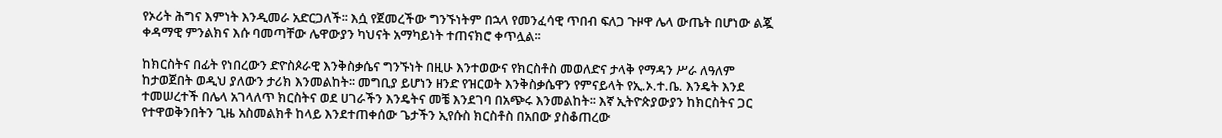የኦሪት ሕግና እምነት እንዲመራ አድርጋለች፡፡ እሷ የጀመረችው ግንኙነትም በኋላ የመንፈሳዊ ጥበብ ፍለጋ ጉዞዋ ሌላ ውጤት በሆነው ልጇ ቀዳማዊ ምንልክና እሱ ባመጣቸው ሌዋውያን ካህናት አማካይነት ተጠናክሮ ቀጥሏል፡፡

ከክርስትና በፊት የነበረውን ድዮስጶራዊ እንቅስቃሴና ግንኙነት በዚሁ እንተወውና የክርስቶስ መወለድና ታላቅ የማዳን ሥራ ለዓለም ከታወጀበት ወዲህ ያለውን ታሪክ እንመልከት፡፡ መግቢያ ይሆነን ዘንድ የዝርወት እንቅስቃሴዋን የምናይላት የኢ.ኦ.ተ.ቤ. እንዴት እንደ ተመሠረተች በሌላ አገላለጥ ክርስትና ወደ ሀገራችን እንዴትና መቼ እንደገባ በአጭሩ እንመልከት፡፡ እኛ ኢትዮጵያውያን ከክርስትና ጋር የተዋወቅንበትን ጊዜ አስመልክቶ ከላይ እንደተጠቀሰው ጌታችን ኢየሱስ ክርስቶስ በአበው ያስቆጠረው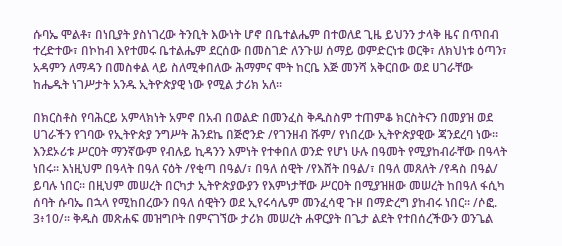ሱባኤ ሞልቶ፣ በነቢያት ያስነገረው ትንቢት እውነት ሆኖ በቤተልሔም በተወለደ ጊዜ ይህንን ታላቅ ዜና በጥበብ ተረድተው፣ በኮከብ እየተመሩ ቤተልሔም ደርሰው በመስገድ ለንጉሠ ሰማይ ወምድርነቱ ወርቅ፣ ለክህነቱ ዕጣን፣ አዳምን ለማዳን በመስቀል ላይ ስለሚቀበለው ሕማምና ሞት ከርቤ እጅ መንሻ አቅርበው ወደ ሀገራቸው ከሔዱት ነገሥታት አንዱ ኢትዮጵያዊ ነው የሚል ታሪክ አለ፡፡

በክርስቶስ የባሕርይ አምላክነት አምኖ በአብ በወልድ በመንፈስ ቅዱስስም ተጠምቆ ክርስትናን በመያዝ ወደ ሀገራችን የገባው የኢትዮጵያ ንግሥት ሕንደኬ በጅሮንድ /የገንዘብ ሹም/ የነበረው ኢትዮጵያዊው ጃንደረባ ነው፡፡ እንደኦሪቱ ሥርዐት ማንኛውም የብሉይ ኪዳንን እምነት የተቀበለ ወንድ የሆነ ሁሉ በዓመት የሚያከብራቸው በዓላት ነበሩ፡፡ እነዚህም በዓላት በዓለ ናዕት /የቂጣ በዓል/፣ በዓለ ሰዊት /የእሸት በዓል/፣ በዓለ መጸለት /የዳስ በዓል/ ይባሉ ነበር፡፡ በዚህም መሠረት በርካታ ኢትዮጵያውያን የእምነታቸው ሥርዐት በሚያዝዘው መሠረት ከበዓለ ፋሲካ ሰባት ሱባኤ በኋላ የሚከበረውን በዓለ ሰዊትን ወደ ኢየሩሳሌም መንፈሳዊ ጉዞ በማድረግ ያከብሩ ነበር፡፡ /ሶፎ. 3፥10/፡፡ ቅዱስ መጽሐፍ መዝግቦት በምናገኘው ታሪክ መሠረት ሐዋርያት በጌታ ልደት የተበሰረችውን ወንጌል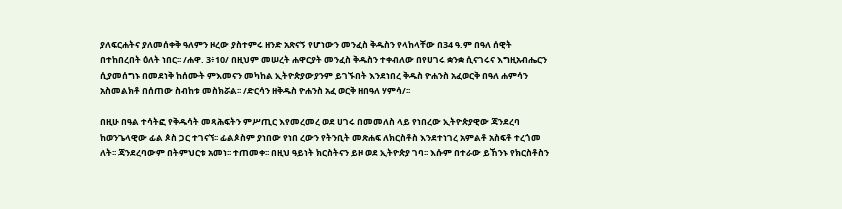ያለፍርሐትና ያለመሰቀቅ ዓለምን ዞረው ያስተምሩ ዘንድ አጽናኝ የሆነውን መንፈስ ቅዱስን የላከላቸው በ34 ዓ.ም በዓለ ሰዊት በተከበረበት ዕለት ነበር፡፡ /ሐዋ. 3፥10/ በዚህም መሠረት ሐዋርያት መንፈስ ቅዱስን ተቀብለው በየሀገሩ ቋንቋ ሲናገሩና እግዚአብሔርን ሲያመሰግኑ በመደነቅ ከሰሙት ምእመናን መካከል ኢትዮጵያውያንም ይገኙበት እንደነበረ ቅዱስ ዮሐንስ አፈወርቅ በዓለ ሐምሳን አስመልክቶ በሰጠው ስብከቱ መስክሯል፡፡ /ድርሳን ዘቅዱስ ዮሐንስ አፈ ወርቅ ዘበዓለ ሃምሳ/፡፡

በዚሁ በዓል ተሳትፎ የቅዱሳት መጻሕፍትን ምሥጢር እየመረመረ ወደ ሀገሩ በመመለስ ላይ የነበረው ኢትዮጵያዊው ጃንደረባ ከወንጌላዊው ፊል ጶስ ጋር ተገናኘ፡፡ ፊልጶስም ያነበው የነበ ረውን የትንቢት መጽሐፍ ለክርስቶስ እንደተነገረ አምልቶ አስፍቶ ተረጎመ ለት፡፡ ጃንደረባውም በትምህርቱ አመነ፡፡ ተጠመቀ፡፡ በዚህ ዓይነት ክርስትናን ይዞ ወደ ኢትዮጵያ ገባ፡፡ እሱም በተራው ይኸንኑ የክርስቶስን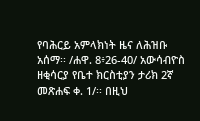የባሕርይ አምላክነት ዜና ለሕዝቡ አሰማ፡፡ /ሐዋ. 8፥26-40/ አውሳብዮስ ዘቂሳርያ የቤተ ክርስቲያን ታሪክ 2ኛ መጽሐፍ ቀ. 1/፡፡ በዚህ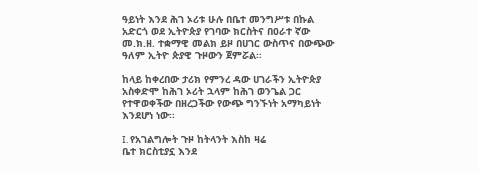ዓይነት እንደ ሕገ ኦሪቱ ሁሉ በቤተ መንግሥቱ በኩል አድርጎ ወደ ኢትዮጵያ የገባው ክርስትና በዐራተ ኛው መ.ክ.ዘ. ተቋማዊ መልክ ይዞ በሀገር ውስጥና በውጭው ዓለም ኢትዮ ጵያዊ ጉዞውን ጀምሯል፡፡

ከላይ ከቀረበው ታሪክ የምንረ ዳው ሀገራችን ኢትዮጵያ አስቀድሞ ከሕገ ኦሪት ኋላም ከሕገ ወንጌል ጋር የተዋወቀችው በዘረጋችው የውጭ ግንኙነት አማካይነት እንደሆነ ነው፡፡

I. የአገልግሎት ጉዞ ከትላንት እስከ ዛሬ
ቤተ ክርስቲያኗ እንደ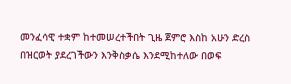መንፈሳዊ ተቋም ከተመሠረተችበት ጊዜ ጀምሮ እስከ አሁን ድረስ በዝርወት ያደረገችውን እንቅስቃሴ እንደሚከተለው በወፍ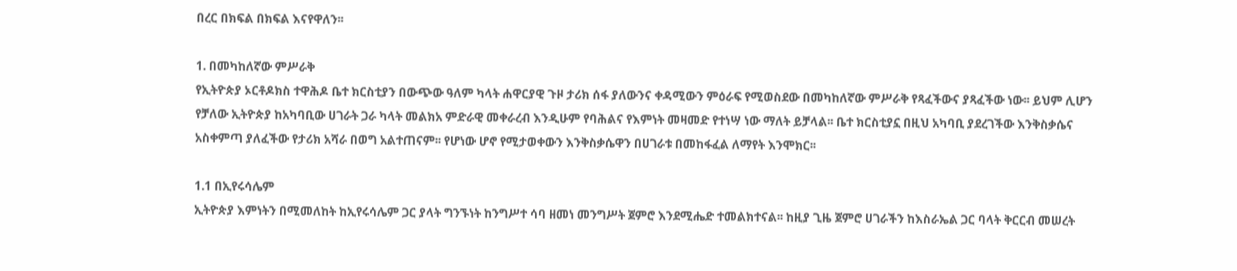በረር በክፍል በክፍል እናየዋለን፡፡

1. በመካከለኛው ምሥራቅ
የኢትዮጵያ ኦርቶዶክስ ተዋሕዶ ቤተ ክርስቲያን በውጭው ዓለም ካላት ሐዋርያዊ ጉዞ ታሪክ ሰፋ ያለውንና ቀዳሚውን ምዕራፍ የሚወስደው በመካከለኛው ምሥራቅ የጻፈችውና ያጻፈችው ነው፡፡ ይህም ሊሆን የቻለው ኢትዮጵያ ከአካባቢው ሀገራት ጋራ ካላት መልክአ ምድራዊ መቀራረብ እንዲሁም የባሕልና የእምነት መዛመድ የተነሣ ነው ማለት ይቻላል፡፡ ቤተ ክርስቲያኗ በዚህ አካባቢ ያደረገችው እንቅስቃሴና አስቀምጣ ያለፈችው የታሪክ አሻራ በወግ አልተጠናም፡፡ የሆነው ሆኖ የሚታወቀውን እንቅስቃሴዋን በሀገራቱ በመከፋፈል ለማየት እንሞክር፡፡

1.1 በኢየሩሳሌም
ኢትዮጵያ እምነትን በሚመለከት ከኢየሩሳሌም ጋር ያላት ግንኙነት ከንግሥተ ሳባ ዘመነ መንግሥት ጀምሮ እንደሚሔድ ተመልክተናል፡፡ ከዚያ ጊዜ ጀምሮ ሀገራችን ከእስራኤል ጋር ባላት ቅርርብ መሠረት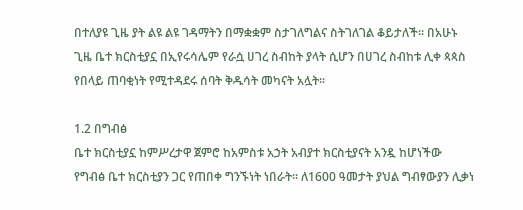በተለያዩ ጊዜ ያት ልዩ ልዩ ገዳማትን በማቋቋም ስታገለግልና ስትገለገል ቆይታለች፡፡ በአሁኑ ጊዜ ቤተ ክርስቲያኗ በኢየሩሳሌም የራሷ ሀገረ ስብከት ያላት ሲሆን በሀገረ ስብከቱ ሊቀ ጳጳስ የበላይ ጠባቂነት የሚተዳደሩ ሰባት ቅዱሳት መካናት አሏት፡፡

1.2 በግብፅ
ቤተ ክርስቲያኗ ከምሥረታዋ ጀምሮ ከአምስቱ አኃት አብያተ ክርስቲያናት አንዷ ከሆነችው የግብፅ ቤተ ክርስቲያን ጋር የጠበቀ ግንኙነት ነበራት፡፡ ለ1600 ዓመታት ያህል ግብፃውያን ሊቃነ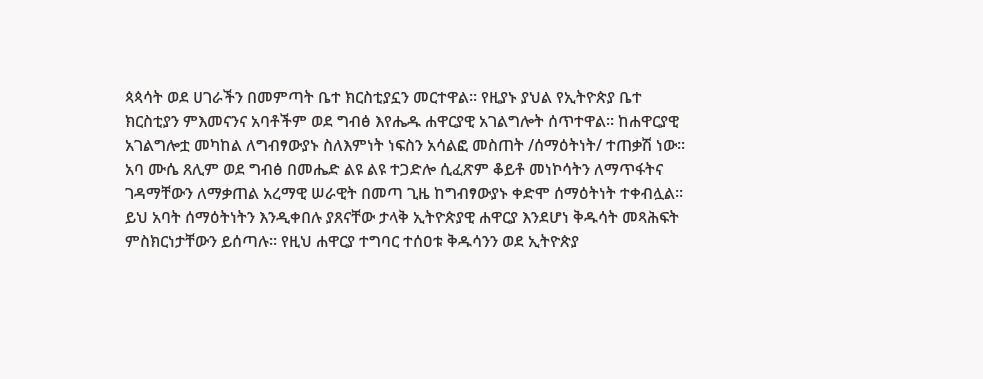ጳጳሳት ወደ ሀገራችን በመምጣት ቤተ ክርስቲያኗን መርተዋል፡፡ የዚያኑ ያህል የኢትዮጵያ ቤተ ክርስቲያን ምእመናንና አባቶችም ወደ ግብፅ እየሔዱ ሐዋርያዊ አገልግሎት ሰጥተዋል፡፡ ከሐዋርያዊ አገልግሎቷ መካከል ለግብፃውያኑ ስለእምነት ነፍስን አሳልፎ መስጠት /ሰማዕትነት/ ተጠቃሽ ነው፡፡ አባ ሙሴ ጸሊም ወደ ግብፅ በመሔድ ልዩ ልዩ ተጋድሎ ሲፈጽም ቆይቶ መነኮሳትን ለማጥፋትና ገዳማቸውን ለማቃጠል አረማዊ ሠራዊት በመጣ ጊዜ ከግብፃውያኑ ቀድሞ ሰማዕትነት ተቀብሏል፡፡ ይህ አባት ሰማዕትነትን እንዲቀበሉ ያጸናቸው ታላቅ ኢትዮጵያዊ ሐዋርያ እንደሆነ ቅዱሳት መጻሕፍት ምስክርነታቸውን ይሰጣሉ፡፡ የዚህ ሐዋርያ ተግባር ተሰዐቱ ቅዱሳንን ወደ ኢትዮጵያ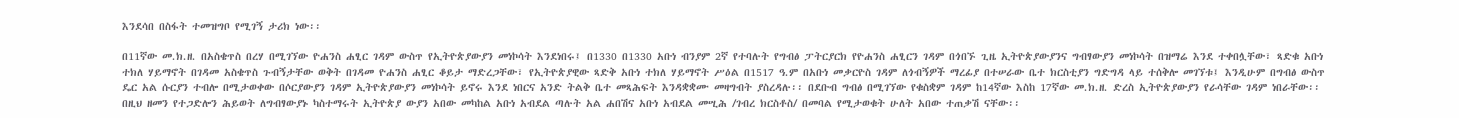እንደሳበ በስፋት ተመዝግቦ የሚገኝ ታሪክ ነው፡፡

በ11ኛው መ.ክ.ዘ. በአስቄጥስ በረሃ በሚገኘው ዮሐንስ ሐፂር ገዳም ውስጥ የኢትዮጵያውያን መነኮሳት እንደነበሩ፤ በ1330 በ1330 አቡነ ብንያም 2ኛ የተባሉት የግብፅ ፓትርያርክ የዮሐንስ ሐፂርን ገዳም በጎበኙ ጊዜ ኢትዮጵያውያንና ግብፃውያን መነኮሳት በዝማሬ እንደ ተቀበሏቸው፣ ጻድቁ አቡነ ተክለ ሃይማኖት በገዳመ አስቄጥስ ጉብኝታቸው ወቅት በገዳመ ዮሐንስ ሐፂር ቆይታ ማድረጋቸው፣ የኢትዮጵያዊው ጻድቅ አቡነ ተክለ ሃይማኖት ሥዕል በ1517 ዓ.ም በአቡነ መቃርዮስ ገዳም ለጎብኝዎች ማረፊያ በተሠራው ቤተ ክርስቲያን ግድግዳ ላይ ተሰቅሎ መገኘቱ፤ እንዲሁም በግብፅ ውስጥ ዴር አል ሱርያን ተብሎ በሚታወቀው በሶርያውያን ገዳም ኢትዮጵያውያን መነኮሳት ይኖሩ እንደ ነበርና አንድ ትልቅ ቤተ መጻሕፍት እንዳቋቋሙ መዛግብት ያስረዳሉ፡፡ በደቡብ ግብፅ በሚገኘው የቁስቋም ገዳም ከ14ኛው እስከ 17ኛው መ.ክ.ዘ. ድረስ ኢትዮጵያውያን የራሳቸው ገዳም ነበራቸው፡፡ በዚህ ዘመን የተጋድሎን ሕይወት ለግብፃውያኑ ካስተማሩት ኢትዮጵያ ውያን አበው መካከል አቡነ አብደል ጣሉት አል ሐበሽና አቡነ አብደል መሢሕ /ገብረ ክርስቶስ/ በመባል የሚታወቁት ሁለት አበው ተጠቃሽ ናቸው፡፡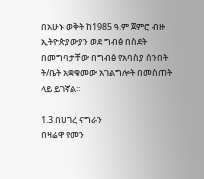በአሁኑ ወቅት ከ1985 ዓ.ም ጀምሮ ብዙ ኢትዮጵያውያን ወደ ግብፅ በስደት በመግባታቸው በግብፅ የአባስያ ሰንበት ት/ቤት አቋቁመው አገልግሎት በመስጠት ላይ ይገኛል፡፡

1.3 በሀገረ ናግራን
በዛሬዋ የመን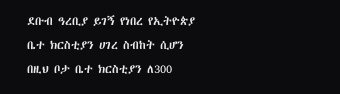ደቡብ ዓረቢያ ይገኝ የነበረ የኢትዮጵያ ቤተ ክርስቲያን ሀገረ ስብከት ሲሆን በዚህ ቦታ ቤተ ክርስቲያን ለ300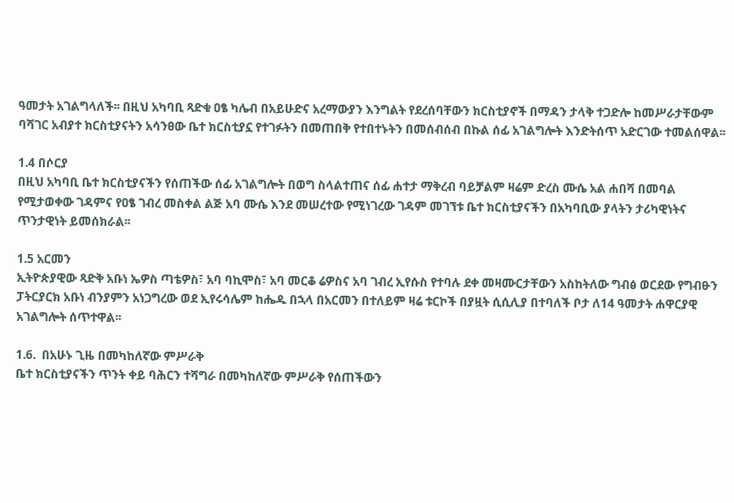ዓመታት አገልግላለች፡፡ በዚህ አካባቢ ጻድቁ ዐፄ ካሌብ በአይሁድና አረማውያን እንግልት የደረሰባቸውን ክርስቲያኖች በማዳን ታላቅ ተጋድሎ ከመሥራታቸውም ባሻገር አብያተ ክርስቲያናትን አሳንፀው ቤተ ክርስቲያኗ የተገፉትን በመጠበቅ የተበተኑትን በመሰብሰብ በኩል ሰፊ አገልግሎት እንድትሰጥ አድርገው ተመልሰዋል፡፡

1.4 በሶርያ
በዚህ አካባቢ ቤተ ክርስቲያናችን የሰጠችው ሰፊ አገልግሎት በወግ ስላልተጠና ሰፊ ሐተታ ማቅረብ ባይቻልም ዛሬም ድረስ ሙሴ አል ሐበሻ በመባል የሚታወቀው ገዳምና የዐፄ ገብረ መስቀል ልጅ አባ ሙሴ እንደ መሠረተው የሚነገረው ገዳም መገኘቱ ቤተ ክርስቲያናችን በአካባቢው ያላትን ታሪካዊነትና ጥንታዊነት ይመሰክራል፡፡

1.5 አርመን
ኢትዮጵያዊው ጻድቅ አቡነ ኤዎስ ጣቴዎስ፣ አባ ባኪሞስ፣ አባ መርቆ ሬዎስና አባ ገብረ ኢየሱስ የተባሉ ደቀ መዛሙርታቸውን አስከትለው ግብፅ ወርደው የግብፁን ፓትርያርክ አቡነ ብንያምን አነጋግረው ወደ ኢየሩሳሌም ከሔዱ በኋላ በአርመን በተለይም ዛሬ ቱርኮች በያዟት ሲሲሊያ በተባለች ቦታ ለ14 ዓመታት ሐዋርያዊ አገልግሎት ሰጥተዋል፡፡

1.6.  በአሁኑ ጊዜ በመካከለኛው ምሥራቅ
ቤተ ክርስቲያናችን ጥንት ቀይ ባሕርን ተሻግራ በመካከለኛው ምሥራቅ የሰጠችውን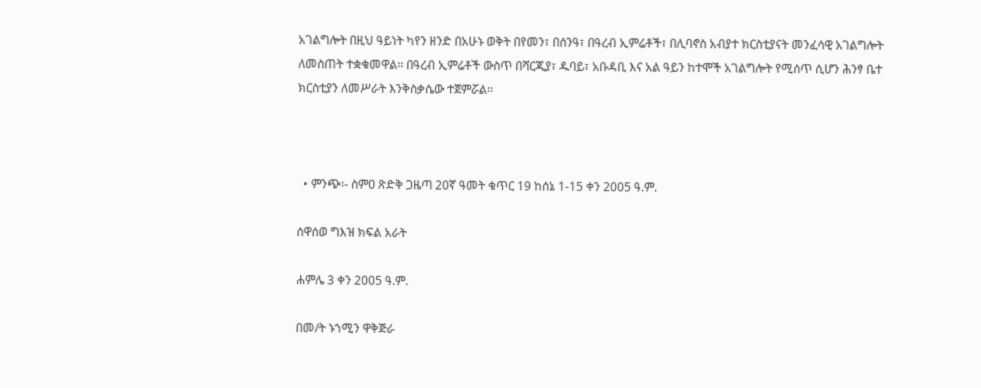አገልግሎት በዚህ ዓይነት ካየን ዘንድ በአሁኑ ወቅት በየመን፣ በሰንዓ፣ በዓረብ ኢምሬቶች፣ በሊባኖስ አብያተ ክርስቲያናት መንፈሳዊ አገልግሎት ለመስጠት ተቋቁመዋል፡፡ በዓረብ ኢምሬቶች ውስጥ በሻርጂያ፣ ዱባይ፣ አቡዳቢ እና አል ዓይን ከተሞች አገልግሎት የሚሰጥ ሲሆን ሕንፃ ቤተ ክርስቲያን ለመሥራት እንቅስቃሴው ተጀምሯል፡፡



  • ምንጭ፡- ስምዐ ጽድቅ ጋዜጣ 20ኛ ዓመት ቁጥር 19 ከሰኔ 1-15 ቀን 2005 ዓ.ም.

ሰዋሰወ ግእዝ ክፍል አራት

ሐምሌ 3 ቀን 2005 ዓ.ም.

በመ/ት ኑኀሚን ዋቅጅራ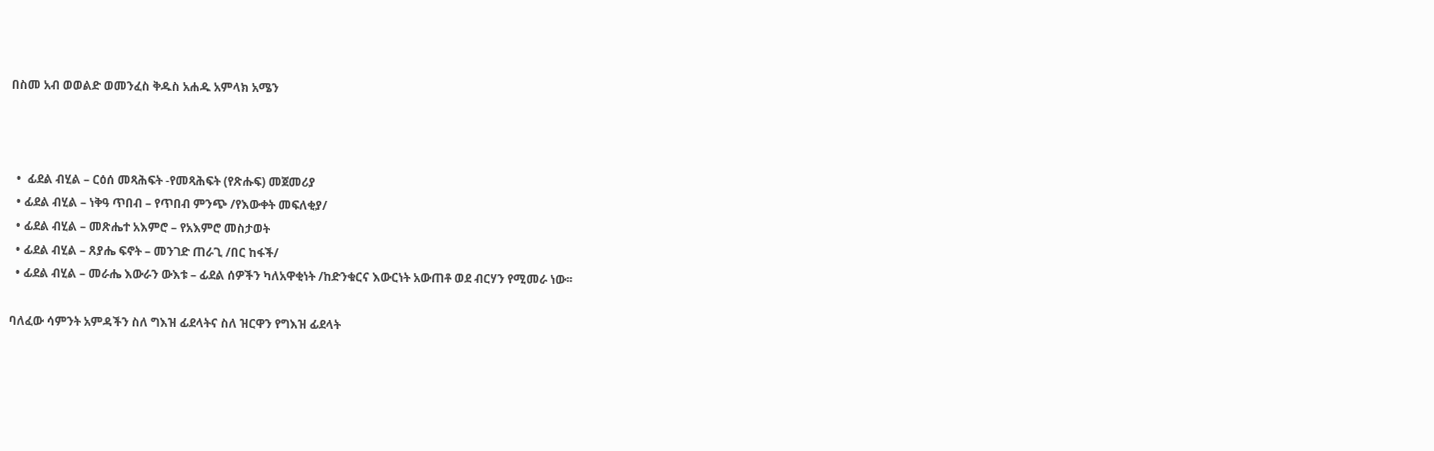በስመ አብ ወወልድ ወመንፈስ ቅዱስ አሐዱ አምላክ አሜን



  •  ፊደል ብሂል – ርዕሰ መጻሕፍት -የመጻሕፍት (የጽሑፍ) መጀመሪያ
  • ፊደል ብሂል – ነቅዓ ጥበብ – የጥበብ ምንጭ /የእውቀት መፍለቂያ/
  • ፊደል ብሂል – መጽሔተ አእምሮ – የአእምሮ መስታወት
  • ፊደል ብሂል – ጸያሔ ፍኖት – መንገድ ጠራጊ /በር ከፋች/
  • ፊደል ብሂል – መራሔ እውራን ውእቱ – ፊደል ሰዎችን ካለአዋቂነት /ከድንቁርና እውርነት አውጠቶ ወደ ብርሃን የሚመራ ነው፡፡

ባለፈው ሳምንት አምዳችን ስለ ግእዝ ፊደላትና ስለ ዝርዋን የግእዝ ፊደላት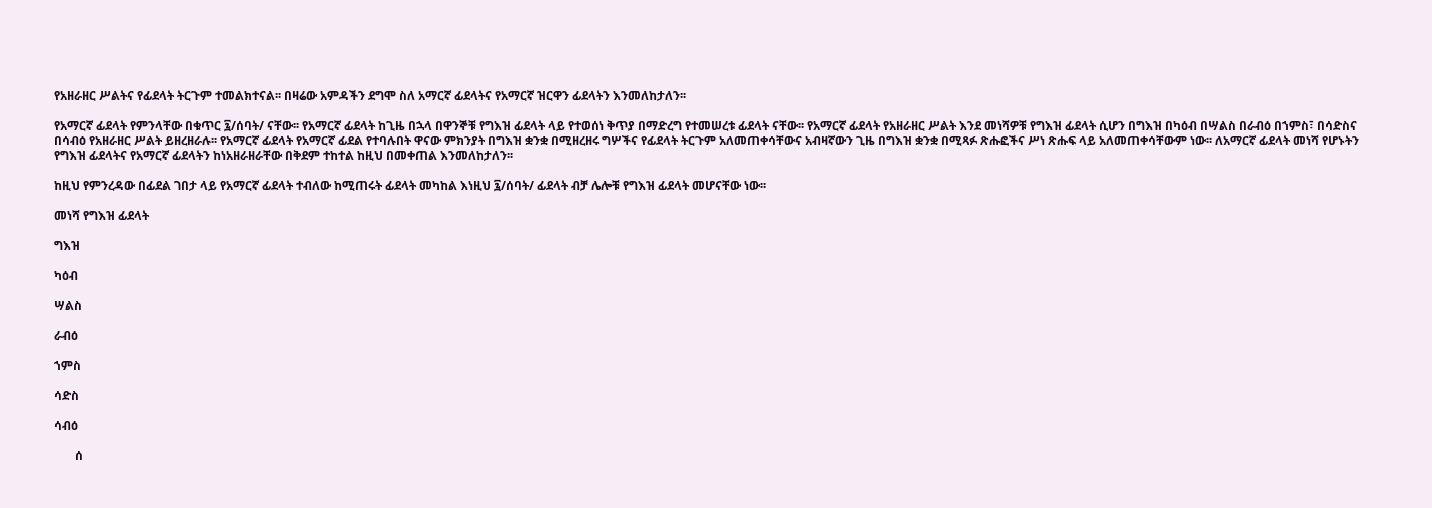የአዘራዘር ሥልትና የፊደላት ትርጉም ተመልክተናል፡፡ በዛሬው አምዳችን ደግሞ ስለ አማርኛ ፊደላትና የአማርኛ ዝርዋን ፊደላትን እንመለከታለን፡፡

የአማርኛ ፊደላት የምንላቸው በቁጥር ፯/ሰባት/ ናቸው፡፡ የአማርኛ ፊደላት ከጊዜ በኋላ በዋንኞቹ የግእዝ ፊደላት ላይ የተወሰነ ቅጥያ በማድረግ የተመሠረቱ ፊደላት ናቸው፡፡ የአማርኛ ፊደላት የአዘራዘር ሥልት እንደ መነሻዎቹ የግእዝ ፊደላት ሲሆን በግእዝ በካዕብ በሣልስ በራብዕ በኀምስ፣ በሳድስና በሳብዕ የአዘራዘር ሥልት ይዘረዘራሉ፡፡ የአማርኛ ፊደላት የአማርኛ ፊደል የተባሉበት ዋናው ምክንያት በግእዝ ቋንቋ በሚዘረዘሩ ግሦችና የፊደላት ትርጉም አለመጠቀሳቸውና አብዛኛውን ጊዜ በግእዝ ቋንቋ በሚጻፉ ጽሑፎችና ሥነ ጽሑፍ ላይ አለመጠቀሳቸውም ነው፡፡ ለአማርኛ ፊደላት መነሻ የሆኑትን የግእዝ ፊደላትና የአማርኛ ፊደላትን ከነአዘራዘራቸው በቅደም ተከተል ከዚህ በመቀጠል እንመለከታለን፡፡

ከዚህ የምንረዳው በፊደል ገበታ ላይ የአማርኛ ፊደላት ተብለው ከሚጠሩት ፊደላት መካከል እነዚህ ፯/ሰባት/ ፊደላት ብቻ ሌሎቹ የግእዝ ፊደላት መሆናቸው ነው፡፡

መነሻ የግእዝ ፊደላት

ግእዝ

ካዕብ

ሣልስ

ራብዕ

ኀምስ

ሳድስ

ሳብዕ

       ሰ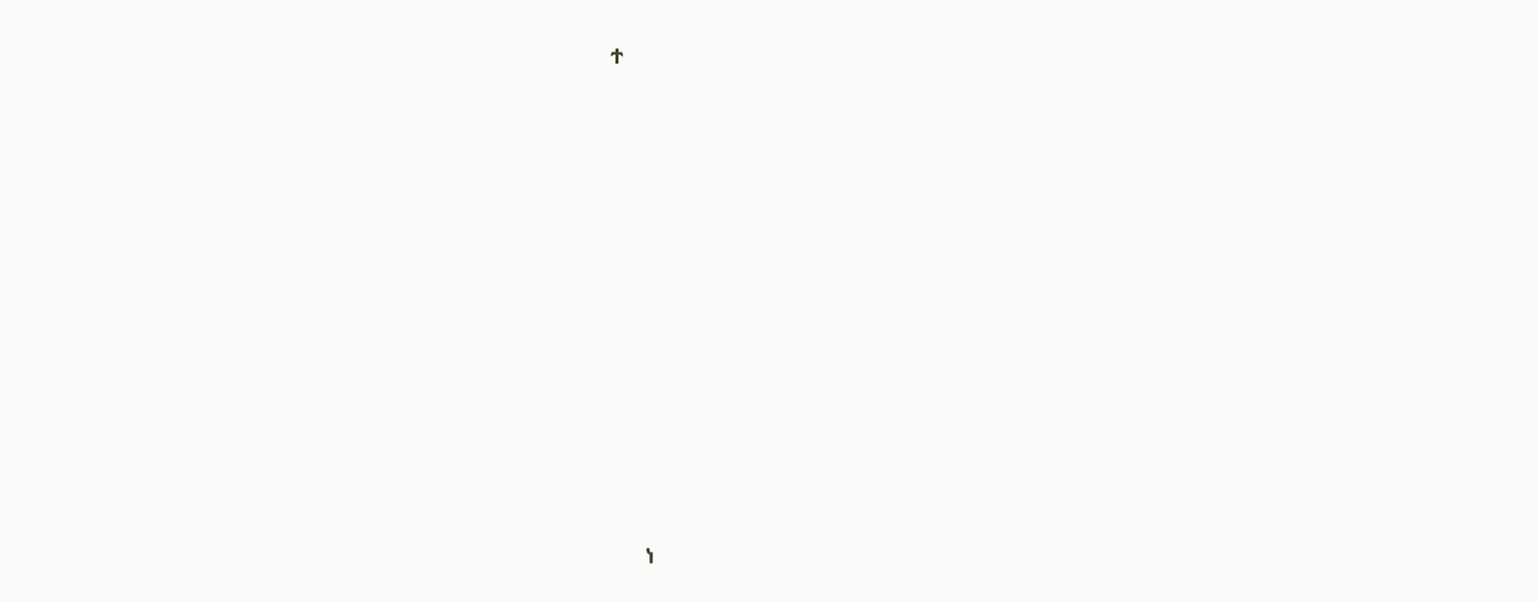ተ













        ነ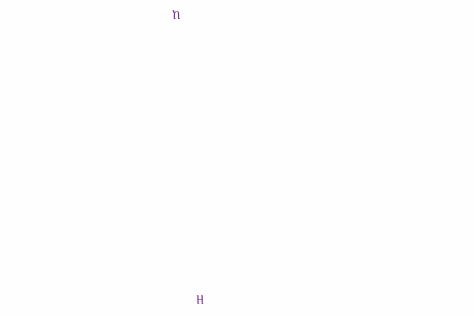ከ













        ዘ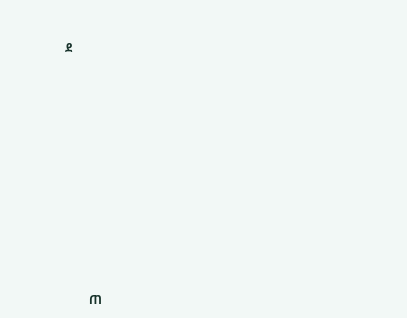ደ













        ጠ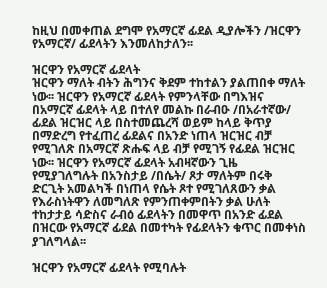ከዚህ በመቀጠል ደግሞ የአማርኛ ፊደል ዲያሎችን /ዝርዋን የአማርኛ/ ፊደላትን እንመለከታለን፡፡

ዝርዋን የአማርኛ ፊደላት
ዝርዋን ማለት ብትን ሕግንና ቅደም ተከተልን ያልጠበቀ ማለት ነው፡፡ ዝርዋን የአማርኛ ፊደላት የምንላቸው በግእዝና በአማርኛ ፊደላት ላይ በተለየ መልኩ በራብዑ /በአራተኛው/ ፊደል ዝርዝር ላይ በስተመጨረሻ ወይም ከላይ ቅጥያ በማድረግ የተፈጠረ ፊደልና በአንድ ነጠላ ዝርዝር ብቻ የሚገለጽ በአማርኛ ጽሑፍ ላይ ብቻ የሚገኝ የፊደል ዝርዝር ነው፡፡ ዝርዋን የአማርኛ ፊደላት አብዛኛውን ጊዜ የሚያገለግሉት በአንስታይ /በሴት/ ጾታ ማለትም በሩቅ ድርጊት አመልካች በነጠላ የሴት ጾተ የሚገለጸውን ቃል የእራስነትዋን ለመግለጽ የምንጠቀምበትን ቃል ሁለት ተከታታይ ሳድስና ራብዕ ፊደላትን በመዋጥ በአንድ ፊደል በዝርው የአማርኛ ፊደል በመተካት የፊደላትን ቁጥር በመቀነስ ያገለግላል፡፡

ዝርዋን የአማርኛ ፊደላት የሚባሉት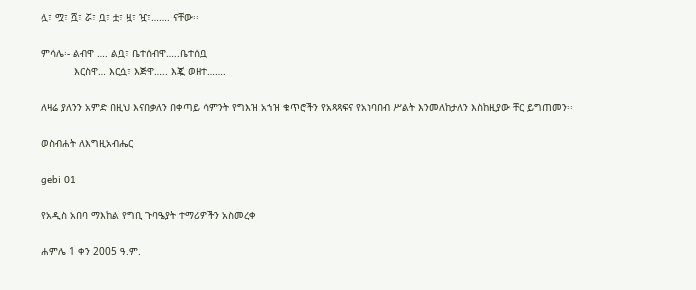ሏ፣ ሟ፣ ሿ፣ ሯ፣ ቧ፣ ቷ፣ ዟ፣ ዧ፣……. ናቸው፡፡

ምሳሌ፡- ልብዋ …. ልቧ፣ ቤተሰብዋ…..ቤተሰቧ
           እርስዋ… እርሷ፣ እጅዋ….. እጇ ወዘተ…….

ለዛሬ ያለንን አምድ በዚህ እናበቃለን በቀጣይ ሳምንት የግእዝ አኀዝ ቁጥሮችን የአጻጻፍና የአነባበብ ሥልት እንመለከታለን እስከዚያው ቸር ይግጠመን፡፡

ወስብሐት ለእግዚአብሔር

gebi 01

የአዲስ አበባ ማእከል የግቢ ጉባዔያት ተማሪዎችን አስመረቀ

ሐምሌ 1 ቀን 2005 ዓ.ም.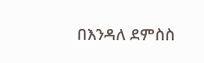በእንዳለ ደምስስ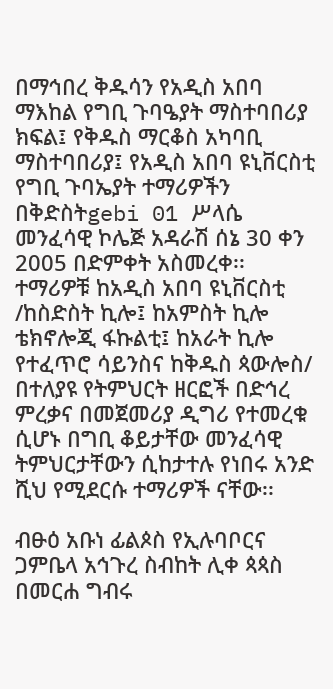በማኅበረ ቅዱሳን የአዲስ አበባ ማእከል የግቢ ጉባዔያት ማስተባበሪያ ክፍል፤ የቅዱስ ማርቆስ አካባቢ ማስተባበሪያ፤ የአዲስ አበባ ዩኒቨርስቲ የግቢ ጉባኤያት ተማሪዎችን በቅድስትgebi 01 ሥላሴ መንፈሳዊ ኮሌጅ አዳራሽ ሰኔ 30 ቀን 2005 በድምቀት አስመረቀ፡፡ ተማሪዎቹ ከአዲስ አበባ ዩኒቨርስቲ /ከስድስት ኪሎ፤ ከአምስት ኪሎ ቴክኖሎጂ ፋኩልቲ፤ ከአራት ኪሎ የተፈጥሮ ሳይንስና ከቅዱስ ጳውሎስ/ በተለያዩ የትምህርት ዘርፎች በድኅረ ምረቃና በመጀመሪያ ዲግሪ የተመረቁ ሲሆኑ በግቢ ቆይታቸው መንፈሳዊ ትምህርታቸውን ሲከታተሉ የነበሩ አንድ ሺህ የሚደርሱ ተማሪዎች ናቸው፡፡

ብፁዕ አቡነ ፊልጶስ የኢሉባቦርና ጋምቤላ አኅጉረ ስብከት ሊቀ ጳጳስ በመርሐ ግብሩ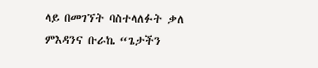ላይ በመገኘት ባስተላለፉት ቃለ ምእዳንና ቡራኬ “ጌታችን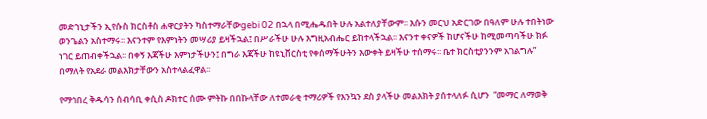መድኀኒታችን ኢየሱስ ክርስቶስ ሐዋርያትን ካስተማራቸውgebi 02 በኋላ በሚሔዱበት ሁሉ አልተለያቸውም፡፡ እሱን መርህ አድርገው በዓለም ሁሉ ተበትነው ወንጌልን አስተማሩ፡፡ እናንተም የእምነትን መሣሪያ ይዛችኋል፤ በሥራችሁ ሁሉ እግዚአብሔር ይከተላችኋል፡፡ እናንተ ቀናዎች ከሆናችሁ ከሚመጣባችሁ ክፉ ነገር ይጠብቀችኋል፡፡ በቀኝ እጃችሁ እምነታችሁን፤ በግራ እጃችሁ ከዩኒቨርስቲ የቀሰማችሁትን እውቀት ይዛችሁ ተሰማሩ፡፡ ቤተ ክርስቲያንንም አገልግሉ” በማለት የአደራ መልእክታቸውን አስተላልፈዋል፡፡

የማኅበረ ቅዱሳን ሰብሳቢ ቀሲስ ዶክተር ሰሙ ምትኩ በበኩላቸው ለተመራቂ ተማሪዎች የእንኳን ደስ ያላችሁ መልእክት ያሰተላለፉ ሲሆን  “መማር ለማወቅ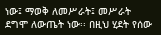ነው፤ ማወቅ ለመሥራት፤ መሥራት ደግሞ ለውጤት ነው፡፡ በዚህ ሂደት የሰው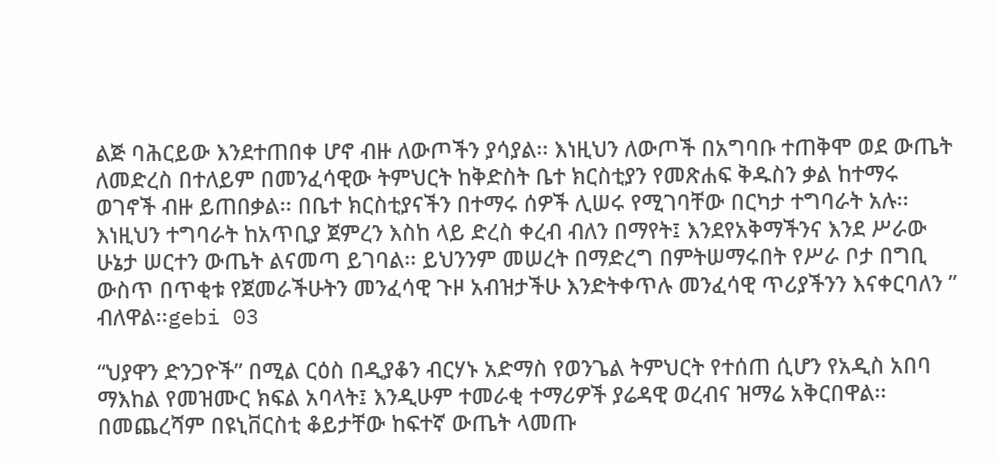ልጅ ባሕርይው እንደተጠበቀ ሆኖ ብዙ ለውጦችን ያሳያል፡፡ እነዚህን ለውጦች በአግባቡ ተጠቅሞ ወደ ውጤት ለመድረስ በተለይም በመንፈሳዊው ትምህርት ከቅድስት ቤተ ክርስቲያን የመጽሐፍ ቅዱስን ቃል ከተማሩ ወገኖች ብዙ ይጠበቃል፡፡ በቤተ ክርስቲያናችን በተማሩ ሰዎች ሊሠሩ የሚገባቸው በርካታ ተግባራት አሉ፡፡ እነዚህን ተግባራት ከአጥቢያ ጀምረን እስከ ላይ ድረስ ቀረብ ብለን በማየት፤ እንደየአቅማችንና እንደ ሥራው ሁኔታ ሠርተን ውጤት ልናመጣ ይገባል፡፡ ይህንንም መሠረት በማድረግ በምትሠማሩበት የሥራ ቦታ በግቢ ውስጥ በጥቂቱ የጀመራችሁትን መንፈሳዊ ጉዞ አብዝታችሁ እንድትቀጥሉ መንፈሳዊ ጥሪያችንን እናቀርባለን ” ብለዋል፡፡gebi 03

“ህያዋን ድንጋዮች” በሚል ርዕስ በዲያቆን ብርሃኑ አድማስ የወንጌል ትምህርት የተሰጠ ሲሆን የአዲስ አበባ ማእከል የመዝሙር ክፍል አባላት፤ እንዲሁም ተመራቂ ተማሪዎች ያሬዳዊ ወረብና ዝማሬ አቅርበዋል፡፡ በመጨረሻም በዩኒቨርስቲ ቆይታቸው ከፍተኛ ውጤት ላመጡ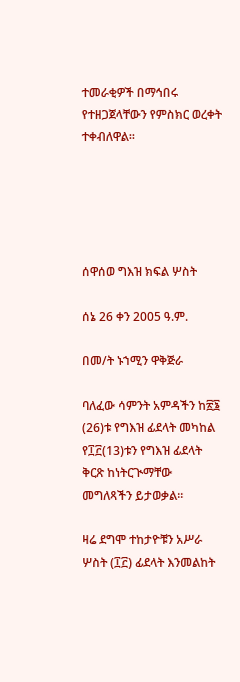ተመራቂዎች በማኅበሩ የተዘጋጀላቸውን የምስክር ወረቀት ተቀብለዋል፡፡





ሰዋሰወ ግእዝ ክፍል ሦስት

ሰኔ 26 ቀን 2005 ዓ.ም.

በመ/ት ኑኀሚን ዋቅጅራ

ባለፈው ሳምንት አምዳችን ከ፳፮ (26)ቱ የግእዝ ፊደላት መካከል የ፲፫(13)ቱን የግእዝ ፊደላት ቅርጽ ከነትርጒማቸው መግለጻችን ይታወቃል፡፡

ዛሬ ደግሞ ተከታዮቹን አሥራ ሦስት (፲፫) ፊደላት እንመልከት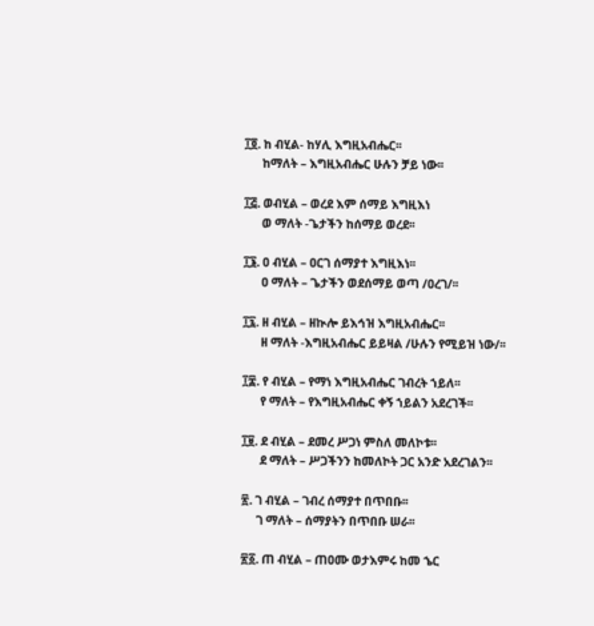፲፬. ከ ብሂል- ከሃሊ እግዚአብሔር፡፡
      ከማለት – እግዚአብሔር ሁሉን ቻይ ነው፡፡

፲፭. ወብሂል – ወረደ እም ሰማይ እግዚእነ
      ወ ማለት -ጌታችን ከሰማይ ወረደ፡፡

፲፮. ዐ ብሂል – ዐርገ ሰማያተ እግዚእነ፡፡
      ዐ ማለት – ጌታችን ወደሰማይ ወጣ /ዐረገ/፡፡

፲፯. ዘ ብሂል – ዘኲሎ ይእኅዝ እግዚአብሔር፡፡
      ዘ ማለት -እግዚአብሔር ይይዛል /ሁሉን የሚይዝ ነው/፡፡

፲፰. የ ብሂል – የማነ እግዚአብሔር ገብረት ኀይለ፡፡
      የ ማለት – የእግዚአብሔር ቀኝ ኀይልን አደረገች፡፡

፲፱. ደ ብሂል – ደመረ ሥጋነ ምስለ መለኮቱ፡፡
      ደ ማለት – ሥጋችንን ከመለኮት ጋር አንድ አደረገልን፡፡

፳. ገ ብሂል – ገብረ ሰማያተ በጥበቡ፡፡
     ገ ማለት – ሰማያትን በጥበቡ ሠራ፡፡

፳፩. ጠ ብሂል – ጠዐሙ ወታእምሩ ከመ ኄር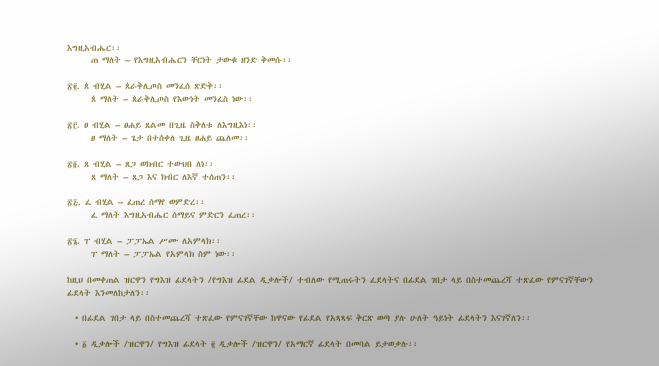እግዚአብሔር፡፡
      ጠ ማለት – የእግዚአብሔርን ቸርነት ታውቁ ዘንድ ቅመሱ፡፡

፳፪. ጰ ብሂል – ጰራቅሊጦስ መንፈሰ ጽድቅ፡፡
      ጰ ማለት – ጰራቅሊጦስ የእውነት መንፈስ ነው፡፡

፳፫. ፀ ብሂል – ፀሐይ ጸልመ በጊዜ ስቅለቱ ለእግዚእነ፡፡
      ፀ ማለት – ጌታ በተሰቀለ ጊዜ ፀሐይ ጨለመ፡፡

፳፬. ጸ ብሂል – ጸጋ ወክብር ተውህበ ለነ፡፡
      ጸ ማለት – ጸጋ እና ክብር ለእኛ ተሰጠን፡፡

፳፭. ፈ ብሂል – ፈጠረ ሰማየ ወምድረ፡፡
      ፈ ማለት እግዚአብሔር ሰማይና ምድርን ፈጠረ፡፡

፳፮. ፐ ብሂል – ፓፓኤል ሥሙ ለአምላክ፡፡
      ፐ ማለት – ፓፓኤል የአምላክ ስም ነው፡፡

ከዚህ በመቀጠል ዝርዋን የግእዝ ፊደላትን /የግእዝ ፊደል ዲቃሎች/ ተብለው የሚጠሩትን ፈደላትና በፊደል ገበታ ላይ በስተመጨረሻ ተጽፈው የምናገኛቸውን ፊደላት እንመለከታለን፡፡

  • በፊደል ገበታ ላይ በስተመጨረሻ ተጽፈው የምናገኛቸው ከዋናው የፊደል የአጻጻፍ ቅርጽ ወጣ ያሉ ሁለት ዓይነት ፊደላትን እናገኛለን፡፡

  • ፩ ዲቃሎች /ዝርዋን/ የግእዝ ፊደላት ፪ ዲቃሎች /ዝርዋን/ የአማርኛ ፊደላት በመባል ይታወቃሉ፡፡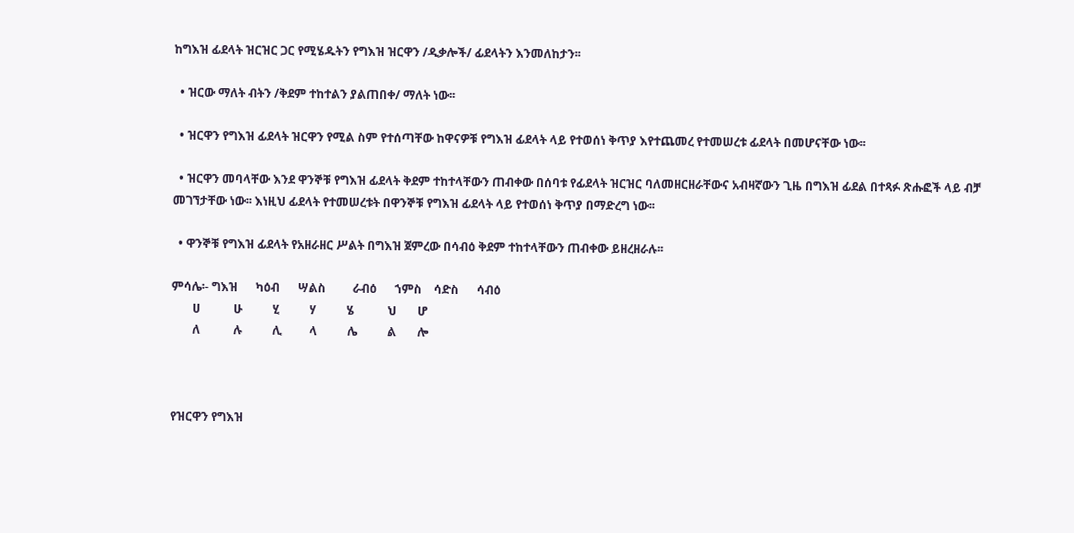ከግእዝ ፊደላት ዝርዝር ጋር የሚሄዱትን የግእዝ ዝርዋን /ዲቃሎች/ ፊደላትን እንመለከታን፡፡

  • ዝርው ማለት ብትን /ቅደም ተከተልን ያልጠበቀ/ ማለት ነው፡፡

  • ዝርዋን የግእዝ ፊደላት ዝርዋን የሚል ስም የተሰጣቸው ከዋናዎቹ የግእዝ ፊደላት ላይ የተወሰነ ቅጥያ እየተጨመረ የተመሠረቱ ፊደላት በመሆናቸው ነው፡፡

  • ዝርዋን መባላቸው እንደ ዋንኞቹ የግእዝ ፊደላት ቅደም ተከተላቸውን ጠብቀው በሰባቱ የፊደላት ዝርዝር ባለመዘርዘራቸውና አብዛኛውን ጊዜ በግእዝ ፊደል በተጻፉ ጽሑፎች ላይ ብቻ መገኘታቸው ነው፡፡ እነዚህ ፊደላት የተመሠረቱት በዋንኞቹ የግእዝ ፊደላት ላይ የተወሰነ ቅጥያ በማድረግ ነው፡፡

  • ዋንኞቹ የግእዝ ፊደላት የአዘራዘር ሥልት በግእዝ ጀምረው በሳብዕ ቅደም ተከተላቸውን ጠብቀው ይዘረዘራሉ፡፡

ምሳሌ፡- ግእዝ      ካዕብ      ሣልስ         ራብዕ      ኀምስ    ሳድስ      ሳብዕ
       ሀ           ሁ          ሂ          ሃ          ሄ           ህ       ሆ
       ለ           ሉ          ሊ         ላ          ሌ          ል       ሎ



የዝርዋን የግእዝ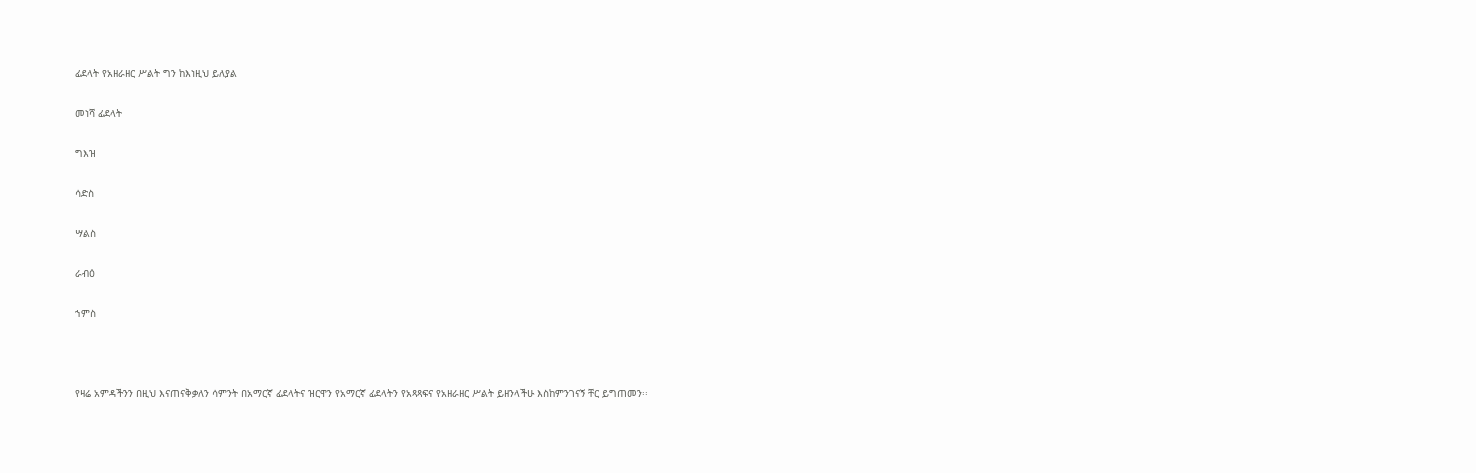ፊደላት የአዘራዘር ሥልት ግን ከእነዚህ ይለያል

መነሻ ፊደላት

ግእዝ

ሳድስ

ሣልስ

ራብዕ

ኀምስ



የዛሬ አምዳችንን በዚህ እናጠናቅቃለን ሳምንት በአማርኛ ፊደላትና ዝርዋን የአማርኛ ፊደላትን የአጻጻፍና የአዘራዘር ሥልት ይዘንላችሁ እስከምንገናኝ ቸር ይግጠመን፡፡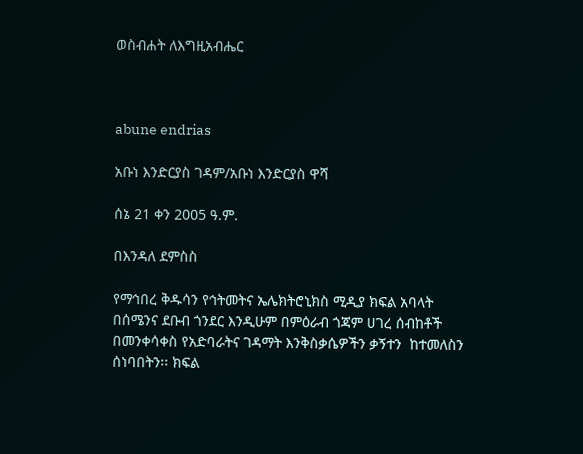ወስብሐት ለእግዚአብሔር



abune endrias

አቡነ እንድርያስ ገዳም/አቡነ እንድርያስ ዋሻ

ሰኔ 21 ቀን 2005 ዓ.ም.

በእንዳለ ደምስስ

የማኅበረ ቅዱሳን የኅትመትና ኤሌክትሮኒክስ ሚዲያ ክፍል አባላት በሰሜንና ደቡብ ጎንደር እንዲሁም በምዕራብ ጎጃም ሀገረ ሰብከቶች በመንቀሳቀስ የአድባራትና ገዳማት እንቅስቃሴዎችን ቃኝተን  ከተመለስን ሰነባበትን፡፡ ክፍል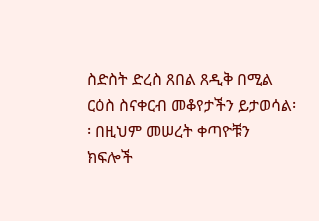ስድስት ድረስ ጸበል ጸዲቅ በሚል ርዕስ ስናቀርብ መቆየታችን ይታወሳል፡፡ በዚህም መሠረት ቀጣዮቹን ክፍሎች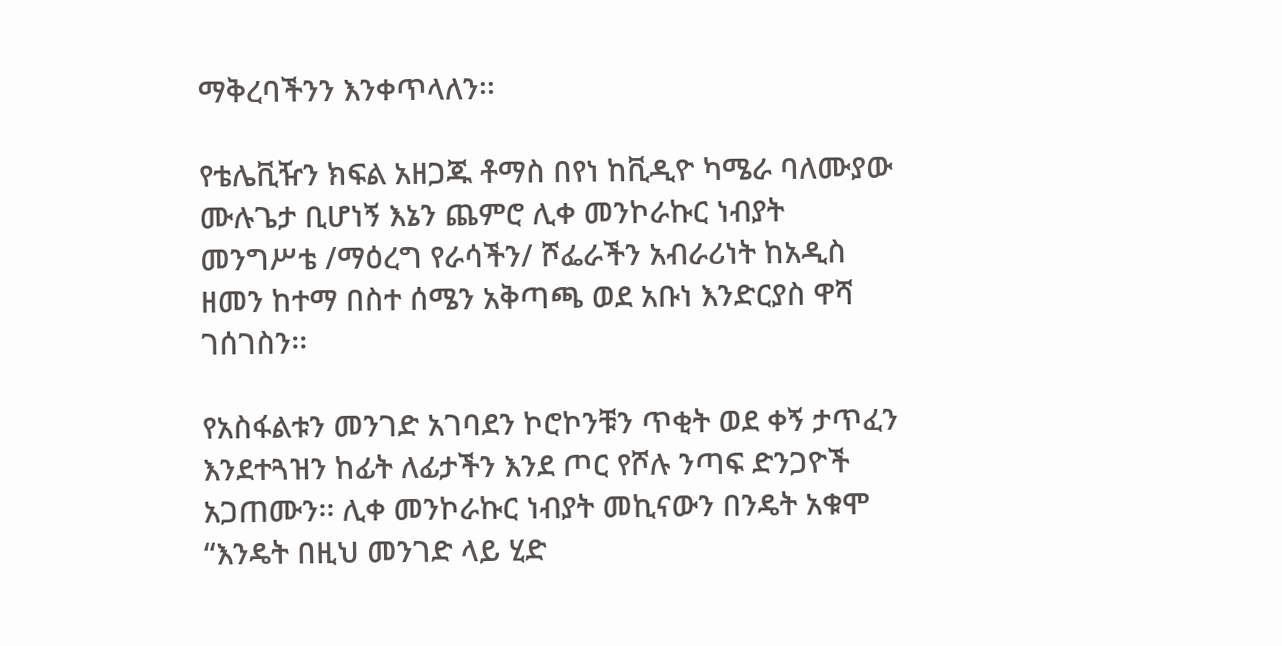ማቅረባችንን እንቀጥላለን፡፡

የቴሌቪዥን ክፍል አዘጋጁ ቶማስ በየነ ከቪዲዮ ካሜራ ባለሙያው ሙሉጌታ ቢሆነኝ እኔን ጨምሮ ሊቀ መንኮራኩር ነብያት መንግሥቴ /ማዕረግ የራሳችን/ ሾፌራችን አብራሪነት ከአዲስ ዘመን ከተማ በስተ ሰሜን አቅጣጫ ወደ አቡነ እንድርያስ ዋሻ ገሰገስን፡፡

የአስፋልቱን መንገድ አገባደን ኮሮኮንቹን ጥቂት ወደ ቀኝ ታጥፈን እንደተጓዝን ከፊት ለፊታችን እንደ ጦር የሾሉ ንጣፍ ድንጋዮች አጋጠሙን፡፡ ሊቀ መንኮራኩር ነብያት መኪናውን በንዴት አቁሞ “እንዴት በዚህ መንገድ ላይ ሂድ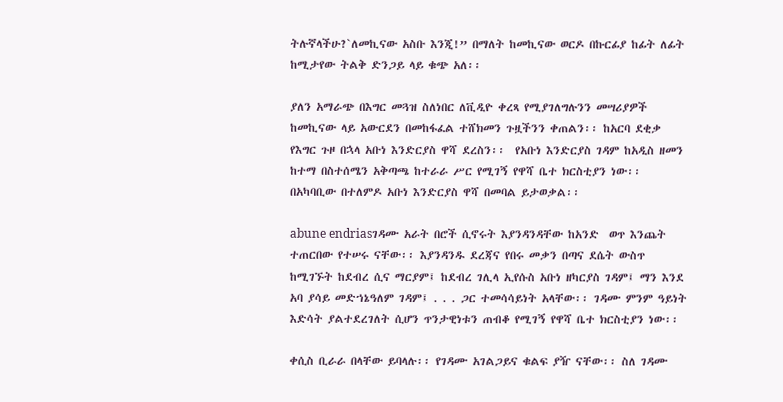ትሉኛላችሁ?`ለመኪናው አስቡ እንጂ!” በማለት ከመኪናው ወርዶ በኩርፊያ ከፊት ለፊት ከሚታየው ትልቅ ድንጋይ ላይ ቁጭ አለ፡፡

ያለን አማራጭ በእግር መጓዝ ስለነበር ለቪዲዮ ቀረጻ የሚያገለግሉንን መሣሪያዎች ከመኪናው ላይ አውርደን በመከፋፈል ተሸክመን ጉዟችንን ቀጠልን፡፡ ከአርባ ደቂቃ የእግር ጉዞ በኋላ አቡነ እንድርያስ ዋሻ ደረስን፡፡  የአቡነ እንድርያስ ገዳም ከአዲስ ዘመን ከተማ በስተሰሜን አቅጣጫ ከተራራ ሥር የሚገኝ የዋሻ ቤተ ክርስቲያን ነው፡፡ በአካባቢው በተለምዶ አቡነ እንድርያስ ዋሻ በመባል ይታወቃል፡፡

abune endriasገዳሙ አራት በሮች ሲኖሩት እያንዳንዳቸው ከአንድ  ወጥ እንጨት ተጠርበው የተሠሩ ናቸው፡፡ እያንዳንዱ ደረጃና የበሩ መቃን በጣና ደሴት ውስጥ ከሚገኙት ከደብረ ሲና ማርያም፤ ከደብረ ገሊላ ኢየሱስ አቡነ ዘካርያስ ገዳም፤ ማን እንደ አባ ያሳይ መድኀኔዓለም ገዳም፤ . . . ጋር ተመሳሳይነት አላቸው፡፡ ገዳሙ ምንም ዓይነት እድሳት ያልተደረገለት ሲሆን ጥንታዊነቱን ጠብቆ የሚገኝ የዋሻ ቤተ ክርስቲያን ነው፡፡

ቀሲስ ቢራራ በላቸው ይባላሉ፡፡ የገዳሙ አገልጋይና ቁልፍ ያዥ ናቸው፡፡ ስለ ገዳሙ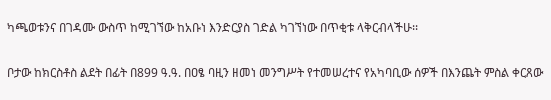ካጫወቱንና በገዳሙ ውስጥ ከሚገኘው ከአቡነ እንድርያስ ገድል ካገኘነው በጥቂቱ ላቅርብላችሁ፡፡

ቦታው ከክርስቶስ ልደት በፊት በ899 ዓ.ዓ. በዐፄ ባዚን ዘመነ መንግሥት የተመሠረተና የአካባቢው ሰዎች በእንጨት ምስል ቀርጸው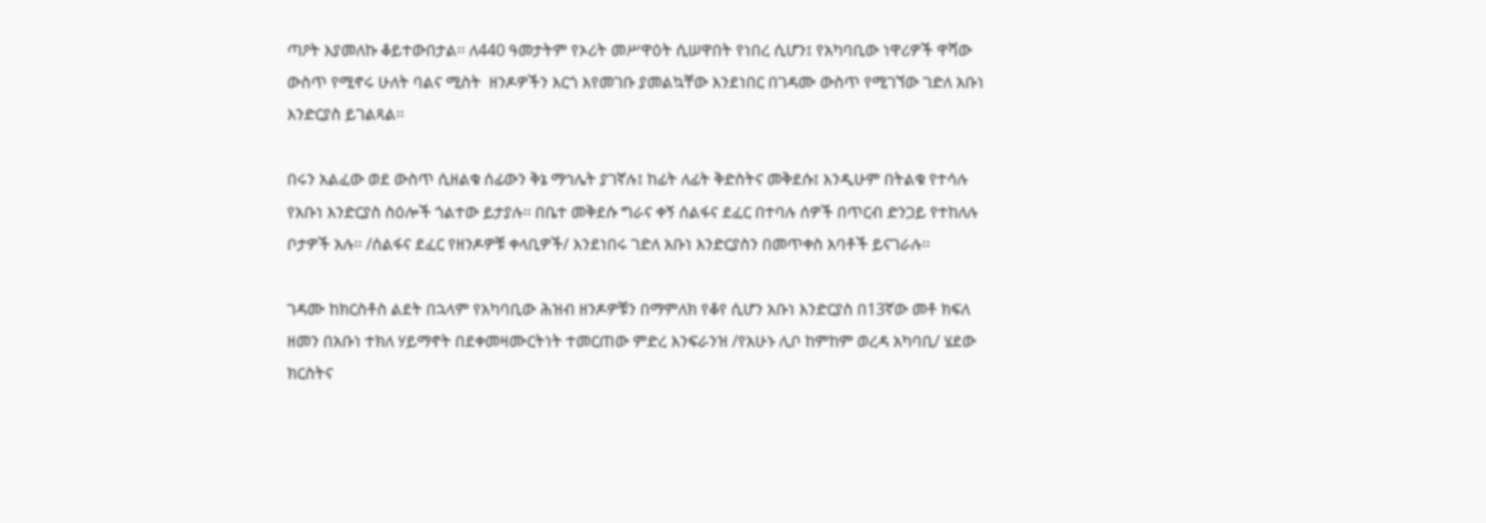ጣዖት እያመለኩ ቆይተውበታል፡፡ ለ440 ዓመታትም የኦሪት መሥዋዕት ሲሠዋበት የነበረ ሲሆን፤ የአካባቢው ነዋሪዎች ዋሻው ውስጥ የሚኖሩ ሁለት ባልና ሚስት  ዘንዶዎችን እርጎ እየመገቡ ያመልኳቸው እንደነበር በገዳሙ ውስጥ የሚገኘው ገድለ አቡነ እንድርያስ ይገልጻል፡፡

በሩን አልፈው ወደ ውስጥ ሲዘልቁ ሰፊውን ቅኔ ማኅሌት ያገኛሉ፤ ከፊት ለፊት ቅድስትና መቅደሱ፤ እንዲሁም በትልቁ የተሳሉ የአቡነ እንድርያስ ስዕሎች ጎልተው ይታያሉ፡፡ በቤተ መቅደሱ ግራና ቀኝ ሰልፋና ደፈር በተባሉ ሰዎች በጥርብ ድንጋይ የተከለሉ ቦታዎች አሉ፡፡ /ሰልፋና ደፈር የዘንዶዎቹ ቀላቢዎች/ እንደነበሩ ገድለ አቡነ እንድርያስን በመጥቀስ አባቶች ይናገራሉ፡፡

ገዳሙ ከክርስቶስ ልደት በኋላም የአካባቢው ሕዝብ ዘንዶዎቹን በማምለክ የቆየ ሲሆን አቡነ እንድርያስ በ13ኛው መቶ ክፍለ ዘመን በአቡነ ተክለ ሃይማኖት በደቀመዛሙርትነት ተመርጠው ምድረ እንፍራንዝ /የአሁኑ ሊቦ ከምከም ወረዳ አካባቢ/ ሄደው ክርስትና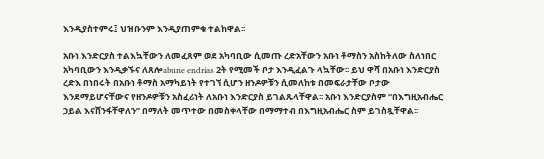እንዲያስተምሩ፤ ህዝቡንም እንዲያጠምቁ ተልከዋል፡፡

አቡነ እንድርያስ ተልእኳቸውን ለመፈጸም ወደ አካባቢው ሲመጡ ረድአቸውን አቡነ ቶማስን አስከትለው ስለነበር አካባቢውን እንዲቃኙና ለጸሎabune endrias 2ት የሚመች ቦታ እንዲፈልጉ ላኳቸው፡፡ ይህ ዋሻ በአቡነ እንድርያስ ረድእ በነበሩት በአቡነ ቶማስ አማካይነት የተገኘ ሲሆን ዘንዶዎቹን ሲመለከቱ በመፍራታቸው ቦታው እንደማይሆናቸውና የዘንዶዎቹን አስፈሪነት ለአቡነ እንድርያስ ይገልጹላቸዋል፡፡ አቡነ እንድርያስም “በእግዚአብሔር ኃይል እናሸንፋቸዋለን” በማለት መጥተው በመስቀላቸው በማማተብ በእግዚአብሔር ስም ይገስጿቸዋል፡፡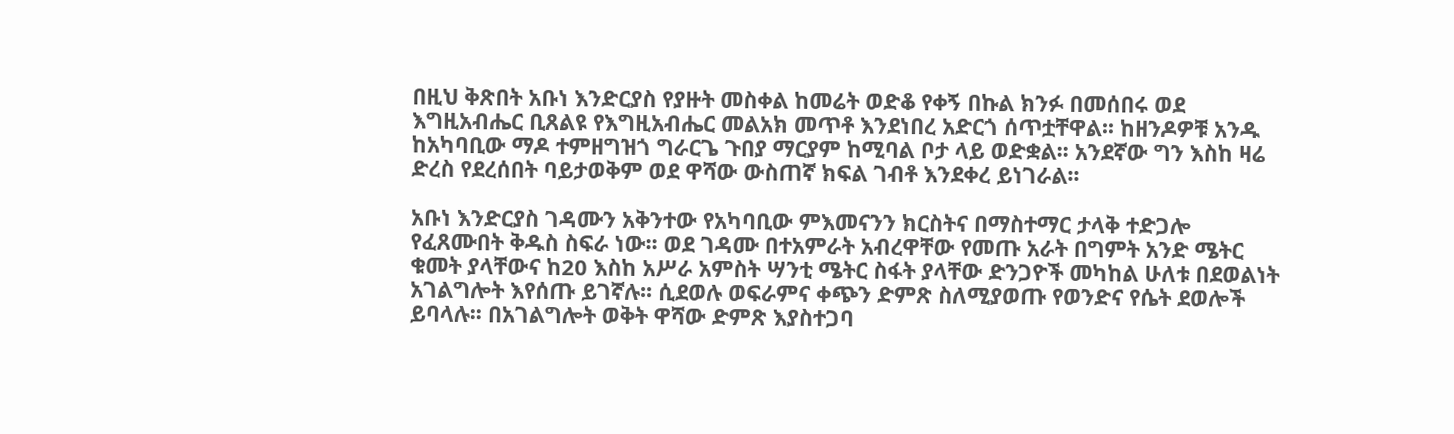በዚህ ቅጽበት አቡነ እንድርያስ የያዙት መስቀል ከመሬት ወድቆ የቀኝ በኩል ክንፉ በመሰበሩ ወደ እግዚአብሔር ቢጸልዩ የእግዚአብሔር መልአክ መጥቶ እንደነበረ አድርጎ ሰጥቷቸዋል፡፡ ከዘንዶዎቹ አንዱ ከአካባቢው ማዶ ተምዘግዝጎ ግራርጌ ጉበያ ማርያም ከሚባል ቦታ ላይ ወድቋል፡፡ አንደኛው ግን እስከ ዛሬ ድረስ የደረሰበት ባይታወቅም ወደ ዋሻው ውስጠኛ ክፍል ገብቶ እንደቀረ ይነገራል፡፡

አቡነ እንድርያስ ገዳሙን አቅንተው የአካባቢው ምእመናንን ክርስትና በማስተማር ታላቅ ተድጋሎ የፈጸሙበት ቅዱስ ስፍራ ነው፡፡ ወደ ገዳሙ በተአምራት አብረዋቸው የመጡ አራት በግምት አንድ ሜትር ቁመት ያላቸውና ከ20 እስከ አሥራ አምስት ሣንቲ ሜትር ስፋት ያላቸው ድንጋዮች መካከል ሁለቱ በደወልነት አገልግሎት እየሰጡ ይገኛሉ፡፡ ሲደወሉ ወፍራምና ቀጭን ድምጽ ስለሚያወጡ የወንድና የሴት ደወሎች ይባላሉ፡፡ በአገልግሎት ወቅት ዋሻው ድምጽ እያስተጋባ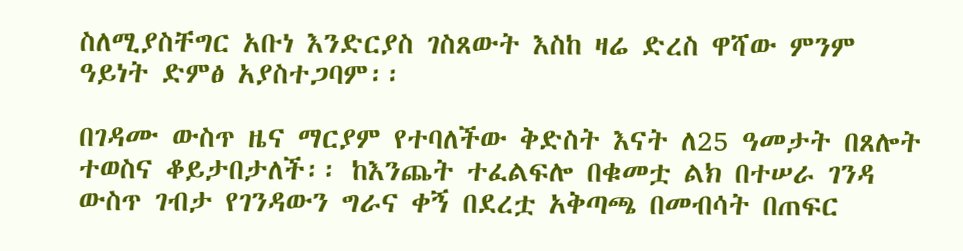ስለሚያስቸግር አቡነ እንድርያስ ገስጸውት እስከ ዛሬ ድረስ ዋሻው ምንም ዓይነት ድምፅ አያስተጋባም፡፡

በገዳሙ ውስጥ ዜና ማርያም የተባለችው ቅድስት እናት ለ25 ዓመታት በጸሎት ተወስና ቆይታበታለች፡፡ ከእንጨት ተፈልፍሎ በቁመቷ ልክ በተሠራ ገንዳ ውስጥ ገብታ የገንዳውን ግራና ቀኝ በደረቷ አቅጣጫ በመብሳት በጠፍር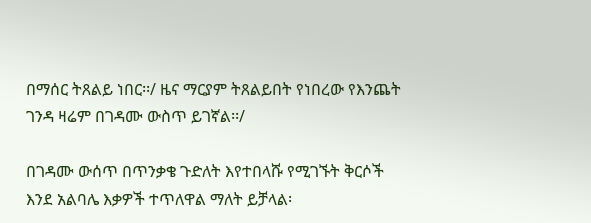በማሰር ትጸልይ ነበር፡፡/ ዜና ማርያም ትጸልይበት የነበረው የእንጨት ገንዳ ዛሬም በገዳሙ ውስጥ ይገኛል፡፡/

በገዳሙ ውሰጥ በጥንቃቄ ጉድለት እየተበላሹ የሚገኙት ቅርሶች እንደ አልባሌ እቃዎች ተጥለዋል ማለት ይቻላል፡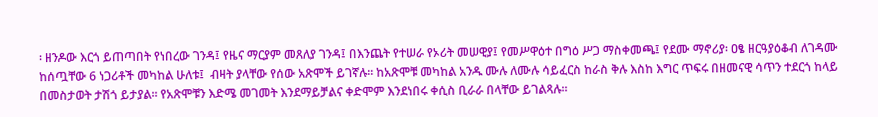፡ ዘንዶው እርጎ ይጠጣበት የነበረው ገንዳ፤ የዜና ማርያም መጸለያ ገንዳ፤ በእንጨት የተሠራ የኦሪት መሠዊያ፤ የመሥዋዕተ በግዕ ሥጋ ማስቀመጫ፤ የደሙ ማኖሪያ፡ ዐፄ ዘርዓያዕቆብ ለገዳሙ ከሰጧቸው 6 ነጋሪቶች መካከል ሁለቱ፤  ብዛት ያላቸው የሰው አጽሞች ይገኛሉ፡፡ ከአጽሞቹ መካከል አንዱ ሙሉ ለሙሉ ሳይፈርስ ከራስ ቅሉ እስከ እግር ጥፍሩ በዘመናዊ ሳጥን ተደርጎ ከላይ በመስታወት ታሽጎ ይታያል፡፡ የአጽሞቹን እድሜ መገመት እንደማይቻልና ቀድሞም እንደነበሩ ቀሲስ ቢራራ በላቸው ይገልጻሉ፡፡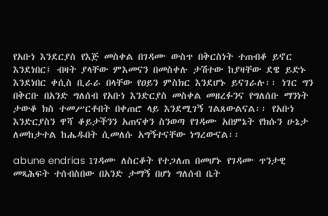የአቡነ እንደርያስ የእጅ መስቀል በገዳሙ ውስጥ በቅርስነት ተጠብቆ ይኖር እንደነበር፤ ብዛት ያላቸው ምእመናን በመስቀሉ ታሽተው ከያዛቸው ደዌ ይድኑ እንደነበር ቀሲስ ቢራራ በላቸው የዐይን ምስክር እንደሆኑ ይናገራሉ፡፡ ነገር ግን በቅርቡ በአንድ ግለሰብ የአቡነ እንድርያስ መስቀል መዘረፉንና የግለሰቡ ማንነት ታውቆ ክስ ተመሥርቶበት በቀጠሮ ላይ እንደሚገኝ ገልጸውልናል፡፡ የአቡነ እንድርያስን ዋሻ ቆይታችንን አጠናቀን ስንወጣ የገዳሙ አበምኔት የክሱን ሁኔታ ለመከታተል ከሔዱበት ሲመለሱ አግኝተናቸው ነግረውናል፡፡

abune endrias 1ገዳሙ ለስርቆት የተጋለጠ በመሆኑ የገዳሙ ጥንታዊ መጻሕፍት ተሰብስበው በአንድ ታማኝ በሆነ ግለሰብ ቤት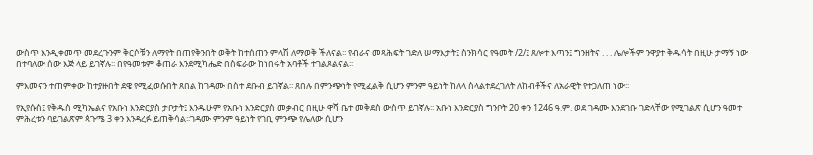ውስጥ እንዲቀመጥ መደረጉንም ቅርሶቹን ለማየት በጠየቅንበት ወቅት ከተሰጠን ምላሽ ለማወቅ ችለናል፡፡ የብራና መጻሕፍት ገድለ ሠማእታት፤ ስንክሳር የዓመት /2/፤ ጸሎተ እጣን፤ ግንዘትና . . . ሌሎችም ንዋያተ ቅዱሳት በዚሁ ታማኝ ነው በተባለው ሰው እጅ ላይ ይገኛሉ፡፡ በየዓመቱም ቆጠራ እንደሚካሔድ በስፍራው ከነበሩት አባቶች ተገልጾልናል፡፡

ምእመናን ተጠምቀው ከተያዙበት ደዌ የሚፈወሱበት ጸበል ከገዳሙ በስተ ደቡብ ይገኛል፡፡ ጸበሉ በምንጭነት የሚፈልቅ ሲሆን ምንም ዓይነት ከለላ ስላልተደረገለት ለከብቶችና ለአራዊት የተጋለጠ ነው፡፡

የኢየሱስ፤ የቅዱስ ሚካኤልና የአቡነ እንድርያስ ታቦታት፤ እንዱሁም የአቡነ እንድርያስ መቃብር በዚሁ ዋሻ ቤተ መቅደስ ውስጥ ይገኛሉ፡፡ አቡነ እንድርያስ ግንቦት 20 ቀን 1246 ዓ.ም. ወደ ገዳሙ እንደገቡ ገድላቸው የሚገልጽ ሲሆን ዓመተ ምሕረቱን ባይገልጽም ጳጉሜ 3 ቀን እንዳረፉ ይጠቅሳል፡፡ገዳሙ ምንም ዓይነት የገቢ ምንጭ የሌለው ሲሆን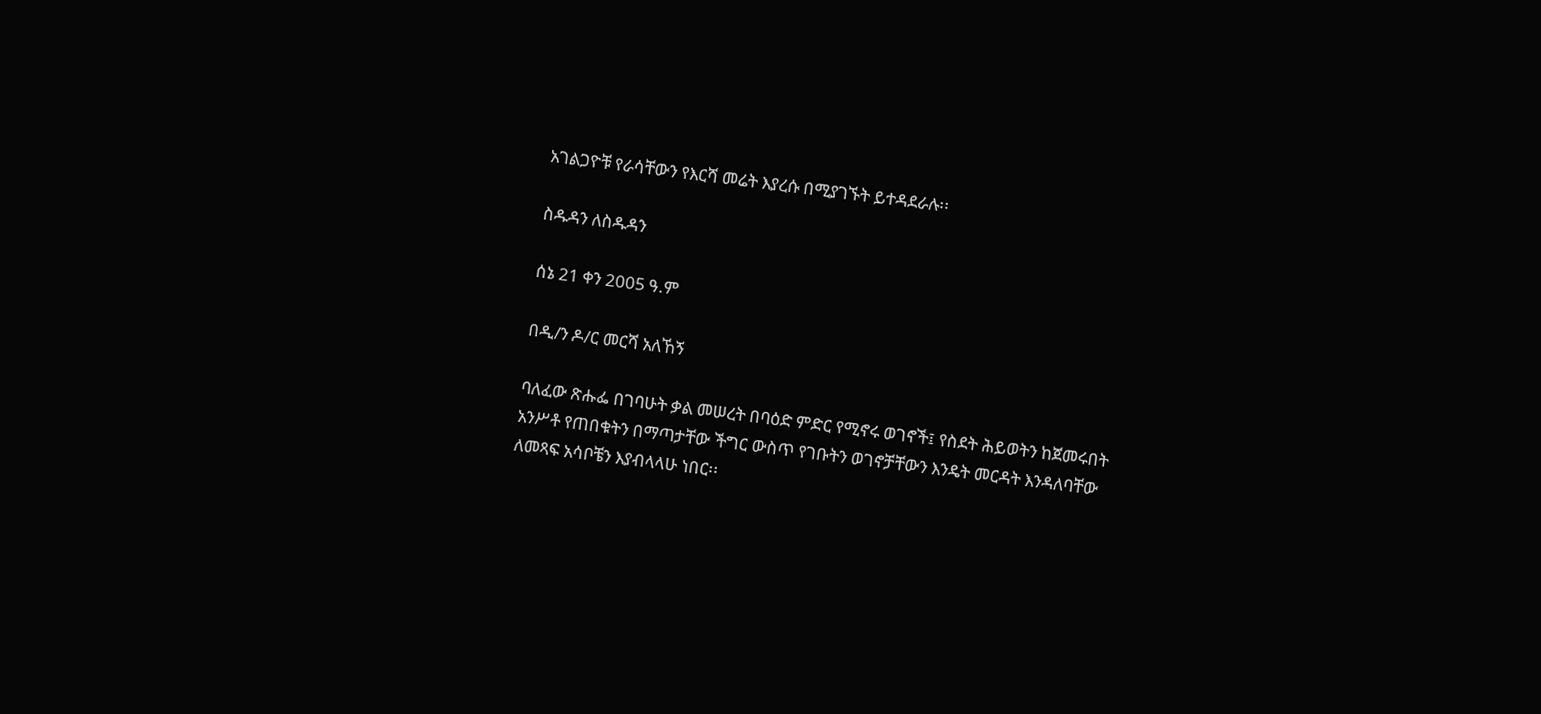አገልጋዮቹ የራሳቸውን የእርሻ መሬት እያረሱ በሚያገኙት ይተዳደራሉ፡፡

ስዱዳን ለስዱዳን

ሰኔ 21 ቀን 2005 ዓ.ም

በዲ/ን ዶ/ር መርሻ አለኸኝ

ባለፈው ጽሑፌ በገባሁት ቃል መሠረት በባዕድ ምድር የሚኖሩ ወገኖች፤ የስደት ሕይወትን ከጀመሩበት አንሥቶ የጠበቁትን በማጣታቸው ችግር ውስጥ የገቡትን ወገኖቻቸውን እንዴት መርዳት እንዳለባቸው ለመጻፍ አሳቦቼን እያብላላሁ ነበር፡፡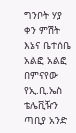ግንቦት ሃያ ቀን ምሽት እኔና ቤተሰቤ አልፎ አልፎ በምናየው የኢ.ቢ.ኤስ ቴሌቪዥን ጣቢያ አንድ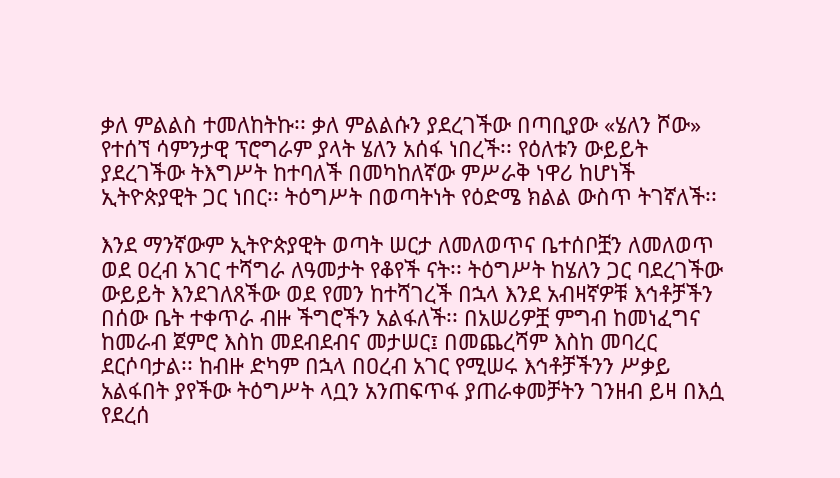ቃለ ምልልስ ተመለከትኩ፡፡ ቃለ ምልልሱን ያደረገችው በጣቢያው «ሄለን ሾው» የተሰኘ ሳምንታዊ ፕሮግራም ያላት ሄለን አሰፋ ነበረች፡፡ የዕለቱን ውይይት ያደረገችው ትእግሥት ከተባለች በመካከለኛው ምሥራቅ ነዋሪ ከሆነች ኢትዮጵያዊት ጋር ነበር፡፡ ትዕግሥት በወጣትነት የዕድሜ ክልል ውስጥ ትገኛለች፡፡

እንደ ማንኛውም ኢትዮጵያዊት ወጣት ሠርታ ለመለወጥና ቤተሰቦቿን ለመለወጥ ወደ ዐረብ አገር ተሻግራ ለዓመታት የቆየች ናት፡፡ ትዕግሥት ከሄለን ጋር ባደረገችው ውይይት እንደገለጸችው ወደ የመን ከተሻገረች በኋላ እንደ አብዛኛዎቹ እኅቶቻችን በሰው ቤት ተቀጥራ ብዙ ችግሮችን አልፋለች፡፡ በአሠሪዎቿ ምግብ ከመነፈግና ከመራብ ጀምሮ እስከ መደብደብና መታሠር፤ በመጨረሻም እስከ መባረር ደርሶባታል፡፡ ከብዙ ድካም በኋላ በዐረብ አገር የሚሠሩ እኅቶቻችንን ሥቃይ አልፋበት ያየችው ትዕግሥት ላቧን አንጠፍጥፋ ያጠራቀመቻትን ገንዘብ ይዛ በእሷ የደረሰ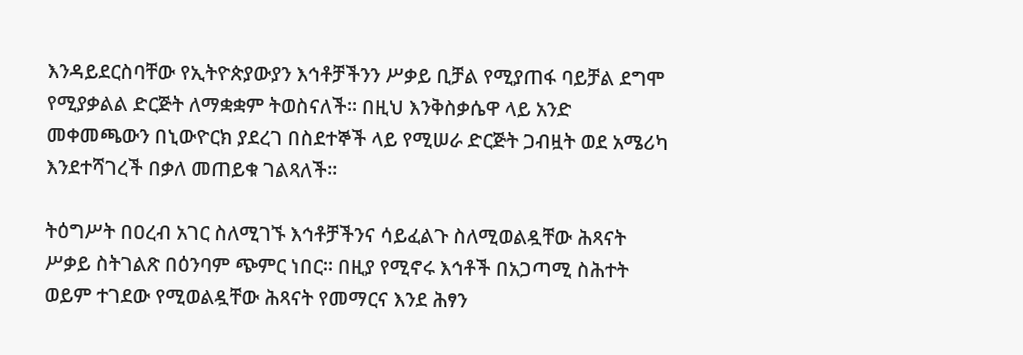እንዳይደርስባቸው የኢትዮጵያውያን እኅቶቻችንን ሥቃይ ቢቻል የሚያጠፋ ባይቻል ደግሞ የሚያቃልል ድርጅት ለማቋቋም ትወስናለች፡፡ በዚህ እንቅስቃሴዋ ላይ አንድ መቀመጫውን በኒውዮርክ ያደረገ በስደተኞች ላይ የሚሠራ ድርጅት ጋብዟት ወደ አሜሪካ እንደተሻገረች በቃለ መጠይቁ ገልጻለች፡፡

ትዕግሥት በዐረብ አገር ስለሚገኙ እኅቶቻችንና ሳይፈልጉ ስለሚወልዷቸው ሕጻናት ሥቃይ ስትገልጽ በዕንባም ጭምር ነበር፡፡ በዚያ የሚኖሩ እኅቶች በአጋጣሚ ስሕተት ወይም ተገደው የሚወልዷቸው ሕጻናት የመማርና እንደ ሕፃን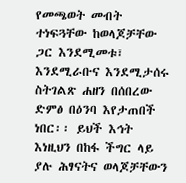የመጫወት መብት ተነፍጓቸው ከወላጆቻቸው ጋር እንደሚመቱ፣ እንደሚራቡና እንደሚታሰሩ ስትገልጽ ሐዘን በሰበረው ድምፅ በዕንባ እየታጠበች ነበር፡፡ ይህች እኅት እነዚህን በከፋ ችግር ላይ ያሉ ሕፃናትና ወላጆቻቸውን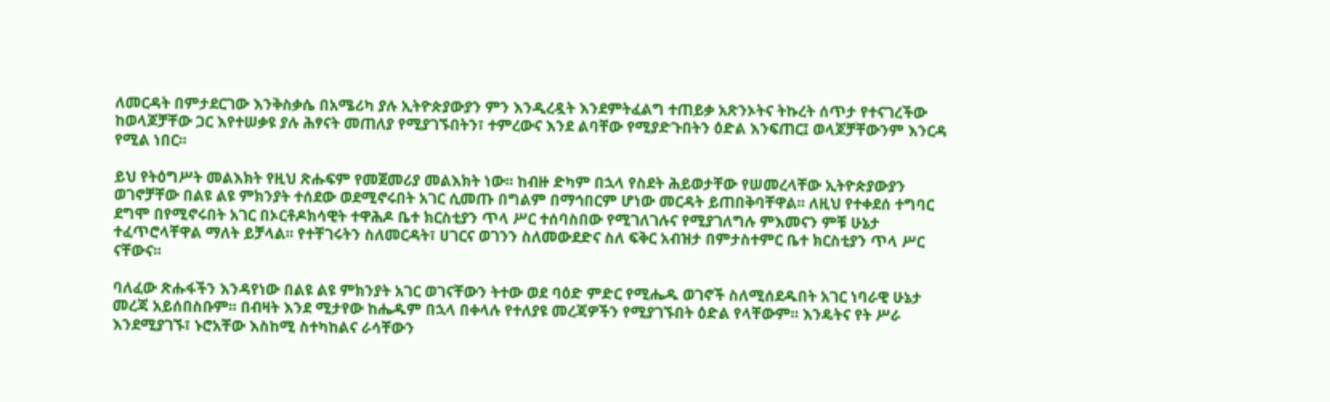ለመርዳት በምታደርገው እንቅስቃሴ በአሜሪካ ያሉ ኢትዮጵያውያን ምን እንዲረዷት እንደምትፈልግ ተጠይቃ አጽንኦትና ትኩረት ሰጥታ የተናገረችው ከወላጆቻቸው ጋር እየተሠቃዩ ያሉ ሕፃናት መጠለያ የሚያገኙበትን፣ ተምረውና እንደ ልባቸው የሚያድጉበትን ዕድል እንፍጠር፤ ወላጆቻቸውንም እንርዳ የሚል ነበር፡፡

ይህ የትዕግሥት መልእክት የዚህ ጽሑፍም የመጀመሪያ መልእክት ነው፡፡ ከብዙ ድካም በኋላ የስደት ሕይወታቸው የሠመረላቸው ኢትዮጵያውያን ወገኖቻቸው በልዩ ልዩ ምክንያት ተሰደው ወደሚኖሩበት አገር ሲመጡ በግልም በማኅበርም ሆነው መርዳት ይጠበቅባቸዋል፡፡ ለዚህ የተቀደሰ ተግባር ደግሞ በየሚኖሩበት አገር በኦርቶዶክሳዊት ተዋሕዶ ቤተ ክርስቲያን ጥላ ሥር ተሰባስበው የሚገለገሉና የሚያገለግሉ ምእመናን ምቹ ሁኔታ ተፈጥሮላቸዋል ማለት ይቻላል፡፡ የተቸገሩትን ስለመርዳት፣ ሀገርና ወገንን ስለመውደድና ስለ ፍቅር አብዝታ በምታስተምር ቤተ ክርስቲያን ጥላ ሥር ናቸውና፡፡

ባለፈው ጽሑፋችን እንዳየነው በልዩ ልዩ ምክንያት አገር ወገናቸውን ትተው ወደ ባዕድ ምድር የሚሔዱ ወገኖች ስለሚሰደዱበት አገር ነባራዊ ሁኔታ መረጃ አይሰበስቡም፡፡ በብዛት እንደ ሚታየው ከሔዱም በኋላ በቀላሉ የተለያዩ መረጃዎችን የሚያገኙበት ዕድል የላቸውም፡፡ እንዴትና የት ሥራ እንደሚያገኙ፣ ኑሮአቸው እስከሚ ስተካከልና ራሳቸውን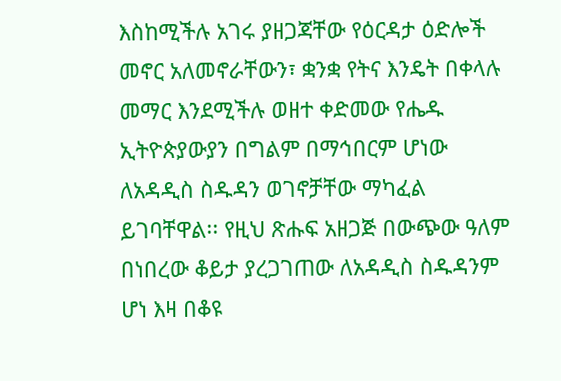እስከሚችሉ አገሩ ያዘጋጃቸው የዕርዳታ ዕድሎች መኖር አለመኖራቸውን፣ ቋንቋ የትና እንዴት በቀላሉ መማር እንደሚችሉ ወዘተ ቀድመው የሔዱ ኢትዮጵያውያን በግልም በማኅበርም ሆነው ለአዳዲስ ስዱዳን ወገኖቻቸው ማካፈል ይገባቸዋል፡፡ የዚህ ጽሑፍ አዘጋጅ በውጭው ዓለም በነበረው ቆይታ ያረጋገጠው ለአዳዲስ ስዱዳንም ሆነ እዛ በቆዩ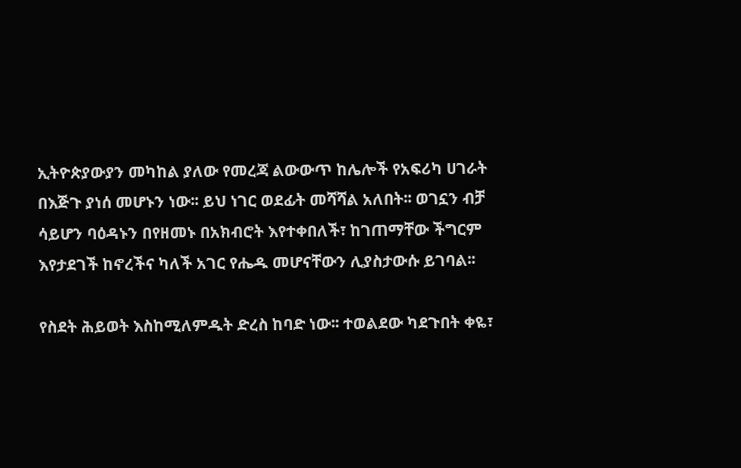ኢትዮጵያውያን መካከል ያለው የመረጃ ልውውጥ ከሌሎች የአፍሪካ ሀገራት በእጅጉ ያነሰ መሆኑን ነው፡፡ ይህ ነገር ወደፊት መሻሻል አለበት፡፡ ወገኗን ብቻ ሳይሆን ባዕዳኑን በየዘመኑ በአክብሮት እየተቀበለች፣ ከገጠማቸው ችግርም እየታደገች ከኖረችና ካለች አገር የሔዱ መሆናቸውን ሊያስታውሱ ይገባል፡፡

የስደት ሕይወት እስከሚለምዱት ድረስ ከባድ ነው፡፡ ተወልደው ካደጉበት ቀዬ፣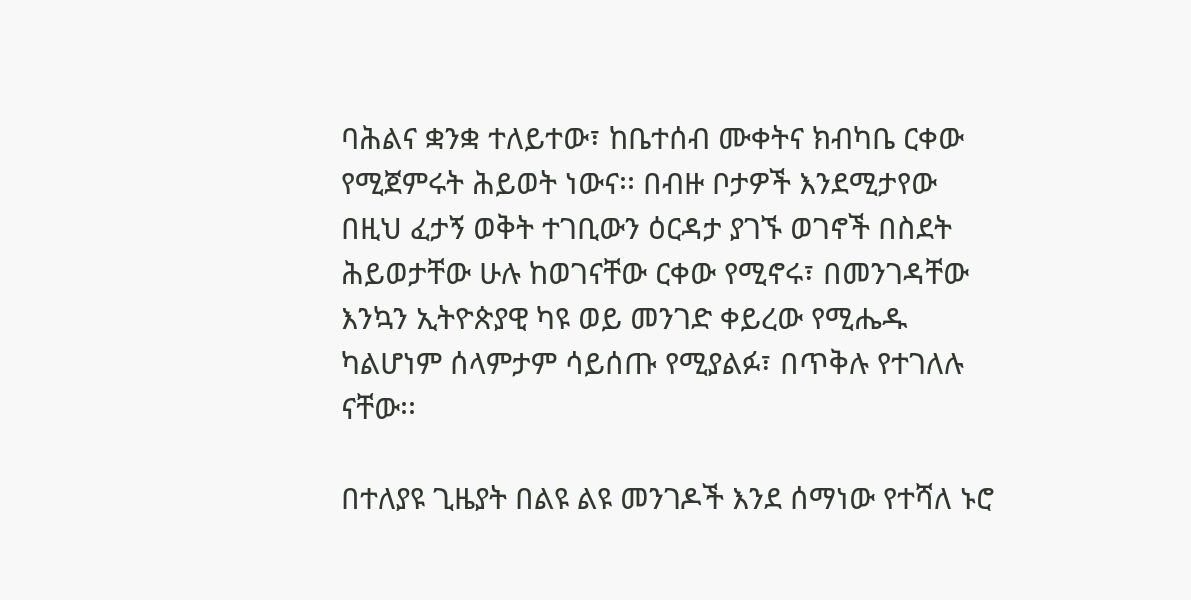ባሕልና ቋንቋ ተለይተው፣ ከቤተሰብ ሙቀትና ክብካቤ ርቀው የሚጀምሩት ሕይወት ነውና፡፡ በብዙ ቦታዎች እንደሚታየው በዚህ ፈታኝ ወቅት ተገቢውን ዕርዳታ ያገኙ ወገኖች በስደት ሕይወታቸው ሁሉ ከወገናቸው ርቀው የሚኖሩ፣ በመንገዳቸው እንኳን ኢትዮጵያዊ ካዩ ወይ መንገድ ቀይረው የሚሔዱ ካልሆነም ሰላምታም ሳይሰጡ የሚያልፉ፣ በጥቅሉ የተገለሉ ናቸው፡፡

በተለያዩ ጊዜያት በልዩ ልዩ መንገዶች እንደ ሰማነው የተሻለ ኑሮ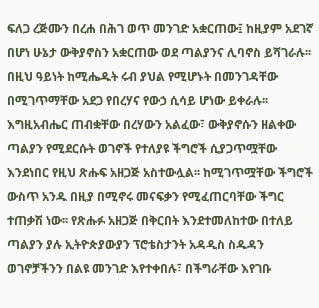ፍለጋ ረጅሙን በረሐ በሕገ ወጥ መንገድ አቋርጠው፤ ከዚያም አደገኛ በሆነ ሁኔታ ውቅያኖስን አቋርጠው ወደ ጣልያንና ሊባኖስ ይሻገራሉ፡፡ በዚህ ዓይነት ከሚሔዱት ሩብ ያህል የሚሆኑት በመንገዳቸው በሚገጥማቸው አደጋ የበረሃና የውኃ ሲሳይ ሆነው ይቀራሉ፡፡ እግዚአብሔር ጠብቋቸው በረሃውን አልፈው፣ ውቅያኖሱን ዘልቀው ጣልያን የሚደርሱት ወገኖች የተለያዩ ችግሮች ሲያጋጥሟቸው እንደነበር የዚህ ጽሑፍ አዘጋጅ አስተውሏል፡፡ ከሚገጥሟቸው ችግሮች ውስጥ አንዱ በዚያ በሚኖሩ መናፍቃን የሚፈጠርባቸው ችግር ተጠቃሽ ነው፡፡ የጽሑፉ አዘጋጅ በቅርበት እንደተመለከተው በተለይ ጣልያን ያሉ ኢትዮጵያውያን ፕሮቴስታንት አዳዲስ ስዱዳን ወገኖቻችንን በልዩ መንገድ እየተቀበሉ፣ በችግራቸው እየገቡ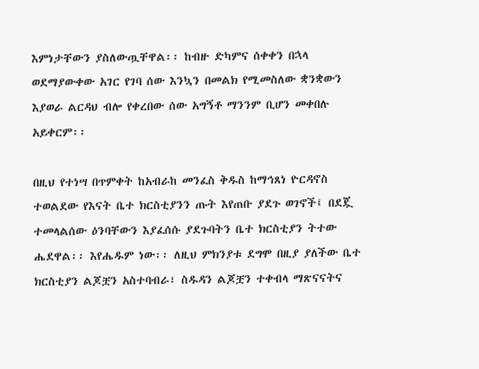እምነታቸውን ያስለውጧቸዋል፡፡ ከብዙ ድካምና ሰቀቀን በኋላ ወደማያውቀው አገር የገባ ሰው እንኳን በመልክ የሚመስለው ቋንቋውን እያወራ ልርዳህ ብሎ የቀረበው ሰው አግኝቶ ማንንም ቢሆን መቀበሉ አይቀርም፡፡

በዚህ የተነሣ በጥምቀት ከአብራከ መንፈስ ቅዱስ ከማኅጸነ ዮርዳኖስ ተወልደው የእናት ቤተ ክርስቲያንን ጡት እየጠቡ ያደጉ ወገኖች፤ በደጇ ተመላልሰው ዕንባቸውን እያፈሰሱ ያደጉባትን ቤተ ክርስቲያን ትተው ሔደዋል፡፡ እየሔዱም ነው፡፡ ለዚህ ምክንያቱ ደግሞ በዚያ ያለችው ቤተ ክርስቲያን ልጆቿን አስተባብራ፣ ስዱዳን ልጆቿን ተቀብላ ማጽናናትና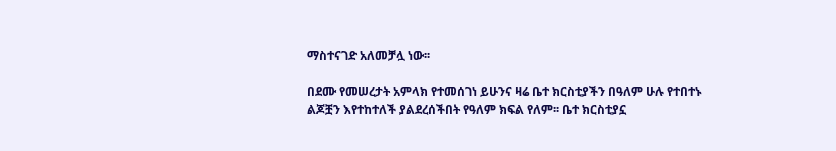ማስተናገድ አለመቻሏ ነው፡፡

በደሙ የመሠረታት አምላክ የተመሰገነ ይሁንና ዛሬ ቤተ ክርስቲያችን በዓለም ሁሉ የተበተኑ ልጆቿን እየተከተለች ያልደረሰችበት የዓለም ክፍል የለም፡፡ ቤተ ክርስቲያኗ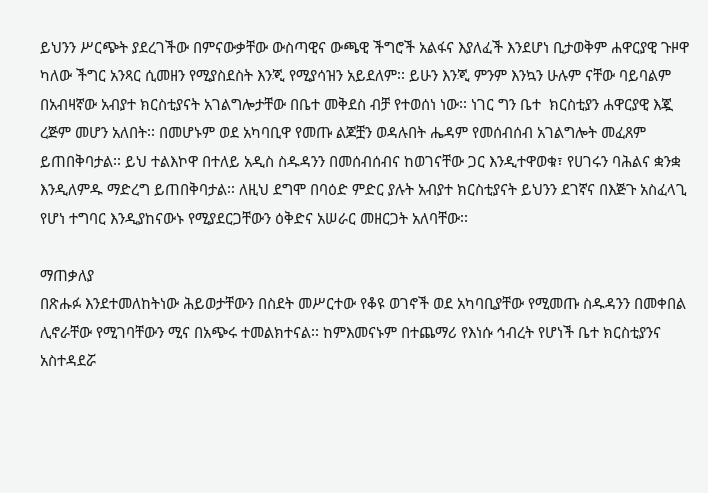ይህንን ሥርጭት ያደረገችው በምናውቃቸው ውስጣዊና ውጫዊ ችግሮች አልፋና እያለፈች እንደሆነ ቢታወቅም ሐዋርያዊ ጉዞዋ ካለው ችግር አንጻር ሲመዘን የሚያስደስት እንጂ የሚያሳዝን አይደለም፡፡ ይሁን እንጂ ምንም እንኳን ሁሉም ናቸው ባይባልም በአብዛኛው አብያተ ክርስቲያናት አገልግሎታቸው በቤተ መቅደስ ብቻ የተወሰነ ነው፡፡ ነገር ግን ቤተ  ክርስቲያን ሐዋርያዊ እጇ ረጅም መሆን አለበት፡፡ በመሆኑም ወደ አካባቢዋ የመጡ ልጆቿን ወዳሉበት ሔዳም የመሰብሰብ አገልግሎት መፈጸም ይጠበቅባታል፡፡ ይህ ተልእኮዋ በተለይ አዲስ ስዱዳንን በመሰብሰብና ከወገናቸው ጋር እንዲተዋወቁ፣ የሀገሩን ባሕልና ቋንቋ እንዲለምዱ ማድረግ ይጠበቅባታል፡፡ ለዚህ ደግሞ በባዕድ ምድር ያሉት አብያተ ክርስቲያናት ይህንን ደገኛና በእጅጉ አስፈላጊ የሆነ ተግባር እንዲያከናውኑ የሚያደርጋቸውን ዕቅድና አሠራር መዘርጋት አለባቸው፡፡

ማጠቃለያ
በጽሑፉ እንደተመለከትነው ሕይወታቸውን በስደት መሥርተው የቆዩ ወገኖች ወደ አካባቢያቸው የሚመጡ ስዱዳንን በመቀበል ሊኖራቸው የሚገባቸውን ሚና በአጭሩ ተመልክተናል፡፡ ከምእመናኑም በተጨማሪ የእነሱ ኅብረት የሆነች ቤተ ክርስቲያንና አስተዳደሯ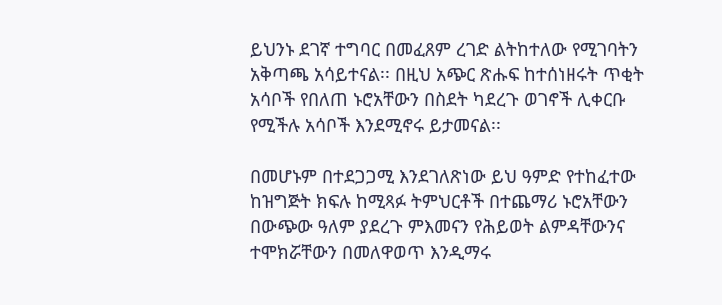ይህንኑ ደገኛ ተግባር በመፈጸም ረገድ ልትከተለው የሚገባትን አቅጣጫ አሳይተናል፡፡ በዚህ አጭር ጽሑፍ ከተሰነዘሩት ጥቂት አሳቦች የበለጠ ኑሮአቸውን በስደት ካደረጉ ወገኖች ሊቀርቡ የሚችሉ አሳቦች እንደሚኖሩ ይታመናል፡፡

በመሆኑም በተደጋጋሚ እንደገለጽነው ይህ ዓምድ የተከፈተው ከዝግጅት ክፍሉ ከሚጻፉ ትምህርቶች በተጨማሪ ኑሮአቸውን በውጭው ዓለም ያደረጉ ምእመናን የሕይወት ልምዳቸውንና ተሞክሯቸውን በመለዋወጥ እንዲማሩ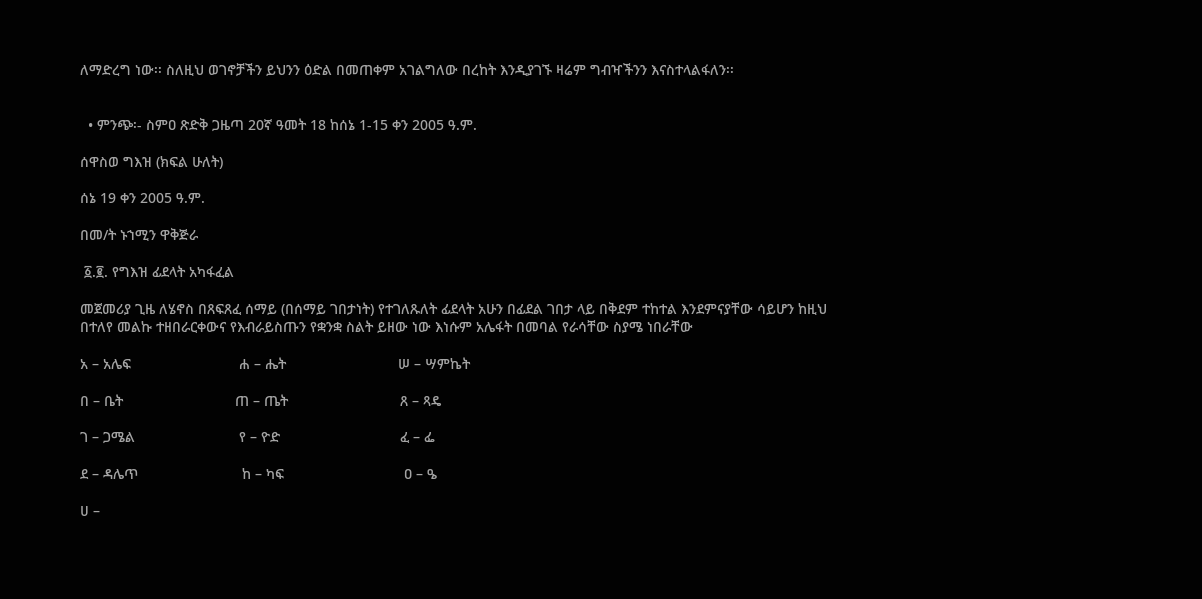ለማድረግ ነው፡፡ ስለዚህ ወገኖቻችን ይህንን ዕድል በመጠቀም አገልግለው በረከት እንዲያገኙ ዛሬም ግብዣችንን እናስተላልፋለን፡፡


  • ምንጭ፡- ስምዐ ጽድቅ ጋዜጣ 20ኛ ዓመት 18 ከሰኔ 1-15 ቀን 2005 ዓ.ም.

ሰዋስወ ግእዝ (ክፍል ሁለት)

ሰኔ 19 ቀን 2005 ዓ.ም.

በመ/ት ኑኀሚን ዋቅጅራ

 ፩.፪. የግእዝ ፊደላት አካፋፈል

መጀመሪያ ጊዜ ለሄኖስ በጸፍጸፈ ሰማይ (በሰማይ ገበታነት) የተገለጹለት ፊደላት አሁን በፊደል ገበታ ላይ በቅደም ተከተል እንደምናያቸው ሳይሆን ከዚህ በተለየ መልኩ ተዘበራርቀውና የእብራይስጡን የቋንቋ ስልት ይዘው ነው እነሱም አሌፋት በመባል የራሳቸው ስያሜ ነበራቸው

አ – አሌፍ                           ሐ – ሔት                            ሠ – ሣምኬት

በ – ቤት                            ጠ – ጤት                            ጸ – ጻዴ

ገ – ጋሜል                          የ – ዮድ                              ፈ – ፌ

ደ – ዳሌጥ                          ከ – ካፍ                              ዐ – ዔ

ሀ –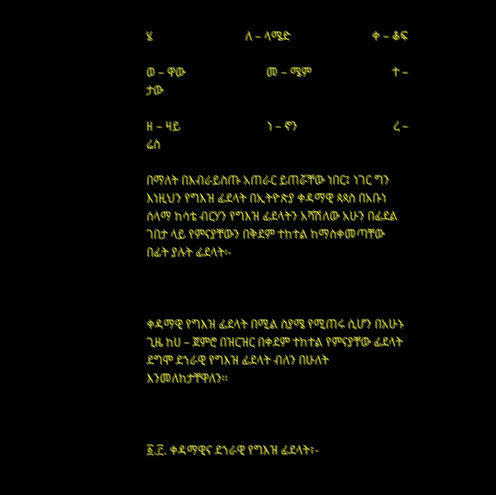ሄ                               ለ – ላሜድ                           ቀ – ቆፍ

ወ – ዋው                           መ – ሜም                           ተ – ታው

ዘ – ዛይ                             ነ – ኖን                                ረ – ሬስ

በማለት በእብራይስጡ አጠራር ይጠሯቸው ነበር፤ ነገር ግን እነዚህን የግእዝ ፊደላት በኢትዮጵያ ቀዳማዊ ጳጳስ በአቡነ ሰላማ ከሳቴ ብርሃን የግእዝ ፊደላትን አሻሽለው አሁን በፊደል ገበታ ላይ የምናያቸውን በቅደም ተከተል ከማስቀመጣቸው በፊት ያሉት ፊደላት፡-



ቀዳማዊ የግእዝ ፊደላት በሚል ስያሜ የሚጠሩ ሲሆን በአሁኑ ጊዜ ከሀ – ጀምሮ በዝርዝር በቀደም ተከተል የምናያቸው ፊደላት ደግሞ ደኀራዊ የግእዝ ፊደላት ብለን በሁለት እንመለከታቸዋለን፡፡



፩.፫. ቀዳማዊና ደኀራዊ የግእዝ ፊደላት፣-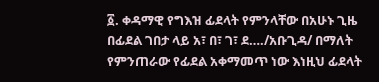፩. ቀዳማዊ የግእዝ ፊደላት የምንላቸው በአሁኑ ጊዜ በፊደል ገበታ ላይ አ፣ በ፣ ገ፣ ደ…./አቡጊዳ/ በማለት የምንጠራው የፊደል አቀማመጥ ነው እነዚህ ፊደላት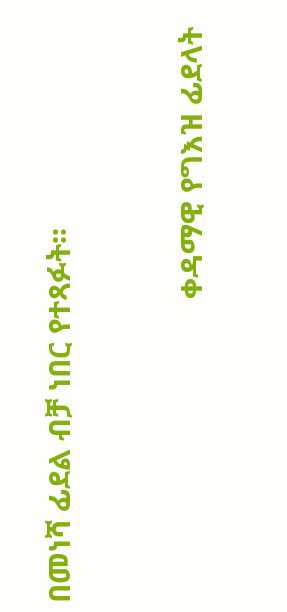በመነሻ ፊደል ብቻ ነበር የተጻፉት፡፡



                                      ቀዳማዊ የግእዝ ፊደላት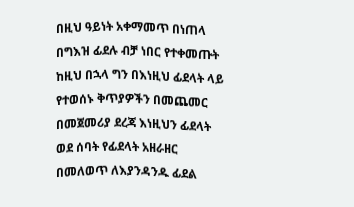በዚህ ዓይነት አቀማመጥ በነጠላ በግእዝ ፊደሉ ብቻ ነበር የተቀመጡት ከዚህ በኋላ ግን በእነዚህ ፊደላት ላይ የተወሰኑ ቅጥያዎችን በመጨመር በመጀመሪያ ደረጃ እነዚህን ፊደላት ወደ ሰባት የፊደላት አዘራዘር በመለወጥ ለእያንዳንዱ ፊደል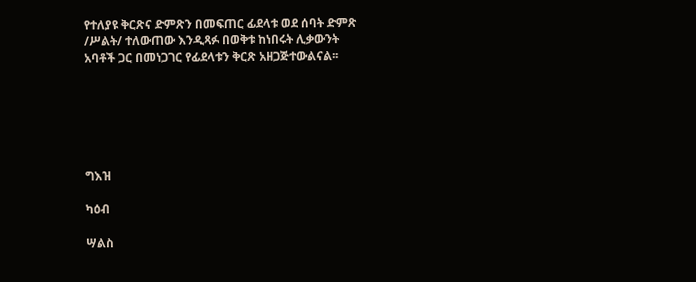የተለያዩ ቅርጽና ድምጽን በመፍጠር ፊደላቱ ወደ ሰባት ድምጽ /ሥልት/ ተለውጠው እንዲጻፉ በወቅቱ ከነበሩት ሊቃውንት አባቶች ጋር በመነጋገር የፊደላቱን ቅርጽ አዘጋጅተውልናል፡፡






ግእዝ

ካዕብ

ሣልስ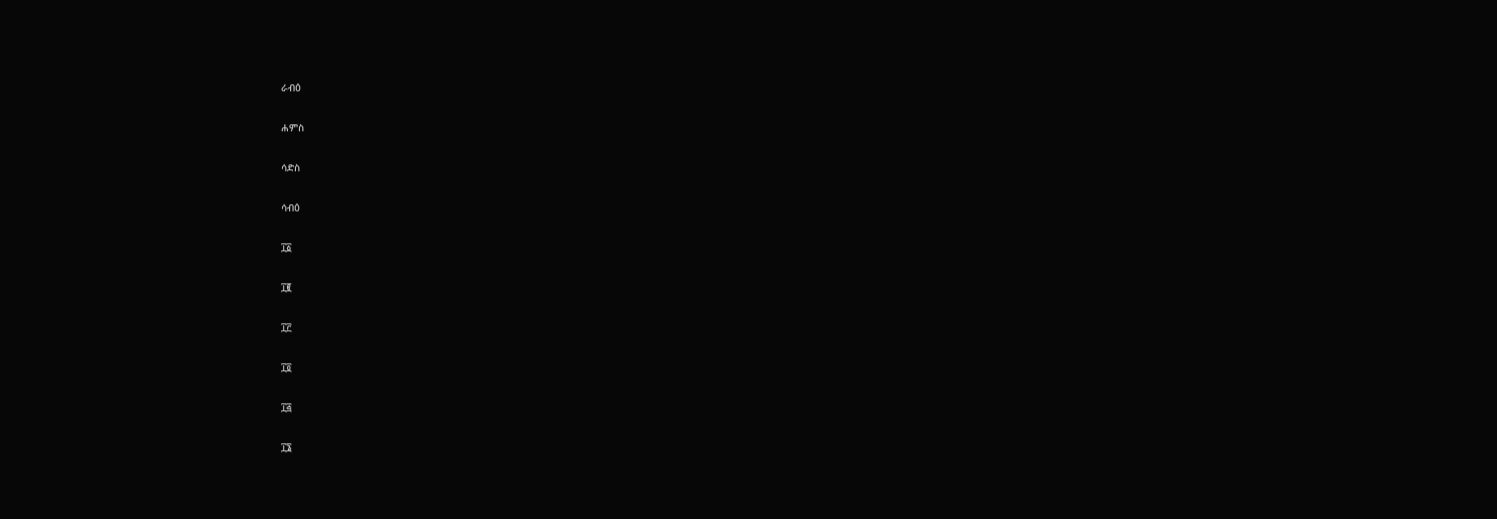ራብዕ

ሐምስ

ሳድስ

ሳብዕ

፲፩

፲፪

፲፫

፲፬

፲፭

፲፮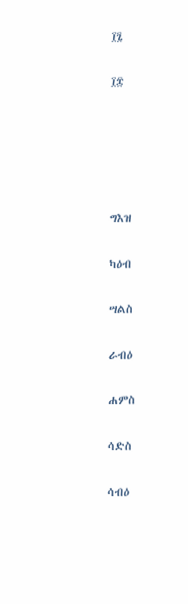፲፯

፲፰





ግእዝ

ካዕብ

ሣልስ

ራብዕ

ሐምስ

ሳድስ

ሳብዕ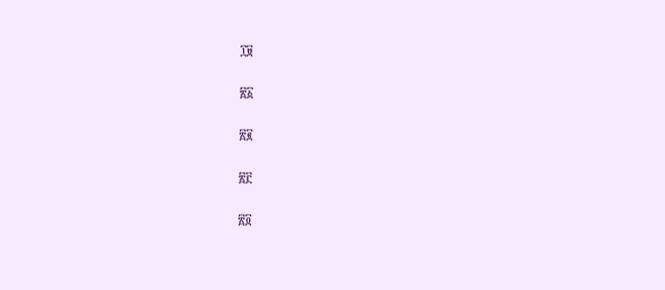፲፱

፳፩

፳፪

፳፫

፳፬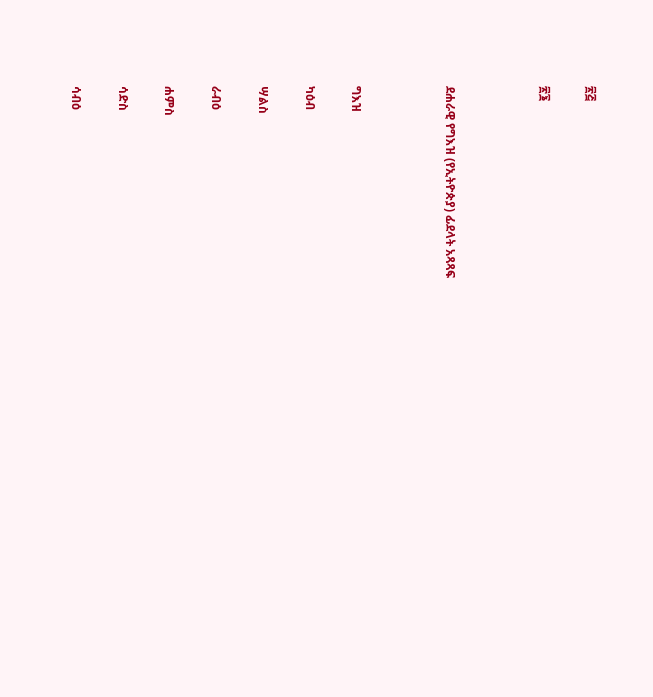፳፭

፳፮



ደሐራዊ የግእዝ (የኢትዮጵያ) ፊደላት አጻጻፍ



ግእዝ

ካዕብ

ሣልስ

ራብዕ

ሐምስ

ሳድስ

ሳብዕ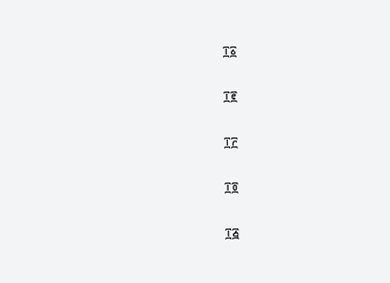፲፩

፲፪

፲፫

፲፬

፲፭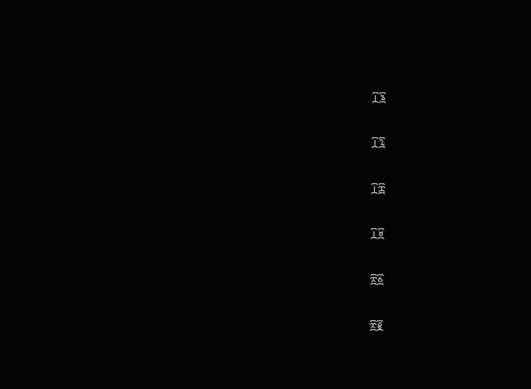፲፮

፲፯

፲፰

፲፱

፳፩

፳፪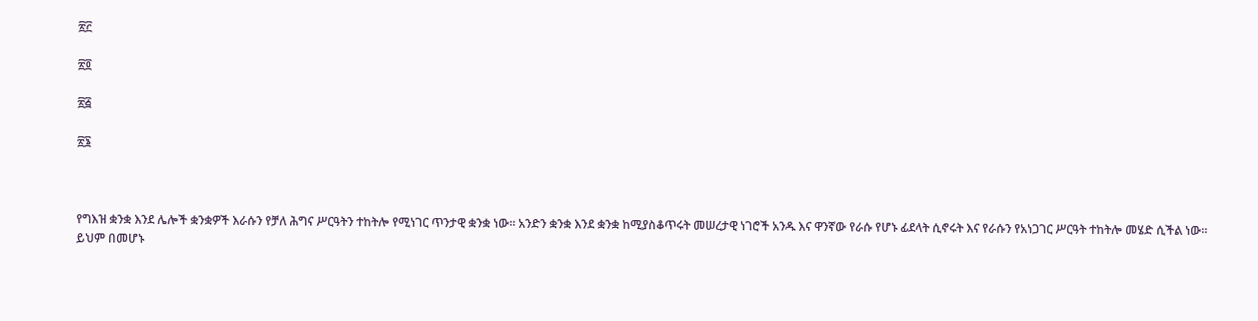፳፫

፳፬

፳፭

፳፮



የግእዝ ቋንቋ እንደ ሌሎች ቋንቋዎች እራሱን የቻለ ሕግና ሥርዓትን ተከትሎ የሚነገር ጥንታዊ ቋንቋ ነው፡፡ አንድን ቋንቋ እንደ ቋንቋ ከሚያስቆጥሩት መሠረታዊ ነገሮች አንዱ እና ዋንኛው የራሱ የሆኑ ፊደላት ሲኖሩት እና የራሱን የአነጋገር ሥርዓት ተከትሎ መሄድ ሲችል ነው፡፡ ይህም በመሆኑ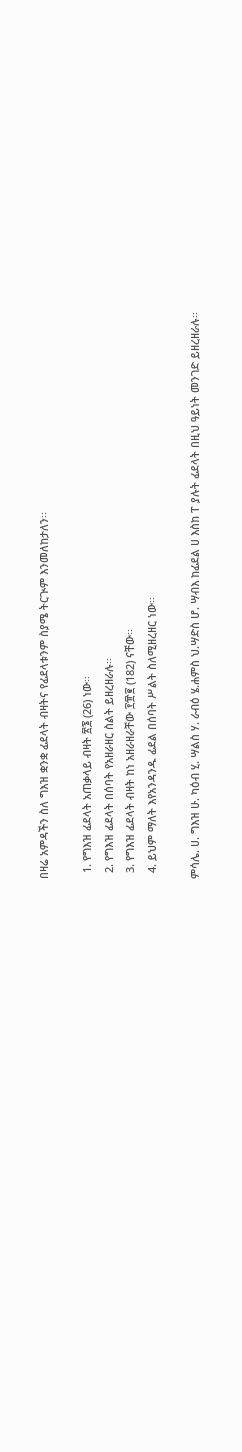በዛሬ አምዳችን ስለ ግእዝ ቋንቋ ፊደላት ብዛትና የፊደላቱንም ስያሜ ትርጒም እንመለከታለን፡፡

  1. የግእዝ ፊደላት አጠቃላይ ብዛት ፳፮ (26) ነው፡፡
  2. የግእዝ ፊደላት በሰባት የአዘራዘር ስልት ይዘረዘራሉ፡፡
  3. የግእዝ ፊደላት ብዛት ከነ አዘራዘራቸው ፻፹፪ (182) ናቸው፡፡
  4. ይህም ማለት እየአንዳንዱ ፊደል በሰባት ሥልት ስለሚዘረዘር ነው፡፡

ምሳሌ. ሀ. ግእዝ ሁ. ካዕብ ሂ. ሣልስ ሃ. ራብዕ ሄ.ሐምስ ህ.ሣድስ ሆ. ሣብእ ከፊደል ሀ እስከ ፐ ያሉት ፊደላት በዚህ ዓይነት መንገድ ይዘረዘራሉ፡፡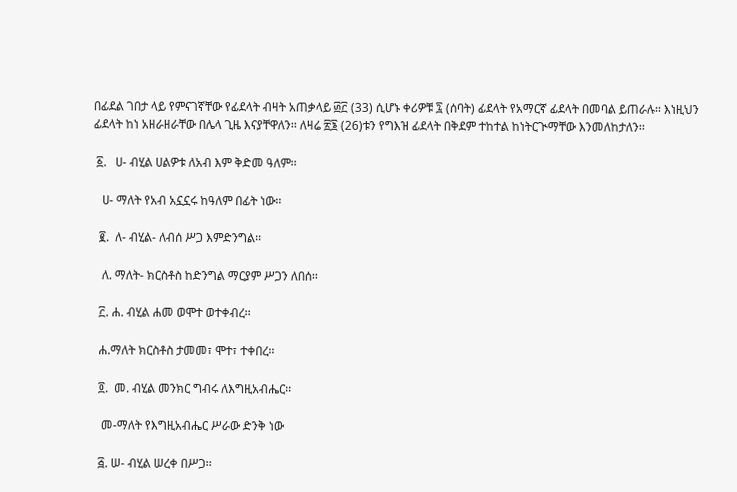በፊደል ገበታ ላይ የምናገኛቸው የፊደላት ብዛት አጠቃላይ ፴፫ (33) ሲሆኑ ቀሪዎቹ ፯ (ሰባት) ፊደላት የአማርኛ ፊደላት በመባል ይጠራሉ፡፡ እነዚህን ፊደላት ከነ አዘራዘራቸው በሌላ ጊዜ እናያቸዋለን፡፡ ለዛሬ ፳፮ (26)ቱን የግእዝ ፊደላት በቅደም ተከተል ከነትርጒማቸው እንመለከታለን፡፡

 ፩.   ሀ- ብሂል ሀልዎቱ ለአብ እም ቅድመ ዓለም፡፡

   ሀ- ማለት የአብ አኗኗሩ ከዓለም በፊት ነው፡፡

  ፪.  ለ- ብሂል- ለብሰ ሥጋ እምድንግል፡፡

   ለ. ማለት- ክርስቶስ ከድንግል ማርያም ሥጋን ለበሰ፡፡

  ፫. ሐ. ብሂል ሐመ ወሞተ ወተቀብረ፡፡

  ሐ.ማለት ክርስቶስ ታመመ፣ ሞተ፣ ተቀበረ፡፡

  ፬.  መ. ብሂል መንክር ግብሩ ለእግዚአብሔር፡፡

   መ-ማለት የእግዚአብሔር ሥራው ድንቅ ነው

  ፭. ሠ- ብሂል ሠረቀ በሥጋ፡፡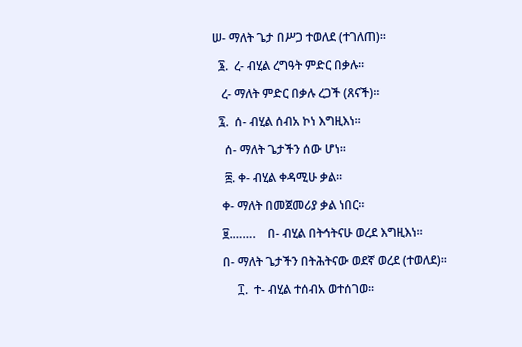ሠ- ማለት ጌታ በሥጋ ተወለደ (ተገለጠ)፡፡

  ፮.  ረ- ብሂል ረግዓት ምድር በቃሉ፡፡

   ረ- ማለት ምድር በቃሉ ረጋች (ጸናች)፡፡

  ፯.  ሰ- ብሂል ሰብአ ኮነ እግዚእነ፡፡

    ሰ- ማለት ጌታችን ሰው ሆነ፡፡

    ፰. ቀ- ብሂል ቀዳሚሁ ቃል፡፡

   ቀ- ማለት በመጀመሪያ ቃል ነበር፡፡

   ፱.…….    በ- ብሂል በትኅትናሁ ወረደ እግዚእነ፡፡

   በ- ማለት ጌታችን በትሕትናው ወደኛ ወረደ (ተወለደ)፡፡

        ፲.  ተ- ብሂል ተሰብአ ወተሰገወ፡፡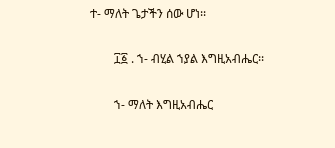ተ- ማለት ጌታችን ሰው ሆነ፡፡

        ፲፩ . ኀ- ብሂል ኀያል እግዚአብሔር፡፡

        ኀ- ማለት እግዚአብሔር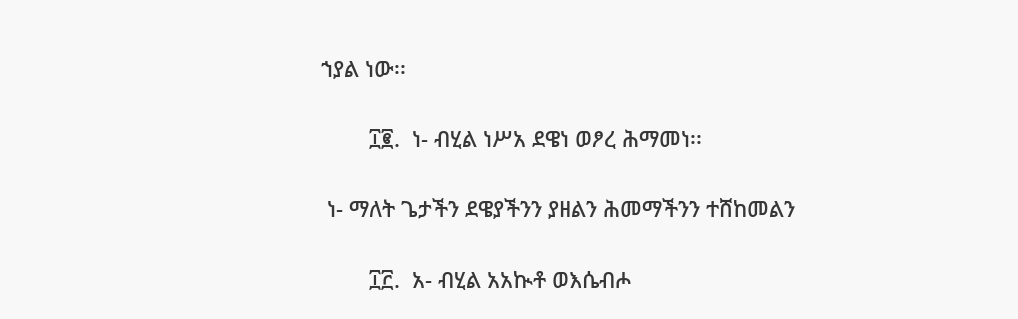ኀያል ነው፡፡

        ፲፪.  ነ- ብሂል ነሥአ ደዌነ ወፆረ ሕማመነ፡፡

 ነ- ማለት ጌታችን ደዌያችንን ያዘልን ሕመማችንን ተሸከመልን

        ፲፫.  አ- ብሂል አአኲቶ ወእሴብሖ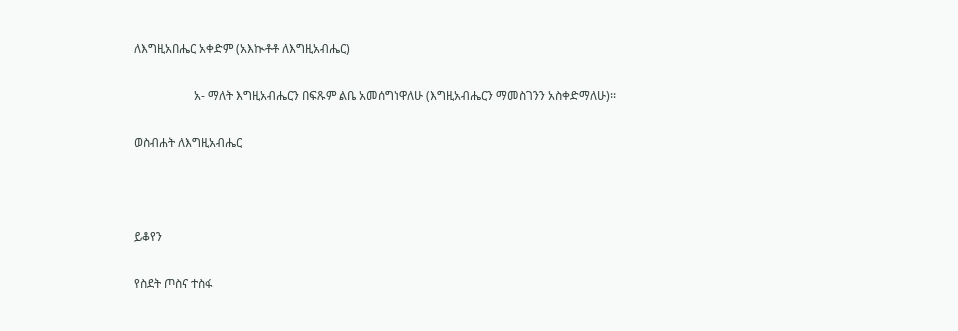ለእግዚአበሔር አቀድም (አእኲቶቶ ለእግዚአብሔር)

                    አ- ማለት እግዚአብሔርን በፍጹም ልቤ አመሰግነዋለሁ (እግዚአብሔርን ማመስገንን አስቀድማለሁ)፡፡

ወስብሐት ለእግዚአብሔር



ይቆየን

የስደት ጦስና ተስፋ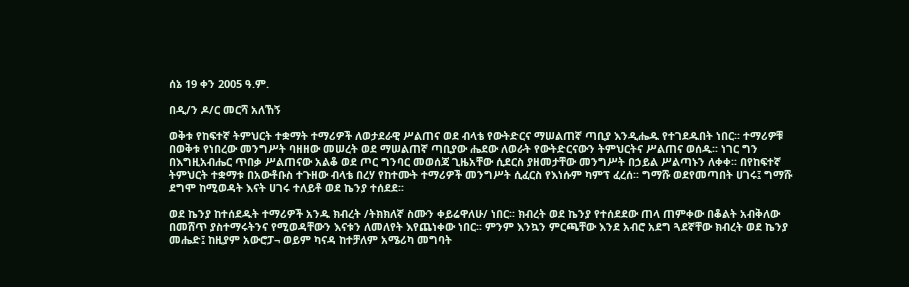ሰኔ 19 ቀን 2005 ዓ.ም.

በዲ/ን ዶ/ር መርሻ አለኸኝ

ወቅቱ የከፍተኛ ትምህርት ተቋማት ተማሪዎች ለወታደራዊ ሥልጠና ወደ ብላቴ የውትድርና ማሠልጠኛ ጣቢያ እንዲሔዱ የተገደዱበት ነበር፡፡ ተማሪዎቹ በወቅቱ የነበረው መንግሥት ባዘዘው መሠረት ወደ ማሠልጠኛ ጣቢያው ሔደው ለወራት የውትድርናውን ትምህርትና ሥልጠና ወሰዱ፡፡ ነገር ግን በእግዚአብሔር ጥበቃ ሥልጠናው አልቆ ወደ ጦር ግንባር መወሰጃ ጊዜአቸው ሲደርስ ያዘመታቸው መንግሥት በኃይል ሥልጣኑን ለቀቀ፡፡ በየከፍተኛ ትምህርት ተቋማቱ በአውቶቡስ ተጉዘው ብላቴ በረሃ የከተሙት ተማሪዎች መንግሥት ሲፈርስ የእነሱም ካምፕ ፈረሰ፡፡ ግማሹ ወደየመጣበት ሀገሩ፤ ግማሹ ደግሞ ከሚወዳት እናት ሀገሩ ተለይቶ ወደ ኬንያ ተሰደደ፡፡

ወደ ኬንያ ከተሰደዱት ተማሪዎች አንዱ ክብረት /ትክክለኛ ስሙን ቀይሬዋለሁ/ ነበር፡፡ ክብረት ወደ ኬንያ የተሰደደው ጠላ ጠምቀው በቆልት አብቅለው በመሸጥ ያስተማሩትንና የሚወዳቸውን እናቱን ለመለየት እየጨነቀው ነበር፡፡ ምንም እንኳን ምርጫቸው እንደ አብሮ አደግ ጓደኛቸው ክብረት ወደ ኬንያ መሔድ፤ ከዚያም አውሮፓ¬ ወይም ካናዳ ከተቻለም አሜሪካ መግባት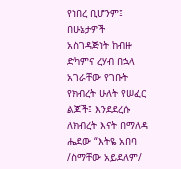የነበረ ቢሆንም፤ በሁኔታዎች አስገዳጅነት ከብዙ ድካምና ረሃብ በኋላ አገራቸው የገቡት የክብረት ሁለት የሠፈር ልጆች፤ እንደደረሱ ለክብረት እናት በማለዳ ሔደው “እትዬ አበባ /ስማቸው አይደለም/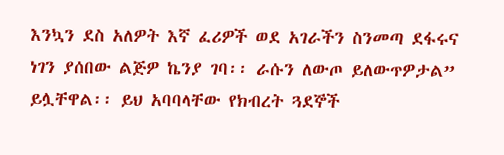እንኳን ደስ አለዎት እኛ ፈሪዎች ወደ አገራችን ስንመጣ ደፋሩና ነገን ያሰበው ልጅዎ ኬንያ ገባ፡፡ ራሱን ለውጦ ይለውጥዎታል” ይሏቸዋል፡፡ ይህ አባባላቸው የክብረት ጓደኞች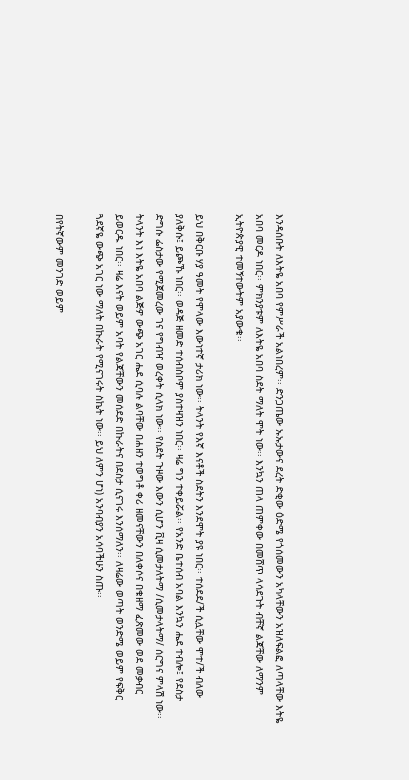እንዳሰቡት ለእትዬ አበባ የምሥራች አልነበረም፡፡ ድንጋጤው ኡኡታውና ደረት ድቂው ዕድሜ የጎሰመውን አካላቸውን አዝለፍልፎ ለጣላቸው እትዬ አበባ መርዶ ነበር፡፡ ምክንያቱም ለእትዬ አበባ ስደት ማለት ሞት ነው፡፡ እንኳን ጠላ ጠምቀው በመሸጥ ላሳደጉት ብቸኛ ልጃቸው ለማንም ኢትዮጵያዊ ተመኝተውትም አያውቁ፡፡

ይህ በቅርቡ ሃያ ዓመት የሞላው እውነተኛ ታሪክ ነው፡፡ ትላንት የእኛ እናቶች ስደትን እንደሞት ያዩ ነበር፡፡ ተሰደደ/ች ሲሏቸው ሞተ/ች ብለው ያለቅሱ፤ ይጮኹ ነበር፡፡ ወዳጅ ዘመድ ተሰብስቦም ያስተዛዝን ነበር፡፡ ዛሬ ግን ተቀይሯል፡፡ የአንድ ቤተሰብ አባል እንኳን ሔደ ተብሎ፤ የደስታ ድግሱ ፌስታው የሚጀመረው ገና የግብዣ ወረቀት ሲላክ ነው፡፡ የስደት ጉዞው እውን ሲሆን ቪዛ ሲመታለትማ /ሲመታላትማ/ ሰርግና ምላሽ ነው፡፡ ትላንት እነ እትዬ አበባ ልጅዎ ውጭ አገር ሔደ ሲባሉ ልባቸው በሐዘን ተወግቶ ቀሪ ዘመናቸውን በለቀሶና በቁዘማ ፈጽመው ወደ መቃብር ይወርዱ ነበር፡፡ ዛሬ እናት ወይም አባት የልጃቸውን መሰደድ በኩራትና በደስታ ሲናገሩ እንሰማለን፡፡ ለዛሬው ወጣት ወንድሜ ወይም የፍቅር ጓደኛዬ ውጭ አገር ነው ማለት በኩራት የሚናገሩት ስኬት ነው፡፡ ይህ ለምን ሆነ) አንባብያን አሳባችሁን ስጡ፡፡

በየትኛውም መንገድ ወይም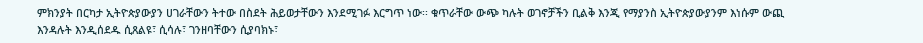ምክንያት በርካታ ኢትዮጵያውያን ሀገራቸውን ትተው በስደት ሕይወታቸውን እንደሚገፉ እርግጥ ነው፡፡ ቁጥራቸው ውጭ ካሉት ወገኖቻችን ቢልቅ እንጂ የማያንስ ኢትዮጵያውያንም እነሱም ውጪ እንዳሉት እንዲሰደዱ ሲጸልዩ፣ ሲሳሉ፣ ገንዘባቸውን ሲያባክኑ፣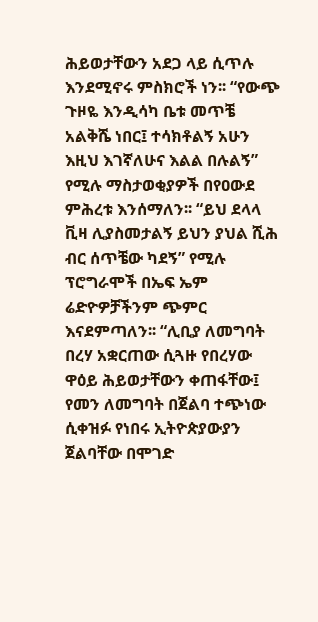ሕይወታቸውን አደጋ ላይ ሲጥሉ እንደሚኖሩ ምስክሮች ነን፡፡ “የውጭ ጉዞዬ እንዲሳካ ቤቱ መጥቼ አልቅሼ ነበር፤ ተሳክቶልኝ አሁን እዚህ እገኛለሁና እልል በሉልኝ” የሚሉ ማስታወቂያዎች በየዐውደ ምሕረቱ እንሰማለን፡፡ “ይህ ደላላ ቪዛ ሊያስመታልኝ ይህን ያህል ሺሕ ብር ሰጥቼው ካደኝ” የሚሉ ፕሮግራሞች በኤፍ ኤም ሬድዮዎቻችንም ጭምር እናደምጣለን፡፡ “ሊቢያ ለመግባት በረሃ አቋርጠው ሲጓዙ የበረሃው ዋዕይ ሕይወታቸውን ቀጠፋቸው፤ የመን ለመግባት በጀልባ ተጭነው ሲቀዝፉ የነበሩ ኢትዮጵያውያን ጀልባቸው በሞገድ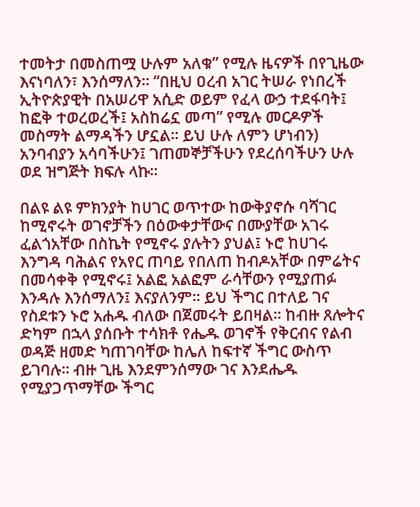ተመትታ በመስጠሟ ሁሉም አለቁ” የሚሉ ዜናዎች በየጊዜው እናነባለን፣ እንሰማለን፡፡ “በዚህ ዐረብ አገር ትሠራ የነበረች ኢትዮጵያዊት በአሠሪዋ አሲድ ወይም የፈላ ውኃ ተደፋባት፤ ከፎቅ ተወረወረች፤ አስከሬኗ መጣ” የሚሉ መርዶዎች መስማት ልማዳችን ሆኗል፡፡ ይህ ሁሉ ለምን ሆነብን) አንባብያን አሳባችሁን፤ ገጠመኞቻችሁን የደረሰባችሁን ሁሉ ወደ ዝግጅት ክፍሉ ላኩ፡፡

በልዩ ልዩ ምክንያት ከሀገር ወጥተው ከውቅያኖሱ ባሻገር ከሚኖሩት ወገኖቻችን በዕውቀታቸውና በሙያቸው አገሩ ፈልጎአቸው በስኬት የሚኖሩ ያሉትን ያህል፤ ኑሮ ከሀገሩ እንግዳ ባሕልና የአየር ጠባይ የበለጠ ከብዶአቸው በምሬትና በመሳቀቅ የሚኖሩ፤ አልፎ አልፎም ራሳቸውን የሚያጠፉ እንዳሉ እንሰማለን፤ እናያለንም፡፡ ይህ ችግር በተለይ ገና የስደቱን ኑሮ አሐዱ ብለው በጀመሩት ይበዛል፡፡ ከብዙ ጸሎትና ድካም በኋላ ያሰቡት ተሳክቶ የሔዱ ወገኖች የቅርብና የልብ ወዳጅ ዘመድ ካጠገባቸው ከሌለ ከፍተኛ ችግር ውስጥ ይገባሉ፡፡ ብዙ ጊዜ እንደምንሰማው ገና እንደሔዱ የሚያጋጥማቸው ችግር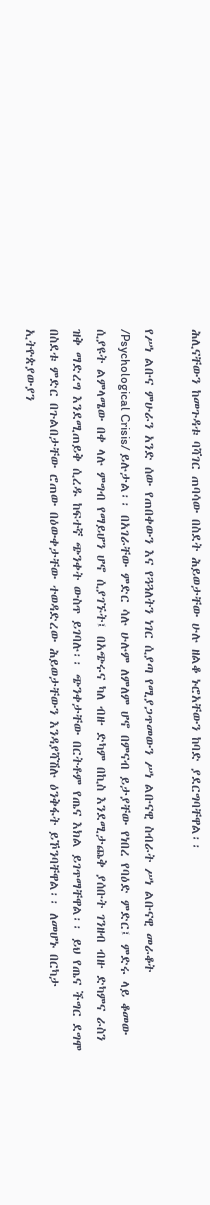ሕሊናቸውን ከመጉዳቱ ባሻገር ጠባሳው በስደት ሕይወታቸው ሁሉ ዘልቆ ኑሮአቸውን ከባድ ያደርግባቸዋል፡፡

የሥነ ልቡና ምሁራን አንድ ሰው የጠበቀውን እና የጓጓለትን ነገር ሲያጣ የሚያጋጥመውን ሥነ ልቡናዊ ስብራት ሥነ ልቡናዊ መራቆት /Psychological Crisis/ ይሉታል፡፡ በአገራቸው ምድር ሳሉ ሁሉም ለምለም ሆኖ በምናብ ይታያቸው የነበረ የባዕድ ምድር፤ ምድሩ ላይ ቆመው ሲያዩት ልምላሜው በቀ ላሉ ምግብ የማይሆን ሆኖ ሲያገኙት፤ በአጭሩና ካለ ብዙ ድካም በኪስ እንደሚታጨቅ ያሰቡት ገንዘብ ብዙ ድካምና ራስን ዝቅ ማድረግ እንደሚጠይቅ ሲረዱ ከፍተኛ ጭንቀት ውስጥ ይገባሉ፡፡ ጭንቀታቸው በርትቶም የጤና እክል ይገጥማቸዋል፡፡ ይህ የጤና ችግር ደግሞ በስደቱ ምድር በጉልበታቸው ሮጠው በዕውቀታቸው ተወዳድረው ሕይወታቸውን እንዳያሻሽሉ ዕንቅፋት ይኾንባቸዋል፡፡ ለመሆኑ በርካታ ኢትዮጵያውያን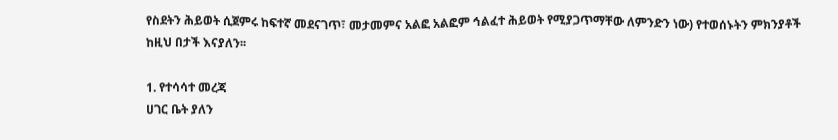የስደትን ሕይወት ሲጀምሩ ከፍተኛ መደናገጥ፣ መታመምና አልፎ አልፎም ኅልፈተ ሕይወት የሚያጋጥማቸው ለምንድን ነው) የተወሰኑትን ምክንያቶች ከዚህ በታች እናያለን፡፡

1. የተሳሳተ መረጃ
ሀገር ቤት ያለን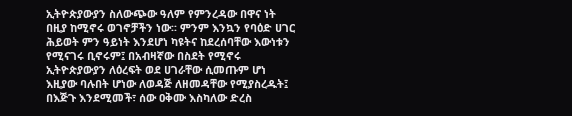ኢትዮጵያውያን ስለውጭው ዓለም የምንረዳው በዋና ነት በዚያ ከሚኖሩ ወገኖቻችን ነው፡፡ ምንም እንኳን የባዕድ ሀገር ሕይወት ምን ዓይነት እንደሆነ ካዩትና ከደረሰባቸው እውነቱን የሚናገሩ ቢኖሩም፤ በአብዛኛው በስደት የሚኖሩ ኢትዮጵያውያን ለዕረፍት ወደ ሀገራቸው ሲመጡም ሆነ እዚያው ባሉበት ሆነው ለወዳጅ ለዘመዳቸው የሚያስረዱት፤ በእጅጉ እንደሚመች፣ ሰው ዐቅሙ እስካለው ድረስ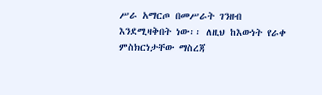ሥራ አማርጦ በመሥራት ገንዘብ እንደሚዛቅበት ነው፡፡ ለዚህ ከእውነት የራቀ ምስክርነታቸው ማስረጃ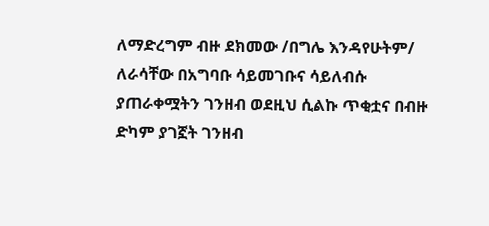ለማድረግም ብዙ ደክመው /በግሌ እንዳየሁትም/ ለራሳቸው በአግባቡ ሳይመገቡና ሳይለብሱ ያጠራቀሟትን ገንዘብ ወደዚህ ሲልኩ ጥቂቷና በብዙ ድካም ያገኟት ገንዘብ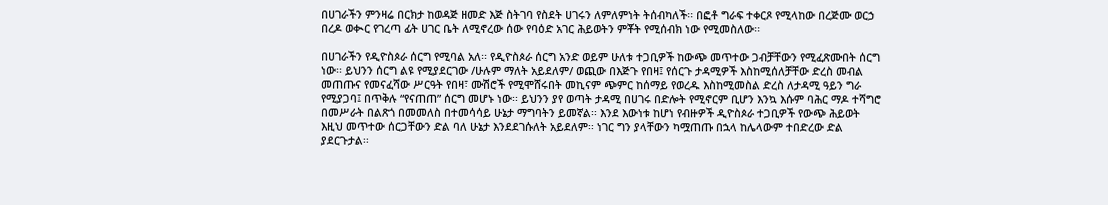በሀገራችን ምንዛሬ በርክታ ከወዳጅ ዘመድ እጅ ስትገባ የስደት ሀገሩን ለምለምነት ትሰብካለች፡፡ በፎቶ ግራፍ ተቀርጾ የሚላከው በረጅሙ ወርኃ በረዶ ወቊር የገረጣ ፊት ሀገር ቤት ለሚኖረው ሰው የባዕድ አገር ሕይወትን ምቾት የሚሰብክ ነው የሚመስለው፡፡

በሀገራችን የዲዮስጶራ ሰርግ የሚባል አለ፡፡ የዲዮስጶራ ሰርግ አንድ ወይም ሁለቱ ተጋቢዎች ከውጭ መጥተው ጋብቻቸውን የሚፈጽሙበት ሰርግ ነው፡፡ ይህንን ሰርግ ልዩ የሚያደርገው /ሁሉም ማለት አይደለም/ ወጪው በእጅጉ የበዛ፤ የሰርጉ ታዳሚዎች እስከሚሰለቻቸው ድረስ መብል መጠጡና የመናፈሻው ሥርዓት የበዛ፣ ሙሽሮች የሚሞሸሩበት መኪናም ጭምር ከሰማይ የወረዱ እስከሚመስል ድረስ ለታዳሚ ዓይን ግራ የሚያጋባ፤ በጥቅሉ “የናጠጠ” ሰርግ መሆኑ ነው፡፡ ይህንን ያየ ወጣት ታዳሚ በሀገሩ በድሎት የሚኖርም ቢሆን እንኳ እሱም ባሕር ማዶ ተሻግሮ በመሥራት በልጽጎ በመመለስ በተመሳሳይ ሁኔታ ማግባትን ይመኛል፡፡ እንደ እውነቱ ከሆነ የብዙዎች ዲዮስጶራ ተጋቢዎች የውጭ ሕይወት እዚህ መጥተው ሰርጋቸውን ድል ባለ ሁኔታ እንደደገሱለት አይደለም፡፡ ነገር ግን ያላቸውን ካሟጠጡ በኋላ ከሌላውም ተበድረው ድል ያደርጉታል፡፡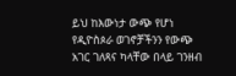ይህ ከእውነታ ውጭ የሆነ የዲዮስጶራ ወገኖቻችንን የውጭ አገር ገለጻና ካላቸው በላይ ገንዘብ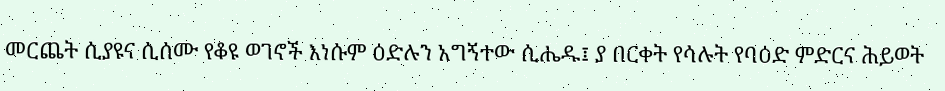መርጨት ሲያዩና ሲሰሙ የቆዩ ወገኖች እነሱም ዕድሉን አግኝተው ሲሔዱ፤ ያ በርቀት የሳሉት የባዕድ ምድርና ሕይወት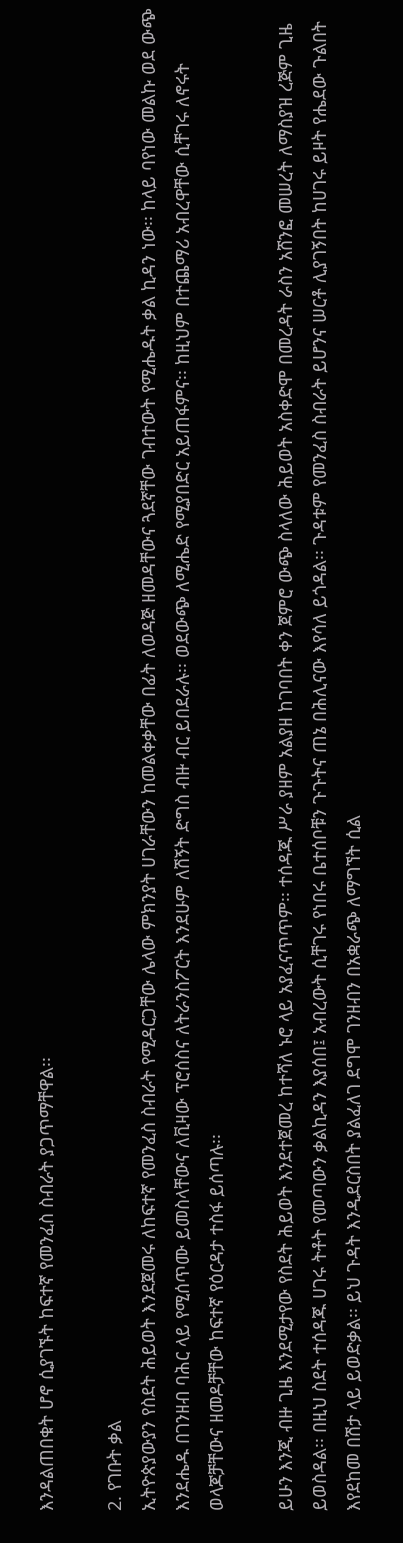እንዳልጠበቁት ሆኖ ሲያገኙት ከፍተኛ የመንፈስ ስብራት ያጋጥማቸዋል፡፡

2. የገቡት ቃል
ኢትዮጵያውያን የስደት ሕይወት እንደጀመሩ ለከፍተኛ የመንፈስ ስብራት የሚዳርጋቸው ሌላው ምክንያት ሀገራቸውን ከመልቀቃቸው በፊት ለወዳጅ ዘመዳቸውና ጓደኛቸው ገብተውት የሚሔዱት ቃል ኪዳን ነው፡፡ ከላይ ባየነው መልኩ ወደ ውጭ እንደሔዱ በገንዘብ ባሕር ላይ የሚሰጥሙ ይመስላቸውና ለቪዛው ፕሮሰስና ለትራንስፖርት እንደሁም ለሽኝት ድግስ ብዙ ብር ይበደራሉ፡፡ ወደውጭ ለሚሔድ የሚያበድር አይጠፋምና፡፡ ከዚህም በተጨማሪ አብረዋቸው ሲቸገሩ ለኖሩት ወላጆቻቸውና ዘመዶቻቸው ከፍተኛ የዕርዳታ ተስፋ ይሰጣሉ፡፡

ይሁን እንጂ ብዙ ጊዜ እንደሚታየው የስደት ሕይወት እንደተጀመረ ከተሻለ ኑሮ ላይ አያፈናጥጥም፡፡ ተሰዳጁ ሥራ ያዘም አልያዘ ከገባበት ቀን ጀምሮ ውጭ ስላለው ሕይወት አስቀድሞ በመረዳት ራስን አሸንፎ መሠረት ለማስያዝ ረጅም ጊዜ ይወስዳል፡፡ በዚህ ስደት ተሰዳጁ ሀገሩ ትቶት የመጣውን ቃልኪዳን እያሰበ፤ አብረውት ሲቸገሩ የነበሩ ቤተሰቦቹን ጉጉትና ጠኔ በሕሊናው እየሳለ ይጎዳል፡፡ ጉዳቱም የመንፈስ ስብራት ይሆንና ሠርቶ ሊያገኝበት ከሀገሩ ይዞት የሔደው ጉልበት እየደከመ በሽታ ላይ ይወድቃል፡፡ ይህ ጉዳት እንዲደርስበት ያልፈለገ ደግሞ ገንዘብን በአቋራጭ ለማግኘት ሲል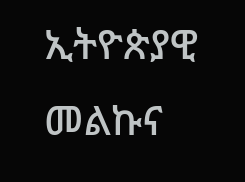ኢትዮጵያዊ መልኩና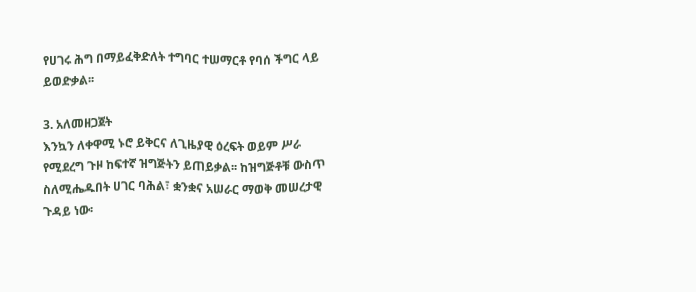የሀገሩ ሕግ በማይፈቅድለት ተግባር ተሠማርቶ የባሰ ችግር ላይ ይወድቃል፡፡

3. አለመዘጋጀት
እንኳን ለቀዋሚ ኑሮ ይቅርና ለጊዜያዊ ዕረፍት ወይም ሥራ የሚደረግ ጉዞ ከፍተኛ ዝግጅትን ይጠይቃል፡፡ ከዝግጅቶቹ ውስጥ ስለሚሔዱበት ሀገር ባሕል፣ ቋንቋና አሠራር ማወቅ መሠረታዊ ጉዳይ ነው፡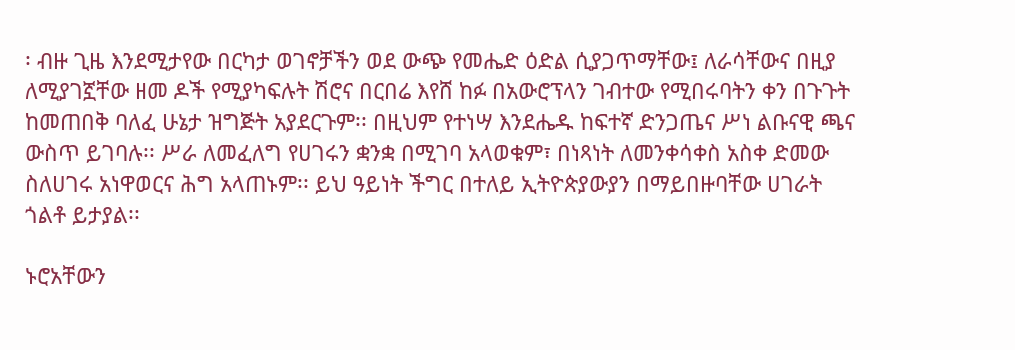፡ ብዙ ጊዜ እንደሚታየው በርካታ ወገኖቻችን ወደ ውጭ የመሔድ ዕድል ሲያጋጥማቸው፤ ለራሳቸውና በዚያ ለሚያገኟቸው ዘመ ዶች የሚያካፍሉት ሽሮና በርበሬ እየሸ ከፉ በአውሮፕላን ገብተው የሚበሩባትን ቀን በጉጉት ከመጠበቅ ባለፈ ሁኔታ ዝግጅት አያደርጉም፡፡ በዚህም የተነሣ እንደሔዱ ከፍተኛ ድንጋጤና ሥነ ልቡናዊ ጫና ውስጥ ይገባሉ፡፡ ሥራ ለመፈለግ የሀገሩን ቋንቋ በሚገባ አላወቁም፣ በነጻነት ለመንቀሳቀስ አስቀ ድመው ስለሀገሩ አነዋወርና ሕግ አላጠኑም፡፡ ይህ ዓይነት ችግር በተለይ ኢትዮጵያውያን በማይበዙባቸው ሀገራት ጎልቶ ይታያል፡፡

ኑሮአቸውን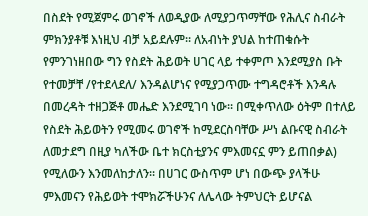በስደት የሚጀምሩ ወገኖች ለወዲያው ለሚያጋጥማቸው የሕሊና ስብራት ምክንያቶቹ እነዚህ ብቻ አይደሉም፡፡ ለአብነት ያህል ከተጠቁሱት የምንገነዘበው ግን የስደት ሕይወት ሀገር ላይ ተቀምጦ እንደሚያስ ቡት የተመቻቸ /የተደላደለ/ እንዳልሆነና የሚያጋጥሙ ተግዳሮቶች እንዳሉ በመረዳት ተዘጋጅቶ መሔድ እንደሚገባ ነው፡፡ በሚቀጥለው ዕትም በተለይ የስደት ሕይወትን የሚመሩ ወገኖች ከሚደርስባቸው ሥነ ልቡናዊ ስብራት ለመታደግ በዚያ ካለችው ቤተ ክርስቲያንና ምእመናኗ ምን ይጠበቃል) የሚለውን እንመለከታለን፡፡ በሀገር ውስጥም ሆነ በውጭ ያላችሁ ምእመናን የሕይወት ተሞክሯችሁንና ለሌላው ትምህርት ይሆናል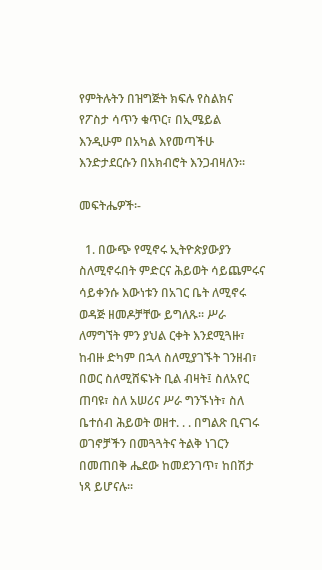የምትሉትን በዝግጅት ክፍሉ የስልክና የፖስታ ሳጥን ቁጥር፣ በኢሜይል እንዲሁም በአካል እየመጣችሁ እንድታደርሱን በአክብሮት እንጋብዛለን፡፡

መፍትሔዎች፡-

  1. በውጭ የሚኖሩ ኢትዮጵያውያን ስለሚኖሩበት ምድርና ሕይወት ሳይጨምሩና ሳይቀንሱ እውነቱን በአገር ቤት ለሚኖሩ ወዳጅ ዘመዶቻቸው ይግለጹ፡፡ ሥራ ለማግኘት ምን ያህል ርቀት እንደሚጓዙ፣ ከብዙ ድካም በኋላ ስለሚያገኙት ገንዘብ፣ በወር ስለሚሸፍኑት ቢል ብዛት፤ ስለአየር ጠባዩ፣ ስለ አሠሪና ሥራ ግንኙነት፣ ስለ ቤተሰብ ሕይወት ወዘተ. . . በግልጽ ቢናገሩ ወገኖቻችን በመጓጓትና ትልቅ ነገርን በመጠበቅ ሔደው ከመደንገጥ፣ ከበሽታ ነጻ ይሆናሉ፡፡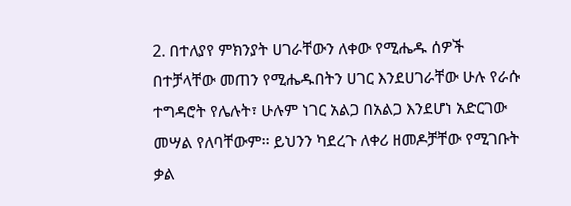2. በተለያየ ምክንያት ሀገራቸውን ለቀው የሚሔዱ ሰዎች በተቻላቸው መጠን የሚሔዱበትን ሀገር እንደሀገራቸው ሁሉ የራሱ ተግዳሮት የሌሉት፣ ሁሉም ነገር አልጋ በአልጋ እንደሆነ አድርገው መሣል የለባቸውም፡፡ ይህንን ካደረጉ ለቀሪ ዘመዶቻቸው የሚገቡት ቃል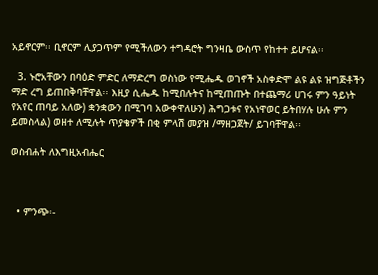አይኖርም፡፡ ቢኖርም ሊያጋጥም የሚችለውን ተግዳሮት ግንዛቤ ውስጥ የከተተ ይሆናል፡፡

  3. ኑሮአቸውን በባዕድ ምድር ለማድረግ ወስነው የሚሔዱ ወገኖች አስቀድሞ ልዩ ልዩ ዝግጅቶችን ማድ ረግ ይጠበቅባቸዋል፡፡ እዚያ ሲሔዱ ከሚበሉትና ከሚጠጡት በተጨማሪ ሀገሩ ምን ዓይነት የአየር ጠባይ አለው) ቋንቋውን በሚገባ አውቀዋለሁን) ሕግጋቱና የአነዋወር ይትበሃሉ ሁሉ ምን ይመስላል) ወዘተ ለሚሉት ጥያቄዎች በቂ ምላሽ መያዝ /ማዘጋጀት/ ይገባቸዋል፡፡

ወስብሐት ለእግዚአብሔር



  • ምንጭ፡-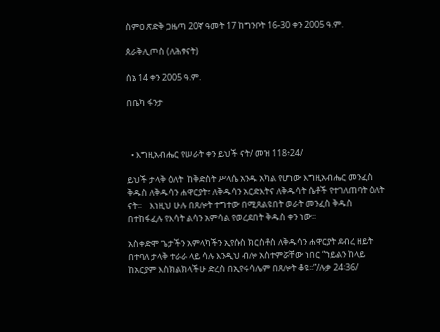ስምዐ ጽድቅ ጋዜጣ 20ኛ ዓመት 17 ከግንቦት 16-30 ቀን 2005 ዓ.ም.

ጰራቅሊጦስ (ለሕፃናት)

ሰኔ 14 ቀን 2005 ዓ.ም.

በቤካ ፋንታ



  • እግዚአብሔር የሠራት ቀን ይህች ናት/ መዝ 118፥24/

ይህች ታላቅ ዕለት  ከቅድስት ሥላሴ አንዱ አካል የሆነው እግዚአብሔር መንፈስ ቅዱስ ለቅዱሳን ሐዋርያት፣ ለቅዱሳን አርድእትና ለቅዱሳት ሴቶች የተገለጠባት ዕለት ናት፡፡    እነዚህ ሁሉ በጸሎት ተግተው በሚጸልዩበት ወራት መንፈስ ቅዱስ  በተከፋፈሉ የእሳት ልሳን አምሳል የወረደበት ቅዱስ ቀን ነው፡፡

አስቀድሞ ጌታችን አምላካችን ኢየሱስ ክርስቶስ ለቅዱሳን ሐዋርያት ደብረ ዘይት በተባለ ታላቅ ተራራ ላይ ሳሉ እንዲህ ብሎ አስተምሯቸው ነበር “ኀይልን ከላይ ከአርያም እስክልክላችሁ ድረስ በኢየሩሳሌም በጸሎት ቆዩ፡፡”/ሉቃ 24፡36/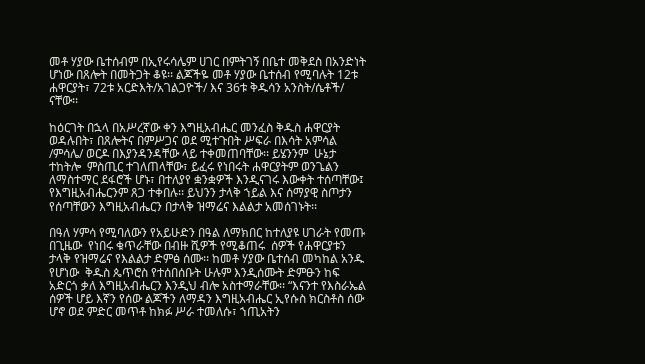መቶ ሃያው ቤተሰብም በኢየሩሳሌም ሀገር በምትገኝ በቤተ መቅደስ በአንድነት ሆነው በጸሎት በመትጋት ቆዩ፡፡ ልጆችዬ መቶ ሃያው ቤተሰብ የሚባሉት 12ቱ ሐዋርያት፣ 72ቱ አርድእት/አገልጋዮች/ እና 36ቱ ቅዱሳን አንስት/ሴቶች/ ናቸው፡፡

ከዕርገት በኋላ በአሥረኛው ቀን እግዚአብሔር መንፈስ ቅዱስ ሐዋርያት ወዳሉበት፣ በጸሎትና በምሥጋና ወደ ሚተጉበት ሥፍራ በእሳት አምሳል /ምሳሌ/ ወርዶ በእያንዳንዳቸው ላይ ተቀመጠባቸው፡፡ ይሄንንም  ሁኔታ ተከትሎ  ምስጢር ተገለጠላቸው፣ ይፈሩ የነበሩት ሐዋርያትም ወንጌልን ለማስተማር ደፋሮች ሆኑ፣ በተለያየ ቋንቋዎች እንዲናገሩ እውቀት ተሰጣቸው፤ የእግዚአብሔርንም ጸጋ ተቀበሉ፡፡ ይህንን ታላቅ ኀይል እና ሰማያዊ ስጦታን የሰጣቸውን እግዚአብሔርን በታላቅ ዝማሬና እልልታ አመሰገኑት፡፡

በዓለ ሃምሳ የሚባለውን የአይሁድን በዓል ለማክበር ከተለያዩ ሀገራት የመጡ በጊዜው  የነበሩ ቁጥራቸው በብዙ ሺዎች የሚቆጠሩ  ሰዎች የሐዋርያቱን ታላቅ የዝማሬና የእልልታ ድምፅ ሰሙ፡፡ ከመቶ ሃያው ቤተሰብ መካከል አንዱ የሆነው  ቅዱስ ጴጥሮስ የተሰበሰቡት ሁሉም እንዲሰሙት ድምፁን ከፍ አድርጎ ቃለ እግዚአብሔርን እንዲህ ብሎ አስተማራቸው፡፡ “እናንተ የእስራኤል ሰዎች ሆይ እኛን የሰው ልጆችን ለማዳን እግዚአብሔር ኢየሱስ ክርስቶስ ሰው ሆኖ ወደ ምድር መጥቶ ከክፉ ሥራ ተመለሱ፣ ኀጢአትን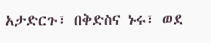አታድርጉ፣ በቅድስና ኑሩ፣ ወደ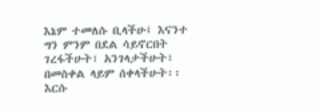እኔም ተመለሱ ቢላችሁ፤ እናንተ ግን ምንም በደል ሳይኖርበት ገረፋችሁት፣ አንገላታችሁት፣ በመስቀል ላይም ሰቀላችሁት፡፡ እርሱ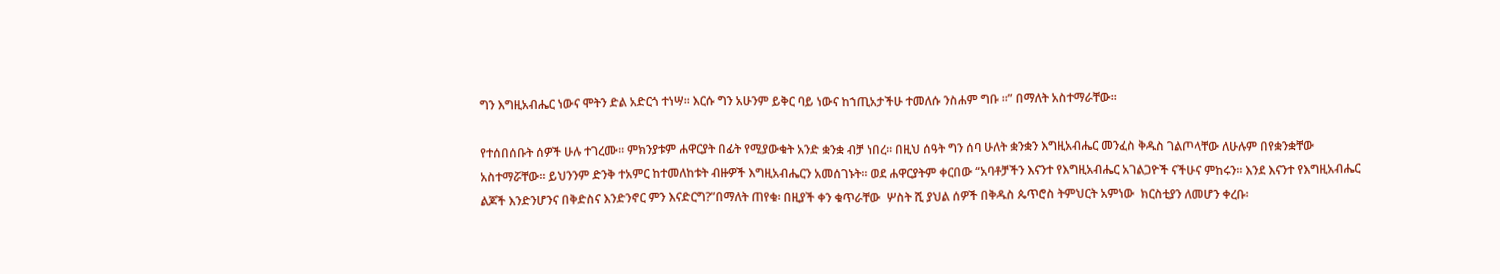ግን እግዚአብሔር ነውና ሞትን ድል አድርጎ ተነሣ፡፡ እርሱ ግን አሁንም ይቅር ባይ ነውና ከኀጢአታችሁ ተመለሱ ንስሐም ግቡ ፡፡” በማለት አስተማራቸው፡፡

የተሰበሰቡት ሰዎች ሁሉ ተገረሙ፡፡ ምክንያቱም ሐዋርያት በፊት የሚያውቁት አንድ ቋንቋ ብቻ ነበረ፡፡ በዚህ ሰዓት ግን ሰባ ሁለት ቋንቋን እግዚአብሔር መንፈስ ቅዱስ ገልጦላቸው ለሁሉም በየቋንቋቸው አስተማሯቸው፡፡ ይህንንም ድንቅ ተአምር ከተመለከቱት ብዙዎች እግዚአብሔርን አመሰገኑት፡፡ ወደ ሐዋርያትም ቀርበው “አባቶቻችን እናንተ የእግዚአብሔር አገልጋዮች ናችሁና ምከሩን፡፡ እንደ እናንተ የእግዚአብሔር ልጆች እንድንሆንና በቅድስና እንድንኖር ምን እናድርግ?”በማለት ጠየቁ፡ በዚያች ቀን ቁጥራቸው  ሦስት ሺ ያህል ሰዎች በቅዱስ ጴጥሮስ ትምህርት አምነው  ክርስቲያን ለመሆን ቀረቡ፡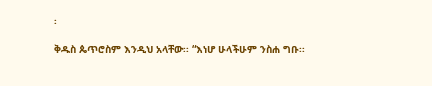፡

ቅዱስ ጴጥሮስም እንዲህ አላቸው፡፡ “እነሆ ሁላችሁም ንስሐ ግቡ፡፡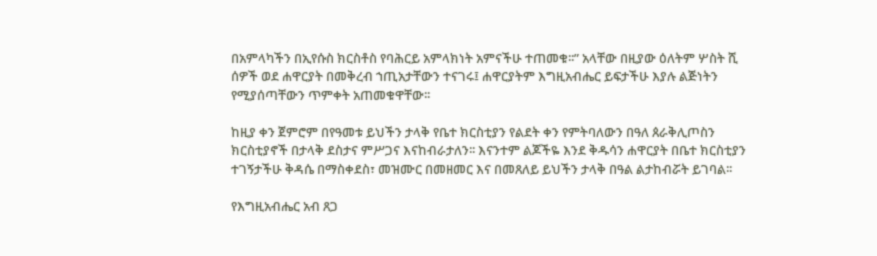በአምላካችን በኢየሱስ ክርስቶስ የባሕርይ አምላክነት አምናችሁ ተጠመቁ፡፡” አላቸው በዚያው ዕለትም ሦስት ሺ ሰዎች ወደ ሐዋርያት በመቅረብ ኀጢአታቸውን ተናገሩ፤ ሐዋርያትም እግዚአብሔር ይፍታችሁ እያሉ ልጅነትን የሚያሰጣቸውን ጥምቀት አጠመቁዋቸው፡፡

ከዚያ ቀን ጀምሮም በየዓመቱ ይህችን ታላቅ የቤተ ክርስቲያን የልደት ቀን የምትባለውን በዓለ ጰራቅሊጦስን ክርስቲያኖች በታላቅ ደስታና ምሥጋና እናከብራታለን፡፡ እናንተም ልጆችዬ እንደ ቅዱሳን ሐዋርያት በቤተ ክርስቲያን ተገኝታችሁ ቅዳሴ በማስቀደስ፣ መዝሙር በመዘመር እና በመጸለይ ይህችን ታላቅ በዓል ልታከብሯት ይገባል፡፡

የእግዚአብሔር አብ ጸጋ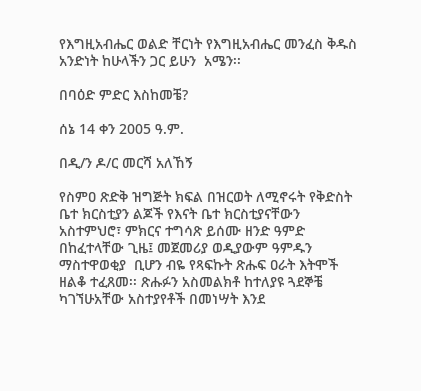የእግዚአብሔር ወልድ ቸርነት የእግዚአብሔር መንፈስ ቅዱስ አንድነት ከሁላችን ጋር ይሁን  አሜን፡፡

በባዕድ ምድር እስከመቼ?

ሰኔ 14 ቀን 2005 ዓ.ም.

በዲ/ን ዶ/ር መርሻ አለኸኝ

የስምዐ ጽድቅ ዝግጅት ክፍል በዝርወት ለሚኖሩት የቅድስት ቤተ ክርስቲያን ልጆች የእናት ቤተ ክርስቲያናቸውን አስተምህሮ፣ ምክርና ተግሳጽ ይሰሙ ዘንድ ዓምድ በከፈተላቸው ጊዜ፤ መጀመሪያ ወዲያውም ዓምዱን ማስተዋወቂያ  ቢሆን ብዬ የጻፍኩት ጽሑፍ ዐራት እትሞች ዘልቆ ተፈጸመ፡፡ ጽሑፉን አስመልክቶ ከተለያዩ ጓደኞቼ ካገኘሁአቸው አስተያየቶች በመነሣት እንደ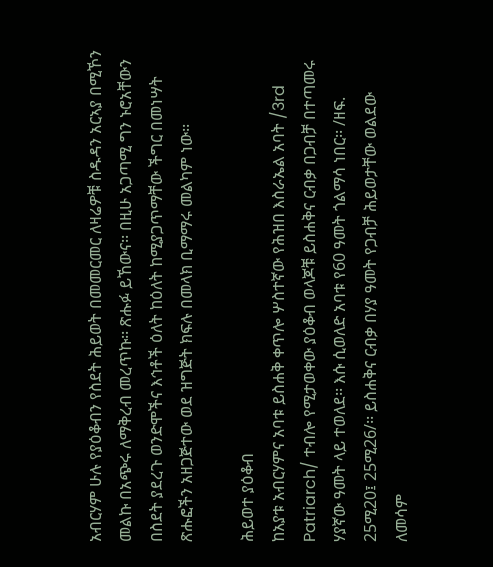አብርሃም ሁሉ የያዕቆብን የስደት ሕይወት በመመርመር ለዛሬዎቹ ስዱዳን አርኣያ በሚኾን መልኩ በአጭሩ ለማቅረብ መረጥኩ፡፡ ጽሑፉ ይኸውና፡፡ በዚሁ አጋጣሚ ግን ኑሮአቸውን በስደት ያደረጉ ወንድሞችና እኅቶች ዕለት ከዕለት ከሚያጋጥማቸው ችግር በመነሣት ጽሑፎችን አዘጋጅተው ወደ ዝግጅት ክፍሉ በመላክ ቢማማሩ መልካም ነው፡፡

ሕይወተ ያዕቆብ
ከአያቱ አብርሃምና አባቱ ይስሐቅ ቀጥሎ ሦስተኛው የሕዝበ እስራኤል አባት /3rd Patriarch/ ተብሎ የሚታወቀው ያዕቆብ ወላጆቹ ይስሐቅና ርብቃ በጋብቻ በተጣመሩ ሃያኛው ዓመት ላይ ተወለደ፡፡ እሱ ሲወለድ አባቱ የ60 ዓመት ጎልማሳ ነበር፡፡ /ዘፍ. 25ሚ20፤ 25ሚ26/፡፡ ይስሐቅና ርብቃ በሃያ ዓመት የጋብቻ ሕይወታቸው ወልደው ለመሳም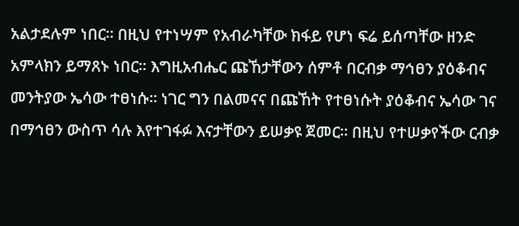አልታደሉም ነበር፡፡ በዚህ የተነሣም የአብራካቸው ክፋይ የሆነ ፍሬ ይሰጣቸው ዘንድ አምላክን ይማጸኑ ነበር፡፡ እግዚአብሔር ጩኸታቸውን ሰምቶ በርብቃ ማኅፀን ያዕቆብና መንትያው ኤሳው ተፀነሱ፡፡ ነገር ግን በልመናና በጩኸት የተፀነሱት ያዕቆብና ኤሳው ገና በማኅፀን ውስጥ ሳሉ እየተገፋፉ እናታቸውን ይሠቃዩ ጀመር፡፡ በዚህ የተሠቃየችው ርብቃ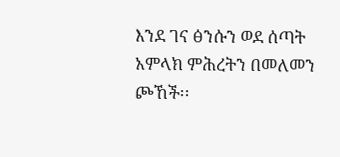እንደ ገና ፅንሱን ወደ ሰጣት አምላክ ምሕረትን በመለመን ጮኸች፡፡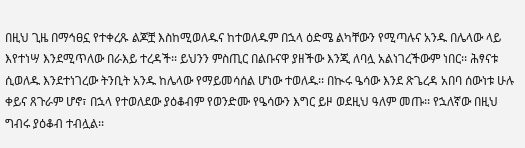በዚህ ጊዜ በማኅፀኗ የተቀረጹ ልጆቿ እስከሚወለዱና ከተወለዱም በኋላ ዕድሜ ልካቸውን የሚጣሉና አንዱ በሌላው ላይ እየተነሣ እንደሚጥለው በራእይ ተረዳች፡፡ ይህንን ምስጢር በልቡናዋ ያዘችው እንጂ ለባሏ አልነገረችውም ነበር፡፡ ሕፃናቱ ሲወለዱ እንደተነገረው ትንቢት አንዱ ከሌላው የማይመሳሰል ሆነው ተወለዱ፡፡ በኲሩ ዔሳው እንደ ጽጌረዳ አበባ ሰውነቱ ሁሉ ቀይና ጸጉራም ሆኖ፣ በኋላ የተወለደው ያዕቆብም የወንድሙ የዔሳውን እግር ይዞ ወደዚህ ዓለም መጡ፡፡ የኋለኛው በዚህ ግብሩ ያዕቆብ ተብሏል፡፡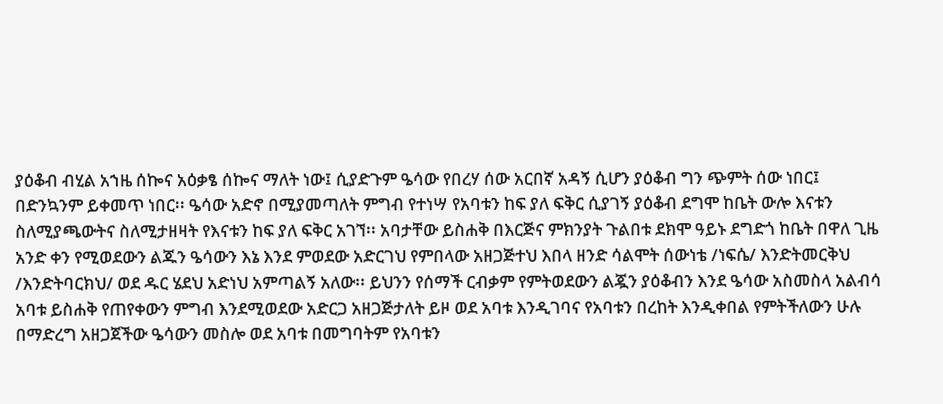ያዕቆብ ብሂል አኀዜ ሰኰና አዕቃፄ ሰኰና ማለት ነው፤ ሲያድጉም ዔሳው የበረሃ ሰው አርበኛ አዳኝ ሲሆን ያዕቆብ ግን ጭምት ሰው ነበር፤ በድንኳንም ይቀመጥ ነበር፡፡ ዔሳው አድኖ በሚያመጣለት ምግብ የተነሣ የአባቱን ከፍ ያለ ፍቅር ሲያገኝ ያዕቆብ ደግሞ ከቤት ውሎ እናቱን ስለሚያጫውትና ስለሚታዘዛት የእናቱን ከፍ ያለ ፍቅር አገኘ፡፡ አባታቸው ይስሐቅ በእርጅና ምክንያት ጉልበቱ ደክሞ ዓይኑ ደግድጎ ከቤት በዋለ ጊዜ አንድ ቀን የሚወደውን ልጁን ዔሳውን እኔ እንደ ምወደው አድርገህ የምበላው አዘጋጅተህ እበላ ዘንድ ሳልሞት ሰውነቴ /ነፍሴ/ እንድትመርቅህ /እንድትባርክህ/ ወደ ዱር ሄደህ አድነህ አምጣልኝ አለው፡፡ ይህንን የሰማች ርብቃም የምትወደውን ልጇን ያዕቆብን እንደ ዔሳው አስመስላ አልብሳ አባቱ ይስሐቅ የጠየቀውን ምግብ እንደሚወደው አድርጋ አዘጋጅታለት ይዞ ወደ አባቱ እንዲገባና የአባቱን በረከት እንዲቀበል የምትችለውን ሁሉ በማድረግ አዘጋጀችው ዔሳውን መስሎ ወደ አባቱ በመግባትም የአባቱን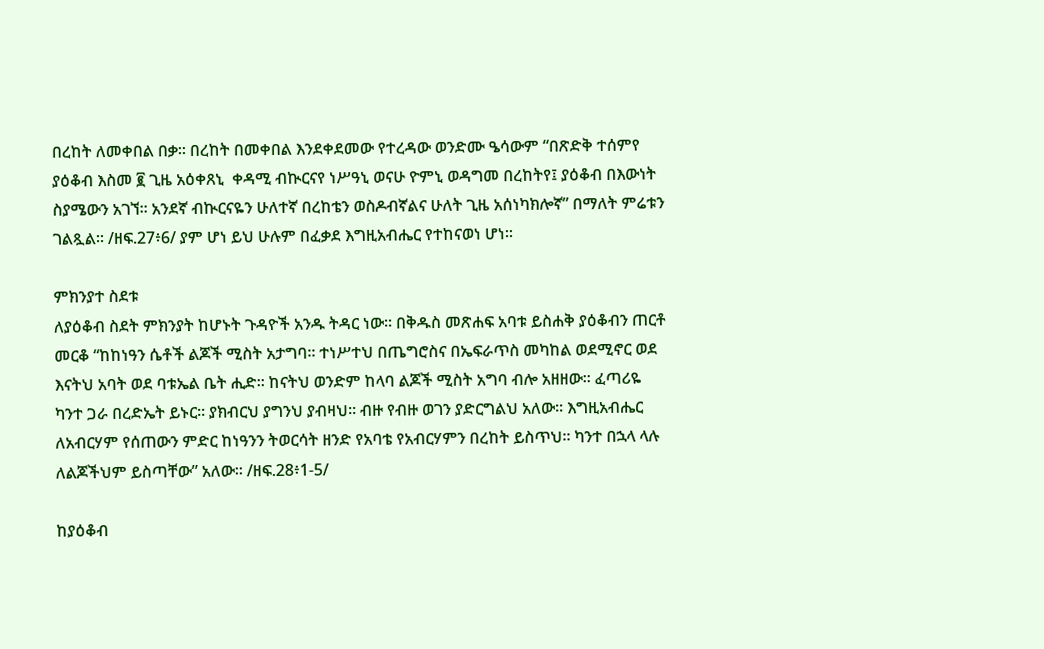በረከት ለመቀበል በቃ፡፡ በረከት በመቀበል እንደቀደመው የተረዳው ወንድሙ ዔሳውም “በጽድቅ ተሰምየ ያዕቆብ እስመ ፪ ጊዜ አዕቀጸኒ  ቀዳሚ ብኲርናየ ነሥዓኒ ወናሁ ዮምኒ ወዳግመ በረከትየ፤ ያዕቆብ በእውነት ስያሜውን አገኘ፡፡ አንደኛ ብኲርናዬን ሁለተኛ በረከቴን ወስዶብኛልና ሁለት ጊዜ አሰነካክሎኛ” በማለት ምሬቱን ገልጿል፡፡ /ዘፍ.27፥6/ ያም ሆነ ይህ ሁሉም በፈቃደ እግዚአብሔር የተከናወነ ሆነ፡፡

ምክንያተ ስደቱ
ለያዕቆብ ስደት ምክንያት ከሆኑት ጉዳዮች አንዱ ትዳር ነው፡፡ በቅዱስ መጽሐፍ አባቱ ይስሐቅ ያዕቆብን ጠርቶ መርቆ “ከከነዓን ሴቶች ልጆች ሚስት አታግባ፡፡ ተነሥተህ በጤግሮስና በኤፍራጥስ መካከል ወደሚኖር ወደ እናትህ አባት ወደ ባቱኤል ቤት ሒድ፡፡ ከናትህ ወንድም ከላባ ልጆች ሚስት አግባ ብሎ አዘዘው፡፡ ፈጣሪዬ ካንተ ጋራ በረድኤት ይኑር፡፡ ያክብርህ ያግንህ ያብዛህ፡፡ ብዙ የብዙ ወገን ያድርግልህ አለው፡፡ እግዚአብሔር ለአብርሃም የሰጠውን ምድር ከነዓንን ትወርሳት ዘንድ የአባቴ የአብርሃምን በረከት ይስጥህ፡፡ ካንተ በኋላ ላሉ ለልጆችህም ይስጣቸው” አለው፡፡ /ዘፍ.28፥1-5/

ከያዕቆብ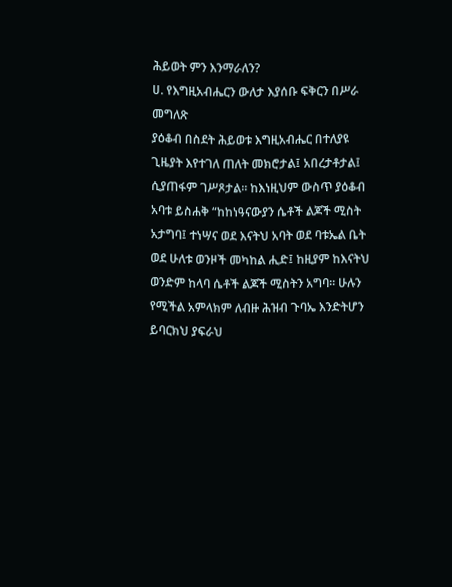ሕይወት ምን እንማራለን?
ሀ. የእግዚአብሔርን ውለታ እያሰቡ ፍቅርን በሥራ መግለጽ
ያዕቆብ በስደት ሕይወቱ እግዚአብሔር በተለያዩ ጊዜያት እየተገለ ጠለት መክሮታል፤ አበረታቶታል፤ ሲያጠፋም ገሥጾታል፡፡ ከእነዚህም ውስጥ ያዕቆብ አባቱ ይስሐቅ “ከከነዓናውያን ሴቶች ልጆች ሚስት አታግባ፤ ተነሣና ወደ እናትህ አባት ወደ ባቱኤል ቤት ወደ ሁለቱ ወንዞች መካከል ሒድ፤ ከዚያም ከእናትህ ወንድም ከላባ ሴቶች ልጆች ሚስትን አግባ፡፡ ሁሉን የሚችል አምላክም ለብዙ ሕዝብ ጉባኤ እንድትሆን ይባርክህ ያፍራህ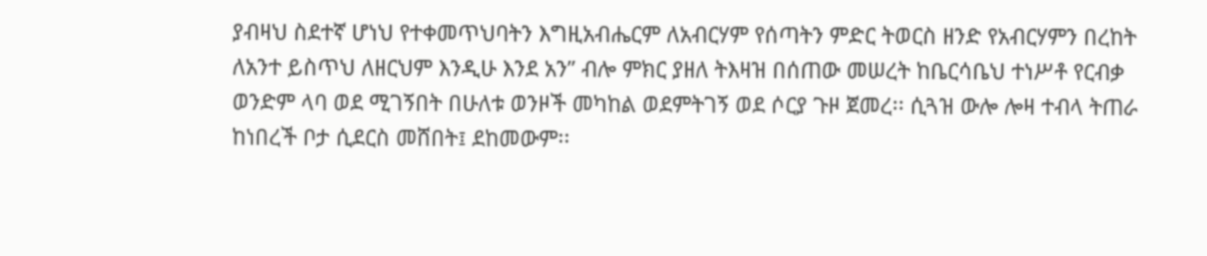ያብዛህ ስደተኛ ሆነህ የተቀመጥህባትን እግዚአብሔርም ለአብርሃም የሰጣትን ምድር ትወርስ ዘንድ የአብርሃምን በረከት ለአንተ ይስጥህ ለዘርህም እንዲሁ እንደ አን” ብሎ ምክር ያዘለ ትእዛዝ በሰጠው መሠረት ከቤርሳቤህ ተነሥቶ የርብቃ ወንድም ላባ ወደ ሚገኝበት በሁለቱ ወንዞች መካከል ወደምትገኝ ወደ ሶርያ ጉዞ ጀመረ፡፡ ሲጓዝ ውሎ ሎዛ ተብላ ትጠራ ከነበረች ቦታ ሲደርስ መሸበት፤ ደከመውም፡፡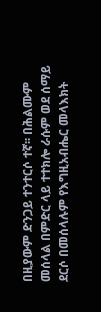በዚያውም ድንጋይ ተንተርሶ ተኛ፡፡ በሕልሙም መሰላል በምድር ላይ ተተክሎ ራሱም ወደ ሰማይ ደርሶ በመሰላሉም የእግዚአብሔር መላእክት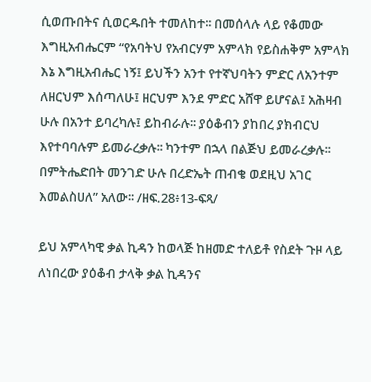ሲወጡበትና ሲወርዱበት ተመለከተ፡፡ በመሰላሉ ላይ የቆመው እግዚአብሔርም “የአባትህ የአብርሃም አምላክ የይስሐቅም አምላክ እኔ እግዚአብሔር ነኝ፤ ይህችን አንተ የተኛህባትን ምድር ለአንተም ለዘርህም እሰጣለሁ፤ ዘርህም እንደ ምድር አሸዋ ይሆናል፤ አሕዛብ ሁሉ በአንተ ይባረካሉ፤ ይከብራሉ፡፡ ያዕቆብን ያከበረ ያክብርህ እየተባባሉም ይመራረቃሉ፡፡ ካንተም በኋላ በልጅህ ይመራረቃሉ፡፡ በምትሔድበት መንገድ ሁሉ በረድኤት ጠብቄ ወደዚህ አገር እመልስሀለ” አለው፡፡ /ዘፍ.28፥13-ፍጻ/

ይህ አምላካዊ ቃል ኪዳን ከወላጅ ከዘመድ ተለይቶ የስደት ጉዞ ላይ ለነበረው ያዕቆብ ታላቅ ቃል ኪዳንና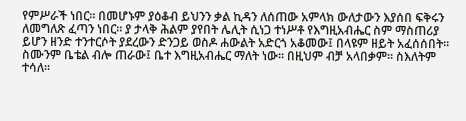የምሥራች ነበር፡፡ በመሆኑም ያዕቆብ ይህንን ቃል ኪዳን ለሰጠው አምላክ ውለታውን እያሰበ ፍቅሩን ለመግለጽ ፈጣን ነበር፡፡ ያ ታላቅ ሕልም ያየበት ሌሊት ሲነጋ ተነሥቶ የእግዚአብሔር ስም ማስጠሪያ ይሆን ዘንድ ተንተርሶት ያደረውን ድንጋይ ወስዶ ሐውልት አድርጎ አቆመው፤ በላዩም ዘይት አፈሰሰበት፡፡ ስሙንም ቤቴል ብሎ ጠራው፤ ቤተ እግዚአብሔር ማለት ነው፡፡ በዚህም ብቻ አላበቃም፡፡ ስእለትም ተሳለ፡፡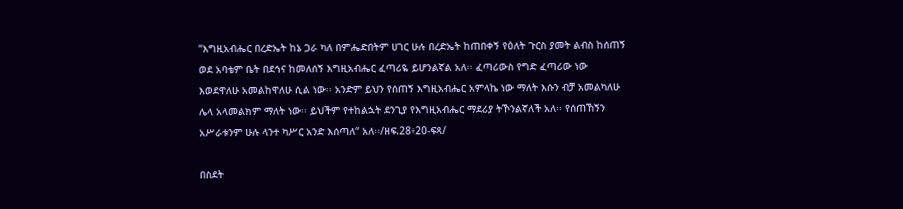“እግዚአብሔር በረድኤት ከኔ ጋራ ካለ በምሔድበትም ሀገር ሁሉ በረድኤት ከጠበቀኝ የዕለት ጉርስ ያመት ልብስ ከሰጠኝ ወደ አባቴም ቤት በደኅና ከመለሰኝ እግዚአብሔር ፈጣሪዬ ይሆንልኛል አለ፡፡ ፈጣሪውስ የግድ ፈጣሪው ነው እወደዋለሁ አመልከዋለሁ ሲል ነው፡፡ አንድም ይህን የሰጠኝ እግዚአብሔር አምላኬ ነው ማለት እሱን ብቻ አመልካለሁ ሌላ አላመልክም ማለት ነው፡፡ ይህችም የተከልኋት ደንጊያ የእግዚአብሔር ማደሪያ ትኾንልኛለች አለ፡፡ የሰጠኸኝን አሥራቱንም ሁሉ ላንተ ካሥር አንድ እሰጣለ“ አለ፡፡/ዘፍ.28፥20-ፍጻ/

በስደት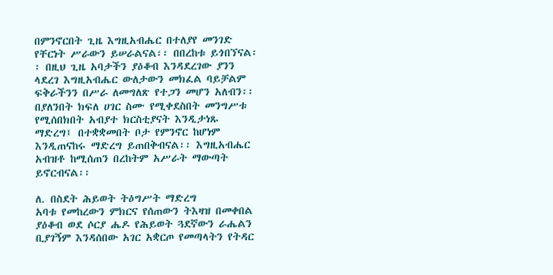በምንኖርበት ጊዜ እግዚአብሔር በተለያየ መንገድ የቸርነት ሥራውን ይሠራልናል፡፡ በበረከቱ ይጎበኘናል፡፡ በዚህ ጊዜ አባታችን ያዕቆብ እንዳደረገው ያንን ላደረገ እግዚአብሔር ውለታውን መክፈል ባይቻልም ፍቅራችንን በሥራ ለመግለጽ የተጋን መሆን አለብን፡፡ በያለንበት ክፍለ ሀገር ስሙ የሚቀደስበት መንግሥቱ የሚሰበክበት አብያተ ክርስቲያናት እንዲታነጹ ማድረግ፤ በተቋቋመበት ቦታ የምንኖር ከሆነም እንዲጠናከሩ ማድረግ ይጠበቅብናል፡፡ እግዚአብሔር አብዝቶ ከሚሰጠን በረከትም አሥራት ማውጣት ይኖርብናል፡፡

ለ. በስደት ሕይወት ትዕግሥት ማድረግ
አባቱ የመከረውን ምክርና የሰጠውን ትእዛዝ በመቀበል ያዕቆብ ወደ ሶርያ ሔዶ የሕይወት ጓደኛውን ራሔልን ቢያገኝም እንዳሰበው አገር አቋርጦ የመጣላትን የትዳር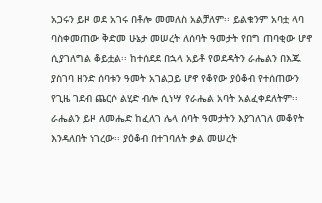አጋሩን ይዞ ወደ አገሩ በቶሎ መመለስ አልቻለም፡፡ ይልቁንም አባቷ ላባ ባስቀመጠው ቅድመ ሁኔታ መሠረት ለሰባት ዓመታት የበግ ጠባቂው ሆኖ ሲያገለግል ቆይቷል፡፡ ከተሰደደ በኋላ አይቶ የወደዳትን ራሔልን በእጁ ያስገባ ዘንድ ሰባቱን ዓመት አገልጋይ ሆኖ የቆየው ያዕቆብ የተሰጠውን የጊዜ ገደብ ጨርሶ ልሂድ ብሎ ሲነሣ የራሔል አባት አልፈቀደለትም፡፡ ራሔልን ይዞ ለመሔድ ከፈለገ ሌላ ሰባት ዓመታትን እያገለገለ መቆየት እንዳለበት ነገረው፡፡ ያዕቆብ በተገባለት ቃል መሠረት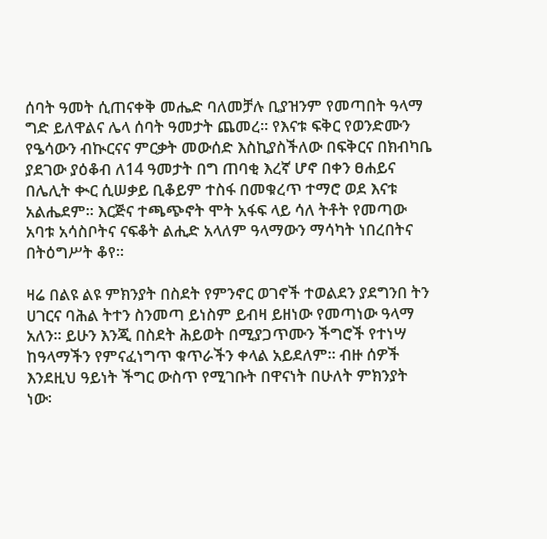ሰባት ዓመት ሲጠናቀቅ መሔድ ባለመቻሉ ቢያዝንም የመጣበት ዓላማ ግድ ይለዋልና ሌላ ሰባት ዓመታት ጨመረ፡፡ የእናቱ ፍቅር የወንድሙን የዔሳውን ብኲርናና ምርቃት መውሰድ እስኪያስችለው በፍቅርና በክብካቤ ያደገው ያዕቆብ ለ14 ዓመታት በግ ጠባቂ እረኛ ሆኖ በቀን ፀሐይና በሌሊት ቊር ሲሠቃይ ቢቆይም ተስፋ በመቁረጥ ተማሮ ወደ እናቱ አልሔደም፡፡ እርጅና ተጫጭኖት ሞት አፋፍ ላይ ሳለ ትቶት የመጣው አባቱ አሳስቦትና ናፍቆት ልሒድ አላለም ዓላማውን ማሳካት ነበረበትና በትዕግሥት ቆየ፡፡

ዛሬ በልዩ ልዩ ምክንያት በስደት የምንኖር ወገኖች ተወልደን ያደግንበ ትን ሀገርና ባሕል ትተን ስንመጣ ይነስም ይብዛ ይዘነው የመጣነው ዓላማ አለን፡፡ ይሁን እንጂ በስደት ሕይወት በሚያጋጥሙን ችግሮች የተነሣ ከዓላማችን የምናፈነግጥ ቁጥራችን ቀላል አይደለም፡፡ ብዙ ሰዎች እንደዚህ ዓይነት ችግር ውስጥ የሚገቡት በዋናነት በሁለት ምክንያት ነው፡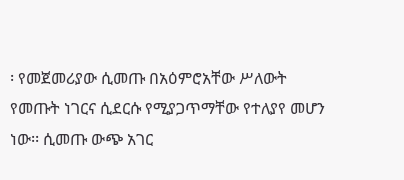፡ የመጀመሪያው ሲመጡ በአዕምሮአቸው ሥለውት የመጡት ነገርና ሲደርሱ የሚያጋጥማቸው የተለያየ መሆን ነው፡፡ ሲመጡ ውጭ አገር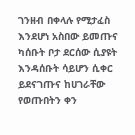ገንዘብ በቀላሉ የሚታፈስ እንደሆነ አስበው ይመጡና ካሰቡት ቦታ ደርሰው ሲያዩት እንዳሰቡት ሳይሆን ሲቀር ይደናገጡና ከሀገራቸው የወጡበትን ቀን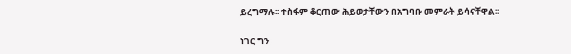ይረግማሉ፡፡ ተስፋም ቆርጠው ሕይወታቸውን በአግባቡ መምራት ይሳናቸዋል፡፡

ነገር ግን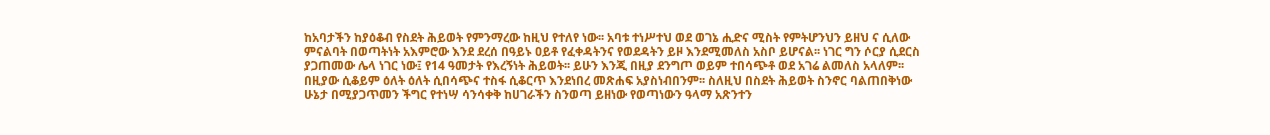ከአባታችን ከያዕቆብ የስደት ሕይወት የምንማረው ከዚህ የተለየ ነው፡፡ አባቱ ተነሥተህ ወደ ወገኔ ሒድና ሚስት የምትሆንህን ይዘህ ና ሲለው ምናልባት በወጣትነት አእምሮው እንደ ደረሰ በዓይኑ ዐይቶ የፈቀዳትንና የወደዳትን ይዞ እንደሚመለስ አስቦ ይሆናል፡፡ ነገር ግን ሶርያ ሲደርስ ያጋጠመው ሌላ ነገር ነው፤ የ14 ዓመታት የእረኝነት ሕይወት፡፡ ይሁን እንጂ በዚያ ደንግጦ ወይም ተበሳጭቶ ወደ አገሬ ልመለስ አላለም፡፡ በዚያው ሲቆይም ዕለት ዕለት ሲበሳጭና ተስፋ ሲቆርጥ እንደነበረ መጽሐፍ አያስነብበንም፡፡ ስለዚህ በስደት ሕይወት ስንኖር ባልጠበቅነው ሁኔታ በሚያጋጥመን ችግር የተነሣ ሳንሳቀቅ ከሀገራችን ስንወጣ ይዘነው የወጣነውን ዓላማ አጽንተን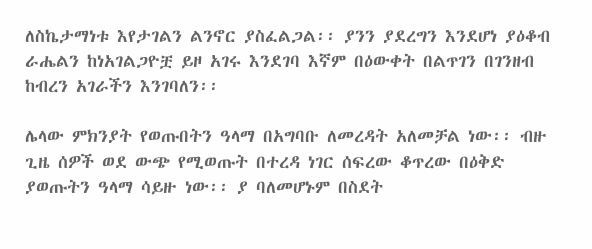ለስኬታማነቱ እየታገልን ልንኖር ያስፈልጋል፡፡ ያንን ያደረግን እንደሆነ ያዕቆብ ራሔልን ከነአገልጋዮቿ ይዞ አገሩ እንደገባ እኛም በዕውቀት በልጥገን በገንዘብ ከብረን አገራችን እንገባለን፡፡

ሌላው ምክንያት የወጡበትን ዓላማ በአግባቡ ለመረዳት አለመቻል ነው፡፡ ብዙ ጊዜ ሰዎች ወደ ውጭ የሚወጡት በተረዳ ነገር ሰፍረው ቆጥረው በዕቅድ ያወጡትን ዓላማ ሳይዙ ነው፡፡ ያ ባለመሆኑም በስደት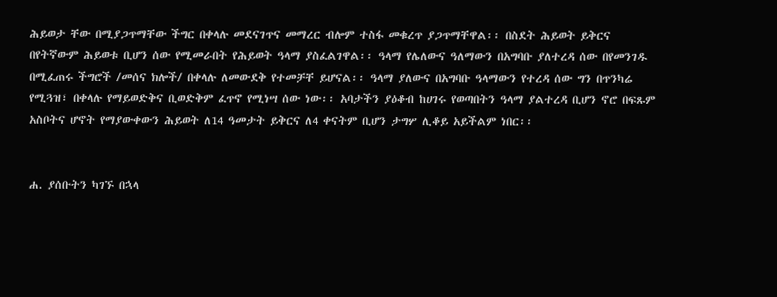ሕይወታ ቸው በሚያጋጥማቸው ችግር በቀላሉ መደናገጥና መማረር ብሎም ተስፋ መቁረጥ ያጋጥማቸዋል፡፡ በስደት ሕይወት ይቅርና በየትኛውም ሕይወቱ ቢሆን ሰው የሚመራበት የሕይወት ዓላማ ያስፈልገዋል፡፡ ዓላማ የሌለውና ዓለማውን በአግባቡ ያለተረዳ ሰው በየመንገዱ በሚፈጠሩ ችግሮች /መሰና ክሎች/ በቀላሉ ለመውደቅ የተመቻቸ ይሆናል፡፡ ዓላማ ያለውና በአግባቡ ዓላማውን የተረዳ ሰው ግን በጥንካሬ የሚጓዝ፣ በቀላሉ የማይወድቅና ቢወድቅም ፈጥኖ የሚነሣ ሰው ነው፡፡ አባታችን ያዕቆብ ከሀገሩ የወጣበትን ዓላማ ያልተረዳ ቢሆን ኖሮ በፍጹም አስቦትና ሆኖት የማያውቀውን ሕይወት ለ14 ዓመታት ይቅርና ለ4 ቀናትም ቢሆን ታግሦ ሊቆይ አይችልም ነበር፡፡


ሐ. ያሰቡትን ካገኙ በኋላ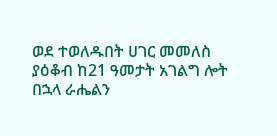ወደ ተወለዱበት ሀገር መመለስ
ያዕቆብ ከ21 ዓመታት አገልግ ሎት በኋላ ራሔልን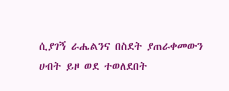ሲያገኝ ራሔልንና በስደት ያጠራቀመውን ሀብት ይዞ ወደ ተወለደበት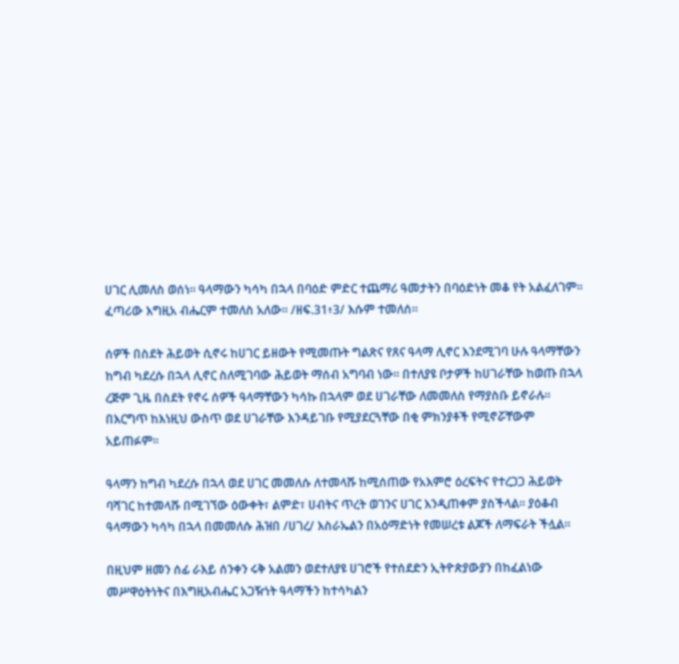ሀገር ሊመለስ ወሰነ፡፡ ዓላማውን ካሳካ በኋላ በባዕድ ምድር ተጨማሪ ዓመታትን በባዕድነት መቆ የት አልፈለገም፡፡ ፈጣሪው እግዚአ ብሔርም ተመለስ አለው፡፡ /ዘፍ.31፥3/ እሱም ተመለሰ፡፡

ሰዎች በስደት ሕይወት ሲኖሩ ከሀገር ይዘውት የሚመጡት ግልጽና የጸና ዓላማ ሊኖር እንደሚገባ ሁሉ ዓላማቸውን ከግብ ካደረሱ በኋላ ሊኖር ስለሚገባው ሕይወት ማሰብ አግባብ ነው፡፡ በተለያዩ ቦታዎች ከሀገራቸው ከወጡ በኋላ ረጅም ጊዜ በስደት የኖሩ ሰዎች ዓላማቸውን ካሳኩ በኋላም ወደ ሀገራቸው ለመመለስ የማያስቡ ይኖራሉ፡፡ በእርግጥ ከእነዚህ ውስጥ ወደ ሀገራቸው እንዳይገቡ የሚያደርጓቸው በቂ ምክንያቶች የሚኖሯቸውም አይጠፉም፡፡

ዓላማን ከግብ ካደረሱ በኋላ ወደ ሀገር መመለሱ ለተመላሹ ከሚሰጠው የአእምሮ ዕረፍትና የተረጋጋ ሕይወት ባሻገር ከተመላሹ በሚገኘው ዕውቀት፣ ልምድ፣ ሀብትና ጥረት ወገንና ሀገር እንዲጠቀም ያስችላል፡፡ ያዕቆብ ዓላማውን ካሳካ በኋላ በመመለሱ ሕዝበ /ሀገረ/ እስራኤልን በአዕማድነት የመሠረቱ ልጆች ለማፍራት ችሏል፡፡

በዚህም ዘመን ሰፊ ራእይ ሰንቀን ሩቅ አልመን ወደተለያዩ ሀገሮች የተሰደድን ኢትዮጵያውያን በከፈልነው መሥዋዕትነትና በእግዚአብሔር አጋዥነት ዓላማችን ከተሳካልን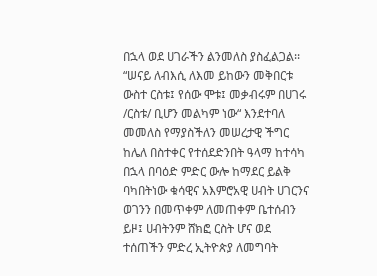በኋላ ወደ ሀገራችን ልንመለስ ያስፈልጋል፡፡ “ሠናይ ለብእሲ ለእመ ይከውን መቅበርቱ ውስተ ርስቱ፤ የሰው ሞቱ፤ መቃብሩም በሀገሩ /ርስቱ/ ቢሆን መልካም ነው“ እንደተባለ መመለስ የማያስችለን መሠረታዊ ችግር ከሌለ በስተቀር የተሰደድንበት ዓላማ ከተሳካ በኋላ በባዕድ ምድር ውሎ ከማደር ይልቅ ባካበትነው ቁሳዊና አእምሮአዊ ሀብት ሀገርንና ወገንን በመጥቀም ለመጠቀም ቤተሰብን ይዞ፤ ሀብትንም ሸክፎ ርስት ሆና ወደ ተሰጠችን ምድረ ኢትዮጵያ ለመግባት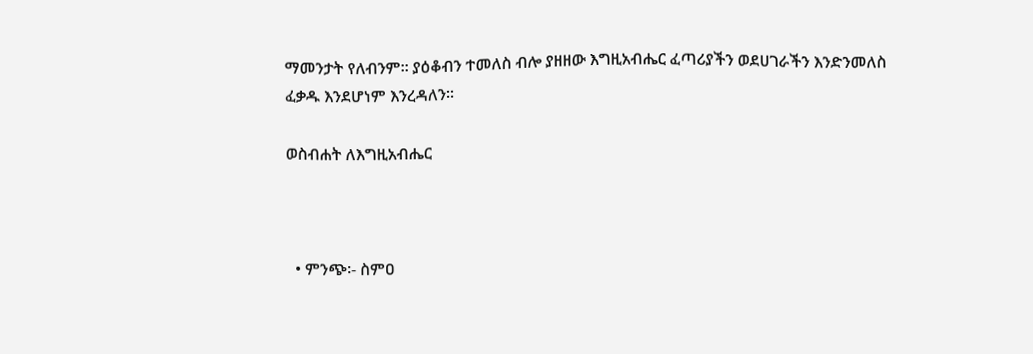ማመንታት የለብንም፡፡ ያዕቆብን ተመለስ ብሎ ያዘዘው እግዚአብሔር ፈጣሪያችን ወደሀገራችን እንድንመለስ ፈቃዱ እንደሆነም እንረዳለን፡፡

ወስብሐት ለእግዚአብሔር



  • ምንጭ፡- ስምዐ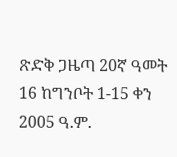ጽድቅ ጋዜጣ 20ኛ ዓመት 16 ከግንቦት 1-15 ቀን 2005 ዓ.ም.